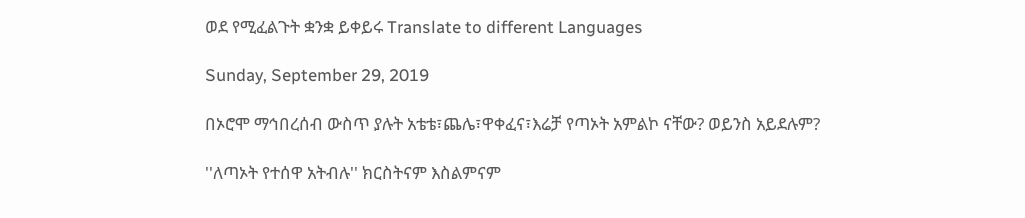ወደ የሚፈልጉት ቋንቋ ይቀይሩ Translate to different Languages

Sunday, September 29, 2019

በኦሮሞ ማኅበረሰብ ውስጥ ያሉት አቴቴ፣ጨሌ፣ዋቀፈና፣እሬቻ የጣኦት አምልኮ ናቸው? ወይንስ አይደሉም?

''ለጣኦት የተሰዋ አትብሉ'' ክርስትናም እስልምናም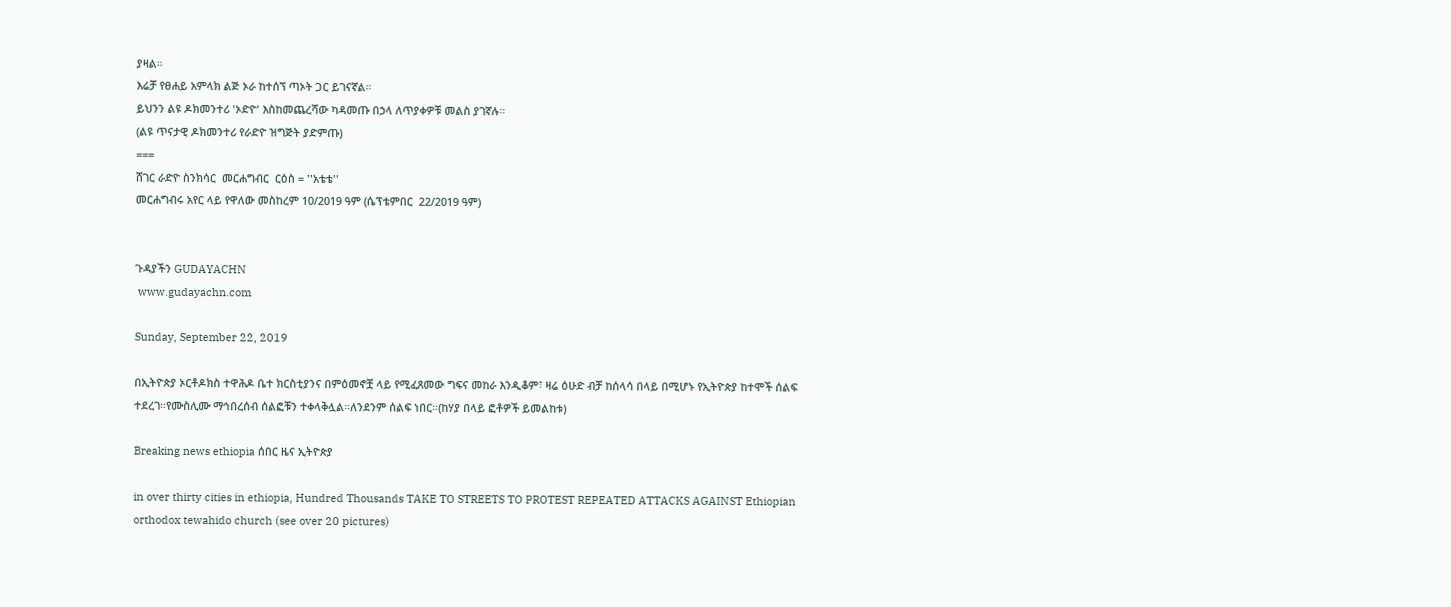ያዛል።
እሬቻ የፀሐይ አምላክ ልጅ ኦራ ከተሰኘ ጣኦት ጋር ይገናኛል።
ይህንን ልዩ ዶክመንተሪ 'ኦድዮ' እስከመጨረሻው ካዳመጡ በኃላ ለጥያቀዎቹ መልስ ያገኛሉ።
(ልዩ ጥናታዊ ዶክመንተሪ የራድዮ ዝግጅት ያድምጡ)
===
ሸገር ራድዮ ስንክሳር  መርሐግብር  ርዕስ = ''አቴቴ''
መርሐግብሩ አየር ላይ የዋለው መስከረም 10/2019 ዓም (ሴፕቴምበር  22/2019 ዓም)


ጉዳያችን GUDAYACHN
 www.gudayachn.com

Sunday, September 22, 2019

በኢትዮጵያ ኦርቶዶክስ ተዋሕዶ ቤተ ክርስቲያንና በምዕመኖቿ ላይ የሚፈጸመው ግፍና መከራ እንዲቆም፣ ዛሬ ዕሁድ ብቻ ከሰላሳ በላይ በሚሆኑ የኢትዮጵያ ከተሞች ሰልፍ ተደረገ።የሙስሊሙ ማኅበረሰብ ሰልፎቹን ተቀላቅሏል።ለንደንም ሰልፍ ነበር።(ከሃያ በላይ ፎቶዎች ይመልከቱ)

Breaking news ethiopia ሰበር ዜና ኢትዮጵያ

in over thirty cities in ethiopia, Hundred Thousands TAKE TO STREETS TO PROTEST REPEATED ATTACKS AGAINST Ethiopian orthodox tewahido church (see over 20 pictures)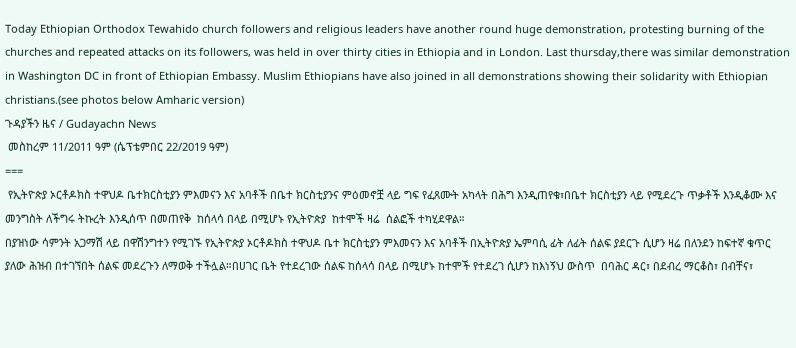Today Ethiopian Orthodox Tewahido church followers and religious leaders have another round huge demonstration, protesting burning of the churches and repeated attacks on its followers, was held in over thirty cities in Ethiopia and in London. Last thursday,there was similar demonstration in Washington DC in front of Ethiopian Embassy. Muslim Ethiopians have also joined in all demonstrations showing their solidarity with Ethiopian christians.(see photos below Amharic version)
ጉዳያችን ዜና / Gudayachn News
 መስከረም 11/2011 ዓም (ሴፕቴምበር 22/2019 ዓም)
===
 የኢትዮጵያ ኦርቶዶክስ ተዋህዶ ቤተክርስቲያን ምእመናን እና አባቶች በቤተ ክርስቲያንና ምዕመኖቿ ላይ ግፍ የፈጸሙት አካላት በሕግ እንዲጠየቁ፣በቤተ ክርስቲያን ላይ የሚደረጉ ጥቃቶች እንዲቆሙ እና መንግስት ለችግሩ ትኩረት እንዲሰጥ በመጠየቅ  ከሰላሳ በላይ በሚሆኑ የኢትዮጵያ  ከተሞች ዛሬ  ሰልፎች ተካሂደዋል።
በያዝነው ሳምንት አጋማሽ ላይ በዋሽንግተን የሚገኙ የኢትዮጵያ ኦርቶዶክስ ተዋህዶ ቤተ ክርስቲያን ምእመናን እና አባቶች በኢትዮጵያ ኤምባሲ ፊት ለፊት ሰልፍ ያደርጉ ሲሆን ዛሬ በለንደን ከፍተኛ ቁጥር ያለው ሕዝብ በተገኘበት ሰልፍ መደረጉን ለማወቅ ተችሏል።በሀገር ቤት የተደረገው ሰልፍ ከሰላሳ በላይ በሚሆኑ ከተሞች የተደረገ ሲሆን ከእነኝህ ውስጥ  በባሕር ዳር፣ በደብረ ማርቆስ፣ በብቸና፣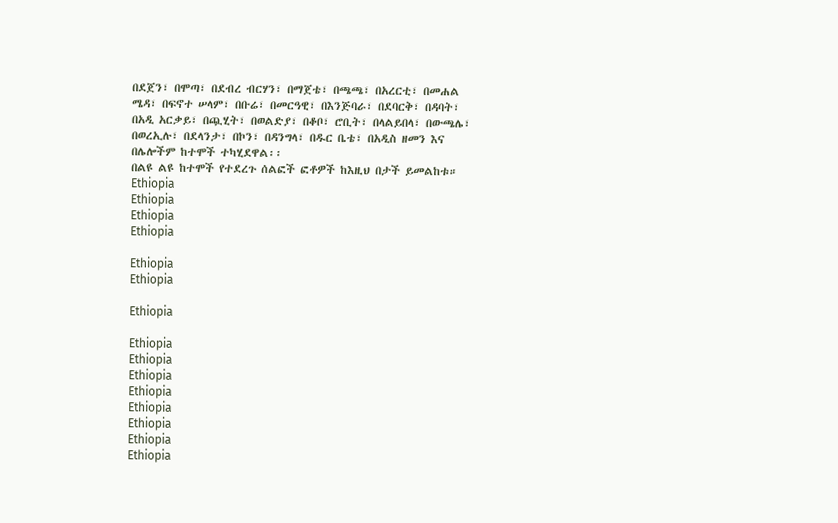በደጀን፣ በሞጣ፣ በደብረ ብርሃን፣ በማጀቴ፣ በጫጫ፣ በአረርቲ፣ በመሐል ሜዳ፣ በፍኖተ ሠላም፣ በቡሬ፣ በመርዓዊ፣ በእንጅባራ፣ በደባርቅ፣ በዳባት፣ በአዲ አርቃይ፣ በጯሂት፣ በወልድያ፣ በቆቦ፣ ሮቢት፣ በላልይበላ፣ በውጫሌ፣ በወረኢሉ፣ በደላንታ፣ በኮን፣ በዳንግላ፣ በዱር ቤቴ፣ በአዲስ ዘመን እና በሌሎችም ከተሞች ተካሂደዋል፡፡
በልዩ ልዩ ከተሞች የተደረጉ ሰልፎች ፎቶዎች ከእዚህ በታች ይመልከቱ።
Ethiopia
Ethiopia
Ethiopia
Ethiopia

Ethiopia
Ethiopia

Ethiopia

Ethiopia
Ethiopia
Ethiopia
Ethiopia
Ethiopia
Ethiopia
Ethiopia
Ethiopia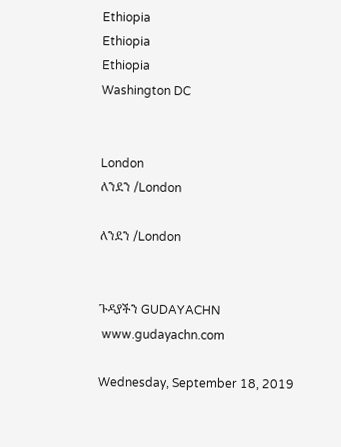Ethiopia
Ethiopia
Ethiopia
Washington DC


London
ለንደን /London

ለንደን /London


ጉዳያችን GUDAYACHN
 www.gudayachn.com

Wednesday, September 18, 2019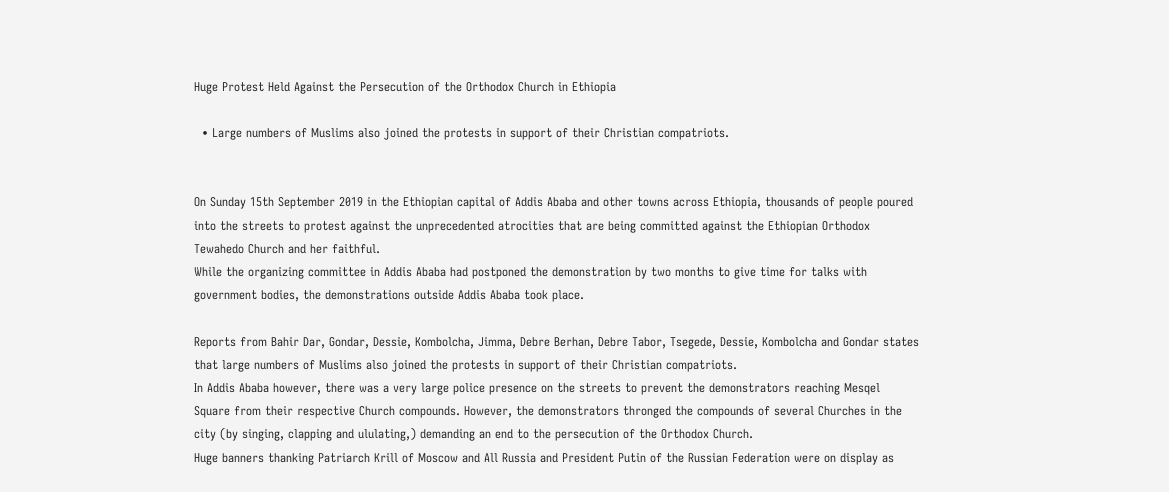Huge Protest Held Against the Persecution of the Orthodox Church in Ethiopia

  • Large numbers of Muslims also joined the protests in support of their Christian compatriots.


On Sunday 15th September 2019 in the Ethiopian capital of Addis Ababa and other towns across Ethiopia, thousands of people poured into the streets to protest against the unprecedented atrocities that are being committed against the Ethiopian Orthodox Tewahedo Church and her faithful.
While the organizing committee in Addis Ababa had postponed the demonstration by two months to give time for talks with government bodies, the demonstrations outside Addis Ababa took place.

Reports from Bahir Dar, Gondar, Dessie, Kombolcha, Jimma, Debre Berhan, Debre Tabor, Tsegede, Dessie, Kombolcha and Gondar states that large numbers of Muslims also joined the protests in support of their Christian compatriots.
In Addis Ababa however, there was a very large police presence on the streets to prevent the demonstrators reaching Mesqel Square from their respective Church compounds. However, the demonstrators thronged the compounds of several Churches in the city (by singing, clapping and ululating,) demanding an end to the persecution of the Orthodox Church.
Huge banners thanking Patriarch Krill of Moscow and All Russia and President Putin of the Russian Federation were on display as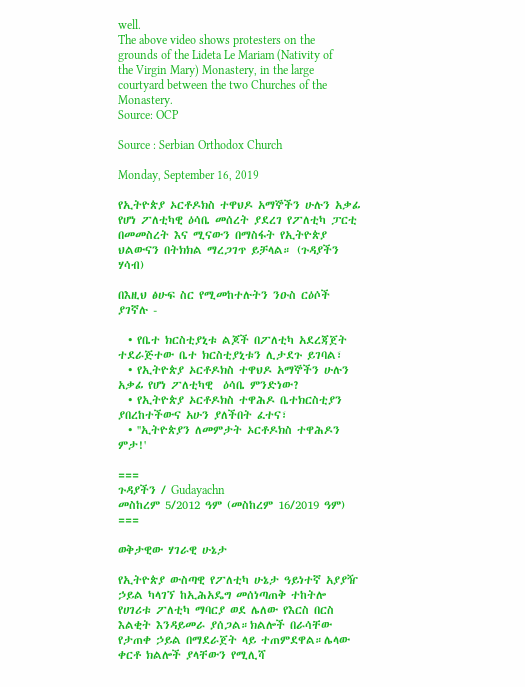well.
The above video shows protesters on the grounds of the Lideta Le Mariam (Nativity of the Virgin Mary) Monastery, in the large courtyard between the two Churches of the Monastery.
Source: OCP

Source : Serbian Orthodox Church

Monday, September 16, 2019

የኢትዮጵያ ኦርቶዶክስ ተዋህዶ አማኞችን ሁሉን አቃፊ የሆነ ፖለቲካዊ ዕሳቤ መሰረት ያደረገ የፖለቲካ ፓርቲ በመመስረት እና ሚናውን በማስፋት የኢትዮጵያ ህልውናን በትክክል ማረጋገጥ ይቻላል። (ጉዳያችን ሃሳብ)

በእዚህ ፅሁፍ ስር የሚመከተሉትን ንዑስ ርዕሶች ያገኛሉ -

  • የቤተ ክርስቲያኒቱ ልጆች በፖለቲካ አደረጃጀት ተደራጅተው ቤተ ክርስቲያኒቱን ሊታደጉ ይገባል፣
  • የኢትዮጵያ ኦርቶዶክስ ተዋህዶ አማኞችን ሁሉን አቃፊ የሆነ ፖለቲካዊ  ዕሳቤ ምንድነው?
  • የኢትዮጵያ ኦርቶዶክስ ተዋሕዶ ቤተክርስቲያን ያበረከተችውና አሁን ያለችበት ፈተና፣
  • ''ኢትዮጵያን ለመምታት ኦርቶዶክስ ተዋሕዶን ምታ!'

===
ጉዳያችን / Gudayachn
መስከረም 5/2012 ዓም (መስከረም 16/2019 ዓም)
===

ወቅታዊው ሃገራዊ ሁኔታ

የኢትዮጵያ ውስጣዊ የፖለቲካ ሁኔታ ዓይነተኛ አያያዥ ኃይል ካላገኘ ከኢሕአዴግ መሰነጣጠቅ ተከትሎ የሀገሪቱ ፖለቲካ ማባርያ ወደ ሌለው የእርስ በርስ እልቂት እንዳይመራ ያሰጋል።ክልሎች በራሳቸው የታጠቀ ኃይል በማደራጀት ላይ ተጠምደዋል።ሌላው ቀርቶ ክልሎች ያላቸውን የሚሊሻ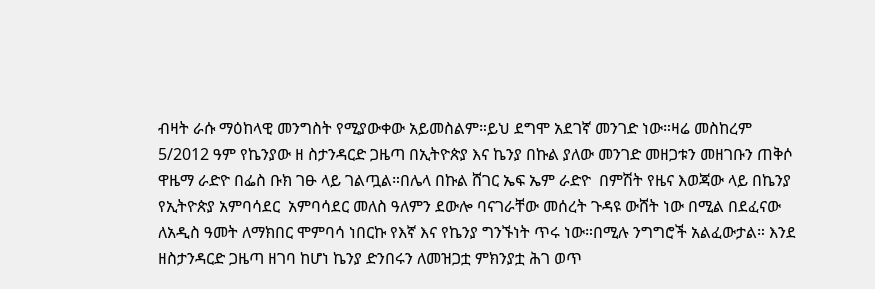ብዛት ራሱ ማዕከላዊ መንግስት የሚያውቀው አይመስልም።ይህ ደግሞ አደገኛ መንገድ ነው።ዛሬ መስከረም 5/2012 ዓም የኬንያው ዘ ስታንዳርድ ጋዜጣ በኢትዮጵያ እና ኬንያ በኩል ያለው መንገድ መዘጋቱን መዘገቡን ጠቅሶ ዋዜማ ራድዮ በፌስ ቡክ ገፁ ላይ ገልጧል።በሌላ በኩል ሸገር ኤፍ ኤም ራድዮ  በምሽት የዜና እወጃው ላይ በኬንያ የኢትዮጵያ አምባሳደር  አምባሳደር መለስ ዓለምን ደውሎ ባናገራቸው መሰረት ጉዳዩ ውሸት ነው በሚል በደፈናው ለአዲስ ዓመት ለማክበር ሞምባሳ ነበርኩ የእኛ እና የኬንያ ግንኙነት ጥሩ ነው።በሚሉ ንግግሮች አልፈውታል። እንደ ዘስታንዳርድ ጋዜጣ ዘገባ ከሆነ ኬንያ ድንበሩን ለመዝጋቷ ምክንያቷ ሕገ ወጥ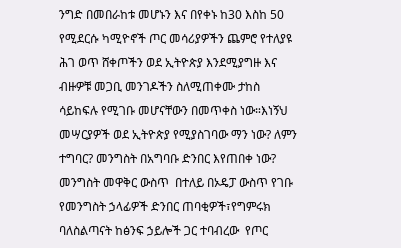ንግድ በመበራከቱ መሆኑን እና በየቀኑ ከ30 እስከ 50 የሚደርሱ ካሚዮኖች ጦር መሳሪያዎችን ጨምሮ የተለያዩ ሕገ ወጥ ሸቀጦችን ወደ ኢትዮጵያ እንደሚያግዙ እና ብዙዎቹ መጋቢ መንገዶችን ስለሚጠቀሙ ታከስ ሳይከፍሉ የሚገቡ መሆናቸውን በመጥቀስ ነው።እነኝህ መሣርያዎች ወደ ኢትዮጵያ የሚያስገባው ማን ነው? ለምን ተግባር? መንግስት በአግባቡ ድንበር እየጠበቀ ነው? መንግስት መዋቅር ውስጥ  በተለይ በኦዴፓ ውስጥ የገቡ የመንግስት ኃላፊዎች ድንበር ጠባቂዎች፣የግምሩክ ባለስልጣናት ከፅንፍ ኃይሎች ጋር ተባብረው  የጦር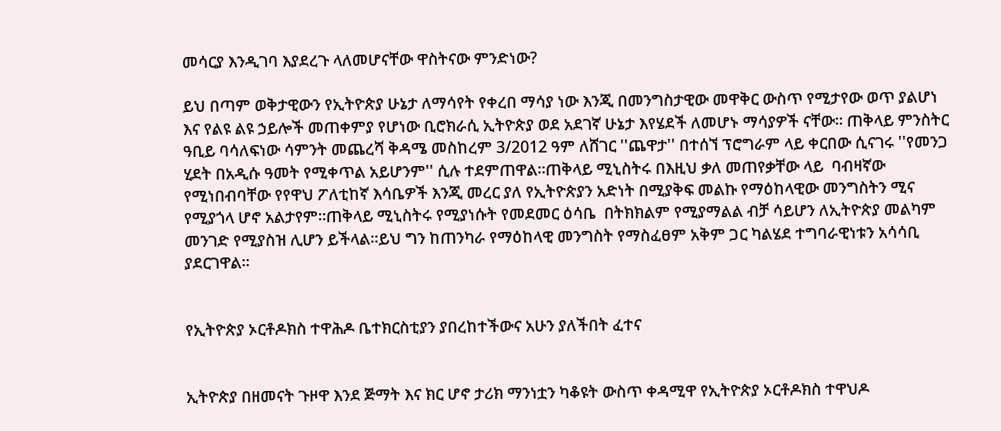መሳርያ እንዲገባ እያደረጉ ላለመሆናቸው ዋስትናው ምንድነው?

ይህ በጣም ወቅታዊውን የኢትዮጵያ ሁኔታ ለማሳየት የቀረበ ማሳያ ነው እንጂ በመንግስታዊው መዋቅር ውስጥ የሚታየው ወጥ ያልሆነ እና የልዩ ልዩ ኃይሎች መጠቀምያ የሆነው ቢሮክራሲ ኢትዮጵያ ወደ አደገኛ ሁኔታ እየሄደች ለመሆኑ ማሳያዎች ናቸው። ጠቅላይ ምንስትር ዓቢይ ባሳለፍነው ሳምንት መጨረሻ ቅዳሜ መስከረም 3/2012 ዓም ለሸገር ''ጨዋታ'' በተሰኘ ፕሮግራም ላይ ቀርበው ሲናገሩ ''የመንጋ ሂደት በአዲሱ ዓመት የሚቀጥል አይሆንም'' ሲሉ ተደምጠዋል።ጠቅላይ ሚኒስትሩ በእዚህ ቃለ መጠየቃቸው ላይ  ባብዛኛው የሚነበብባቸው የየዋህ ፖለቲከኛ እሳቤዎች እንጂ መረር ያለ የኢትዮጵያን አድነት በሚያቅፍ መልኩ የማዕከላዊው መንግስትን ሚና የሚያጎላ ሆኖ አልታየም።ጠቅላይ ሚኒስትሩ የሚያነሱት የመደመር ዕሳቤ  በትክክልም የሚያማልል ብቻ ሳይሆን ለኢትዮጵያ መልካም መንገድ የሚያስዝ ሊሆን ይችላል።ይህ ግን ከጠንካራ የማዕከላዊ መንግስት የማስፈፀም አቅም ጋር ካልሄደ ተግባራዊነቱን አሳሳቢ ያደርገዋል።


የኢትዮጵያ ኦርቶዶክስ ተዋሕዶ ቤተክርስቲያን ያበረከተችውና አሁን ያለችበት ፈተና


ኢትዮጵያ በዘመናት ጉዞዋ እንደ ጅማት እና ክር ሆኖ ታሪክ ማንነቷን ካቆዩት ውስጥ ቀዳሚዋ የኢትዮጵያ ኦርቶዶክስ ተዋህዶ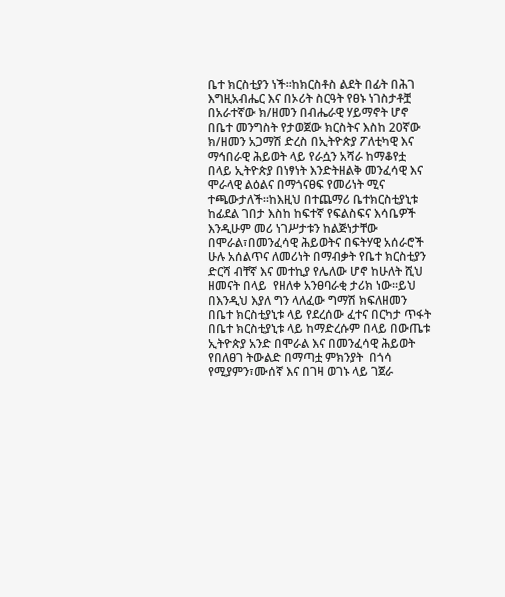ቤተ ክርስቲያን ነች።ከክርስቶስ ልደት በፊት በሕገ እግዚአብሔር እና በኦሪት ስርዓት የፀኑ ነገስታቶቿ በአራተኛው ክ/ዘመን በብሔራዊ ሃይማኖት ሆኖ በቤተ መንግስት የታወጀው ክርስትና እስከ 20ኛው ክ/ዘመን አጋማሽ ድረስ በኢትዮጵያ ፖለቲካዊ እና ማኅበራዊ ሕይወት ላይ የራሷን አሻራ ከማቆየቷ በላይ ኢትዮጵያ በነፃነት እንድትዘልቅ መንፈሳዊ እና ሞራላዊ ልዕልና በማጎናፀፍ የመሪነት ሚና ተጫውታለች።ከእዚህ በተጨማሪ ቤተክርስቲያኒቱ ከፊደል ገበታ እስከ ከፍተኛ የፍልስፍና እሳቤዎች እንዲሁም መሪ ነገሥታቱን ከልጅነታቸው በሞራል፣በመንፈሳዊ ሕይወትና በፍትሃዊ አሰራሮች ሁሉ አሰልጥና ለመሪነት በማብቃት የቤተ ክርስቲያን ድርሻ ብቸኛ እና መተኪያ የሌለው ሆኖ ከሁለት ሺህ ዘመናት በላይ  የዘለቀ አንፀባራቂ ታሪክ ነው።ይህ በእንዲህ እያለ ግን ላለፈው ግማሽ ክፍለዘመን በቤተ ክርስቲያኒቱ ላይ የደረሰው ፈተና በርካታ ጥፋት በቤተ ክርስቲያኒቱ ላይ ከማድረሱም በላይ በውጤቱ ኢትዮጵያ አንድ በሞራል እና በመንፈሳዊ ሕይወት የበለፀገ ትውልድ በማጣቷ ምክንያት  በጎሳ የሚያምን፣ሙሰኛ እና በገዛ ወገኑ ላይ ገጀራ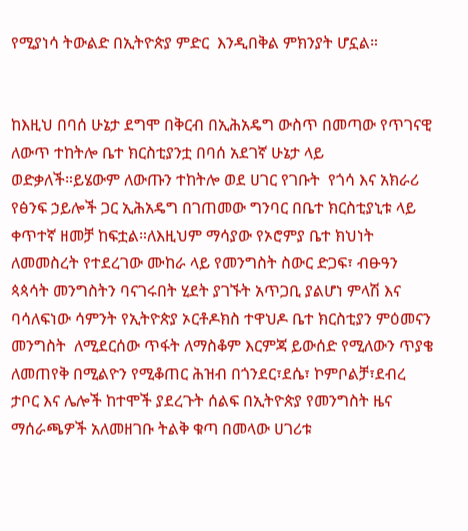የሚያነሳ ትውልድ በኢትዮጵያ ምድር  እንዲበቅል ምክንያት ሆኗል።


ከእዚህ በባሰ ሁኔታ ደግሞ በቅርብ በኢሕአዴግ ውስጥ በመጣው የጥገናዊ ለውጥ ተከትሎ ቤተ ክርስቲያንቷ በባሰ አደገኛ ሁኔታ ላይ ወድቃለች።ይሄውም ለውጡን ተከትሎ ወደ ሀገር የገቡት  የጎሳ እና አክራሪ የፅንፍ ኃይሎች ጋር ኢሕአዴግ በገጠመው ግንባር በቤተ ክርስቲያኒቱ ላይ  ቀጥተኛ ዘመቻ ከፍቷል።ለእዚህም ማሳያው የኦሮምያ ቤተ ክህነት ለመመስረት የተደረገው ሙከራ ላይ የመንግስት ስውር ድጋፍ፣ ብፁዓን ጳጳሳት መንግስትን ባናገሩበት ሂደት ያገኙት አጥጋቢ ያልሆነ ምላሽ እና ባሳለፍነው ሳምንት የኢትዮጵያ ኦርቶዶክስ ተዋህዶ ቤተ ክርስቲያን ምዕመናን መንግስት  ለሚደርሰው ጥፋት ለማስቆም እርምጃ ይውሰድ የሚለውን ጥያቄ ለመጠየቅ በሚልዮን የሚቆጠር ሕዝብ በጎንደር፣ደሴ፣ ኮምቦልቻ፣ደብረ ታቦር እና ሌሎች ከተሞች ያደረጉት ሰልፍ በኢትዮጵያ የመንግስት ዜና ማሰራጫዎች አለመዘገቡ ትልቅ ቁጣ በመላው ሀገሪቱ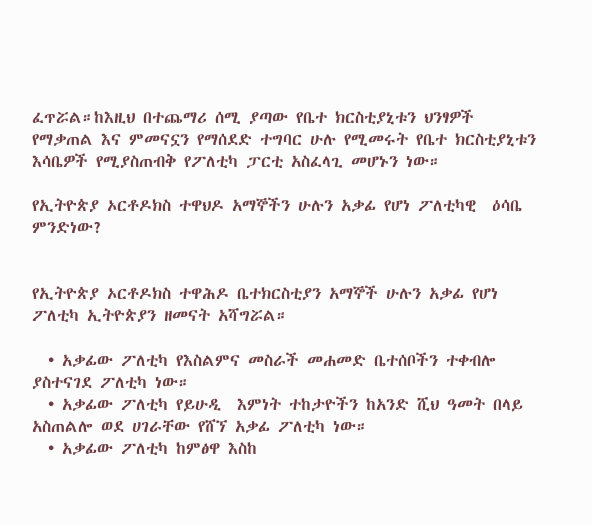ፈጥሯል።ከእዚህ በተጨማሪ ሰሚ ያጣው የቤተ ክርስቲያኒቱን ህንፃዎች የማቃጠል እና ምመናኗን የማሰደድ ተግባር ሁሉ የሚመሩት የቤተ ክርስቲያኒቱን  እሳቤዎች የሚያስጠብቅ የፖለቲካ ፓርቲ አስፈላጊ መሆኑን ነው።

የኢትዮጵያ ኦርቶዶክስ ተዋህዶ አማኞችን ሁሉን አቃፊ የሆነ ፖለቲካዊ  ዕሳቤ ምንድነው?


የኢትዮጵያ ኦርቶዶክስ ተዋሕዶ ቤተክርስቲያን አማኞች ሁሉን አቃፊ የሆነ ፖለቲካ ኢትዮጵያን ዘመናት አሻግሯል።

  • አቃፊው ፖለቲካ የእስልምና መስራች መሐመድ ቤተሰቦችን ተቀብሎ ያስተናገደ ፖለቲካ ነው።
  • አቃፊው ፖለቲካ የይሁዲ  እምነት ተከታዮችን ከአንድ ሺህ ዓመት በላይ አስጠልሎ ወደ ሀገራቸው የሸኘ አቃፊ ፖለቲካ ነው።
  • አቃፊው ፖለቲካ ከምፅዋ እስከ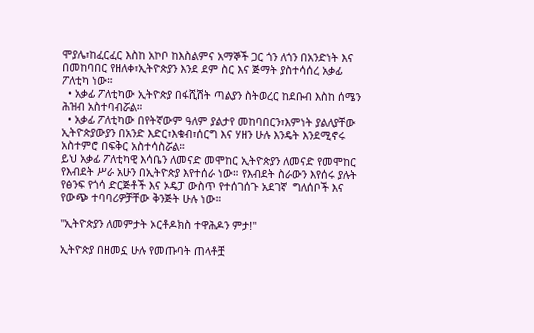ሞያሌ፣ከፈርፈር እስከ አኮቦ ከእስልምና አማኞች ጋር ጎን ለጎን በአንድነት እና በመከባበር የዘለቀ፣ኢትዮጵያን እንደ ደም ስር እና ጅማት ያስተሳሰረ አቃፊ ፖለቲካ ነው።
  • አቃፊ ፖለቲካው ኢትዮጵያ በፋሺሽት ጣልያን ስትወረር ከደቡብ እስከ ሰሜን ሕዝብ አስተባብሯል።
  • አቃፊ ፖለቲካው በየትኛውም ዓለም ያልታየ መከባበርን፣እምነት ያልለያቸው ኢትዮጵያውያን በአንድ እድር፣እቁብ፣ሰርግ እና ሃዘን ሁሉ እንዴት እንደሚኖሩ አስተምሮ በፍቅር አስተሳስሯል።
ይህ አቃፊ ፖለቲካዊ እሳቤን ለመናድ መሞከር ኢትዮጵያን ለመናድ የመሞከር የእብደት ሥራ አሁን በኢትዮጵያ እየተሰራ ነው። የእብደት ስራውን እየሰሩ ያሉት የፅንፍ የጎሳ ድርጅቶች እና ኦዴፓ ውስጥ የተሰገሰጉ አደገኛ  ግለሰቦች እና የውጭ ተባባሪዎቻቸው ቅንጅት ሁሉ ነው።

''ኢትዮጵያን ለመምታት ኦርቶዶክስ ተዋሕዶን ምታ!''

ኢትዮጵያ በዘመኗ ሁሉ የመጡባት ጠላቶቿ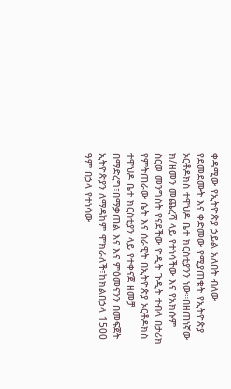ቀዳሚው የኢትዮጵያ ኃይል አለበት ብለው የደመደሙት እና ቀድመው የሚያጠቁት የኢትዮጵያ ኦርቶዶክስ ተዋህዶ ቤተ ክርስቲያንን ነው።በዘጠነኛው ክ/ዘመን መጨረሻ ላይ የተነሳችው እና የአክሱም ስርወ መንግስት የናደችው ዮዲት ጉዲት ተብላ በታሪክ የምትጠራው ሴት እና ሰራዊት በኢትዮጵያ ኦርቶዶክስ ተዋህዶ ቤተ ክርስቲያን ላይ የተቀናጀ ዘመቻ በማድረግ፣በማቃጠል እና እና ምዕመናንን በመፍጀት  ኢትዮጵያን ለማዳከም ሞክራለች፣ከክልበኃላ 1500 ዓም በኃላ የተነሳው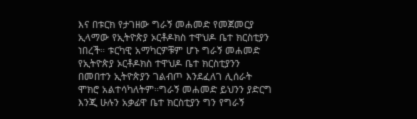እና በቱርክ የታገዘው ግራኝ መሐመድ የመጀመርያ ኢላማው የኢትዮጵያ ኦርቶዶክስ ተዋህዶ ቤተ ክርስቲያን ነበረች። ቱርካዊ አማካርዎቹም ሆኑ ግራኝ መሐመድ የኢትዮጵያ ኦርቶዶክስ ተዋህዶ ቤተ ክርስቲያንን በመበተን ኢትዮጵያን ገልብጦ እንደፈለገ ሊሰራት ሞክሮ አልተሳካለትም።ግራኝ መሐመድ ይህንን ያድርግ እንጂ ሁሉን አቃፊዋ ቤተ ክርስቲያን ግን የግራኝ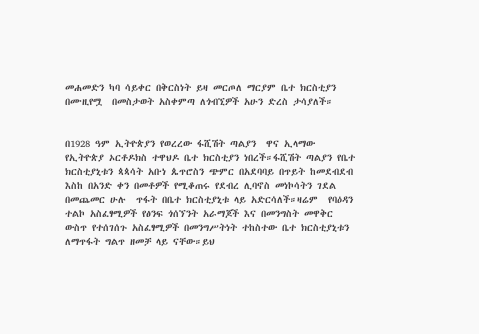መሐመድን ካባ ሳይቀር በቅርስነት ይዛ መርጦለ ማርያም ቤተ ክርስቲያን በሙዚየሟ  በመስታወት አስቀምጣ ለጎብኚዎች አሁን ድረስ ታሳያለች።


በ1928 ዓም ኢትዮጵያን የወረረው ፋሺሽት ጣልያን  ዋና ኢላማው የኢትዮጵያ ኦርቶዶክስ ተዋህዶ ቤተ ክርስቲያን ነበረች።ፋሺሽት ጣልያን የቤተ ክርስቲያኒቱን ጳጳሳት አቡነ ጴጥሮስን ጭምር በአደባባይ በጥይት ከመደብደብ እስከ በአንድ ቀን በመቶዎች የሚቆጠሩ የደብረ ሊባኖስ መነኮሳትን ገደል በመጨመር ሁሉ  ጥፋት በቤተ ክርስቲያኒቱ ላይ አድርሳለች።ዛሬም  የባዕዳን ተልኮ አስፈፃሚዎች የፅንፍ ጎሰኘንት አራማጆች እና በመንግስት መዋቅር ውስጥ የተሰገሰጉ አስፈፃሚዎች በመንግሥትነት ተከስተው ቤተ ክርስቲያኒቱን ለማጥፋት ግልጥ ዘመቻ ላይ ናቸው።ይህ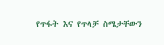የጥፋት እና የጥላቻ ስሜታቸውን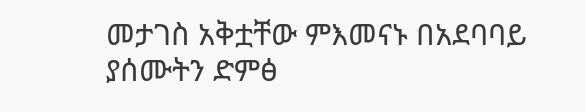መታገስ አቅቷቸው ምእመናኑ በአደባባይ ያሰሙትን ድምፅ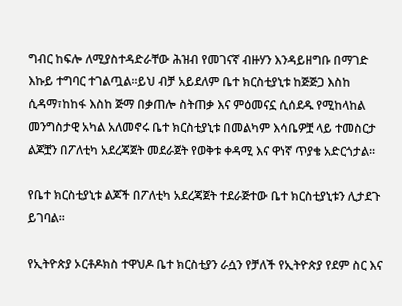ግብር ከፍሎ ለሚያስተዳድራቸው ሕዝብ የመገናኛ ብዙሃን እንዳይዘግቡ በማገድ እኩይ ተግባር ተገልጧል።ይህ ብቻ አይደለም ቤተ ክርስቲያኒቱ ከጅጅጋ እስከ ሲዳማ፣ከከፋ እስከ ጅማ በቃጠሎ ስትጠቃ እና ምዕመናኗ ሲሰደዱ የሚከላከል መንግስታዊ አካል አለመኖሩ ቤተ ክርስቲያኒቱ በመልካም እሳቤዎቿ ላይ ተመስርታ ልጆቿን በፖለቲካ አደረጃጀት መደራጀት የወቅቱ ቀዳሚ እና ዋነኛ ጥያቄ አድርጎታል።

የቤተ ክርስቲያኒቱ ልጆች በፖለቲካ አደረጃጀት ተደራጅተው ቤተ ክርስቲያኒቱን ሊታደጉ ይገባል።

የኢትዮጵያ ኦርቶዶክስ ተዋህዶ ቤተ ክርስቲያን ራሷን የቻለች የኢትዮጵያ የደም ስር እና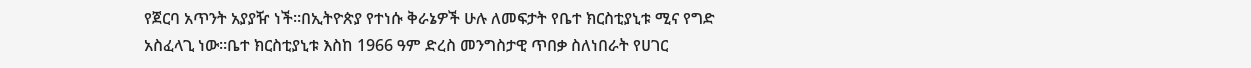የጀርባ አጥንት አያያዥ ነች።በኢትዮጵያ የተነሱ ቅራኔዎች ሁሉ ለመፍታት የቤተ ክርስቲያኒቱ ሚና የግድ አስፈላጊ ነው።ቤተ ክርስቲያኒቱ እስከ 1966 ዓም ድረስ መንግስታዊ ጥበቃ ስለነበራት የሀገር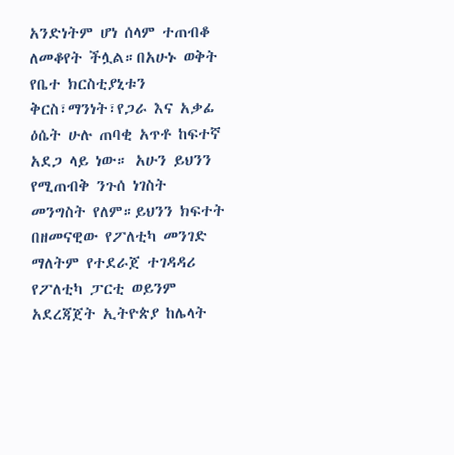አንድነትም ሆነ ሰላም ተጠብቆ ለመቆየት ችሏል።በአሁኑ ወቅት የቤተ ክርስቲያኒቱን ቅርስ፣ማንነት፣የጋራ እና አቃፊ ዕሴት ሁሉ ጠባቂ አጥቶ ከፍተኛ አደጋ ላይ ነው። አሁን ይህንን የሚጠብቅ ንጉሰ ነገስት መንግስት የለም።ይህንን ክፍተት በዘመናዊው የፖለቲካ መንገድ ማለትም የተደራጀ ተገዳዳሪ የፖለቲካ ፓርቲ ወይንም አደረጃጀት ኢትዮጵያ ከሌላት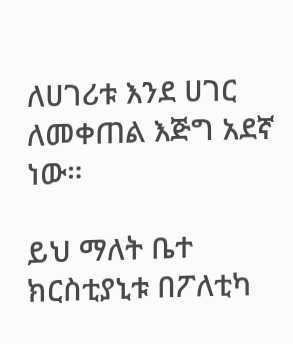ለሀገሪቱ እንደ ሀገር ለመቀጠል እጅግ አደኛ ነው።

ይህ ማለት ቤተ ክርስቲያኒቱ በፖለቲካ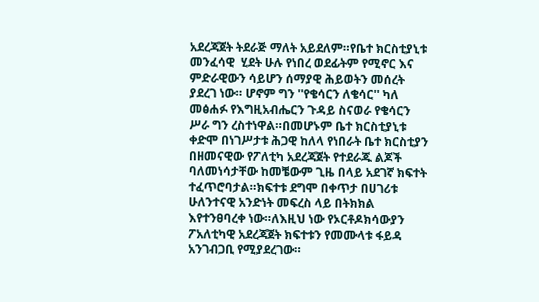አደረጃጀት ትደራጅ ማለት አይደለም።የቤተ ክርስቲያኒቱ መንፈሳዊ  ሂደት ሁሉ የነበረ ወደፊትም የሚኖር እና ምድራዊውን ሳይሆን ሰማያዊ ሕይወትን መሰረት ያደረገ ነው። ሆኖም ግን ''የቄሳርን ለቄሳር'' ካለ መፅሐፉ የእግዚአብሔርን ጉዳይ ስናወራ የቄሳርን ሥራ ግን ረስተነዋል።በመሆኑም ቤተ ክርስቲያኒቱ ቀድሞ በነገሥታቱ ሕጋዊ ከለላ የነበራት ቤተ ክርስቲያን በዘመናዊው የፖለቲካ አደረጃጀት የተደራጁ ልጆች  ባለመነሳታቸው ከመቼውም ጊዜ በላይ አደገኛ ክፍተት ተፈጥሮባታል።ክፍተቱ ደግሞ በቀጥታ በሀገሪቱ ሁለንተናዊ አንድነት መፍረስ ላይ በትክክል እየተንፀባረቀ ነው።ለእዚህ ነው የኦርቶዶክሳውያን ፖአለቲካዊ አደረጃጀት ክፍተቱን የመሙላቱ ፋይዳ አንገብጋቢ የሚያደረገው።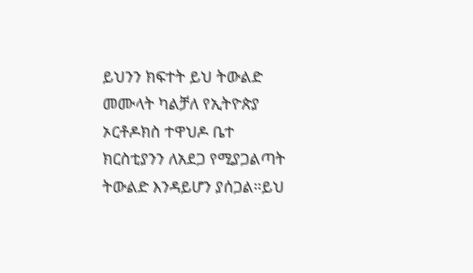ይህንን ክፍተት ይህ ትውልድ መሙላት ካልቻለ የኢትዮጵያ ኦርቶዶክስ ተዋህዶ ቤተ ክርስቲያንን ለአደጋ የሚያጋልጣት ትውልድ እንዳይሆን ያሰጋል።ይህ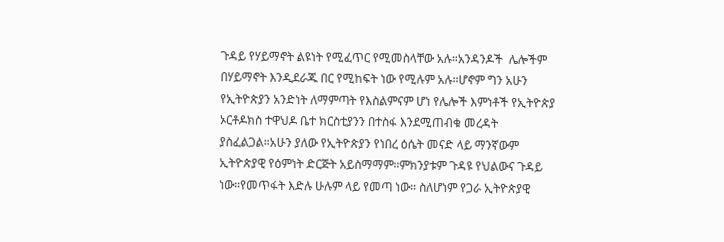ጉዳይ የሃይማኖት ልዩነት የሚፈጥር የሚመስላቸው አሉ።አንዳንዶች  ሌሎችም በሃይማኖት እንዲደራጁ በር የሚከፍት ነው የሚሉም አሉ።ሆኖም ግን አሁን የኢትዮጵያን አንድነት ለማምጣት የእስልምናም ሆነ የሌሎች እምነቶች የኢትዮጵያ ኦርቶዶክስ ተዋህዶ ቤተ ክርስቲያንን በተስፋ እንደሚጠብቁ መረዳት ያስፈልጋል።አሁን ያለው የኢትዮጵያን የነበረ ዕሴት መናድ ላይ ማንኛውም  ኢትዮጵያዊ የዕምነት ድርጅት አይስማማም።ምክንያቱም ጉዳዩ የህልውና ጉዳይ ነው።የመጥፋት እድሉ ሁሉም ላይ የመጣ ነው። ስለሆነም የጋራ ኢትዮጵያዊ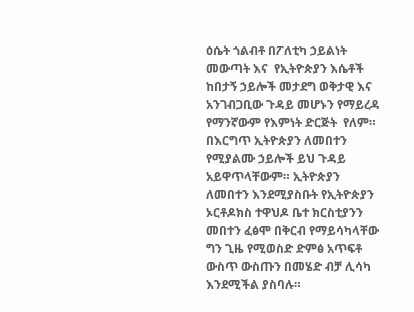ዕሴት ጎልብቶ በፖለቲካ ኃይልነት መውጣት እና  የኢትዮጵያን እሴቶች ከበታኝ ኃይሎች መታደግ ወቅታዊ እና አንገብጋቢው ጉዳይ መሆኑን የማይረዳ የማንኛውም የእምነት ድርጅት  የለም። በእርግጥ ኢትዮጵያን ለመበተን የሚያልሙ ኃይሎች ይህ ጉዳይ አይዋጥላቸውም። ኢትዮጵያን ለመበተን እንደሚያስቡት የኢትዮጵያን ኦርቶዶክስ ተዋህዶ ቤተ ክርስቲያንን መበተን ፈፅሞ በቅርብ የማይሳካላቸው ግን ጊዜ የሚወስድ ድምፅ አጥፍቶ ውስጥ ውስጡን በመሄድ ብቻ ሊሳካ እንደሚችል ያስባሉ።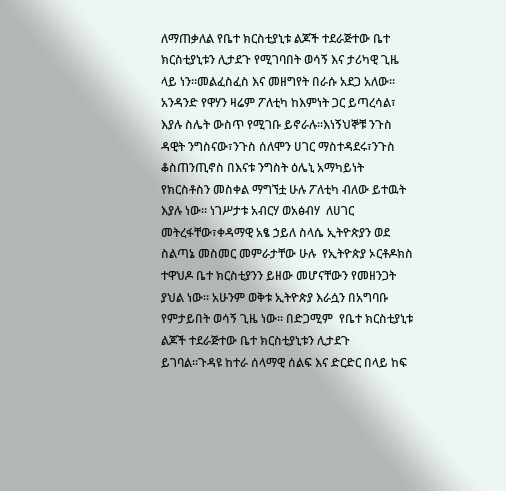ለማጠቃለል የቤተ ክርስቲያኒቱ ልጆች ተደራጅተው ቤተ ክርስቲያኒቱን ሊታደጉ የሚገባበት ወሳኝ እና ታሪካዊ ጊዜ ላይ ነን።መልፈስፈስ እና መዘግየት በራሱ አደጋ አለው። አንዳንድ የዋሃን ዛሬም ፖለቲካ ከእምነት ጋር ይጣረሳል፣ እያሉ ስሌት ውስጥ የሚገቡ ይኖራሉ።እነኝህኞቹ ንጉስ ዳዊት ንግስናው፣ንጉስ ሰለሞን ሀገር ማስተዳደሩ፣ንጉስ  ቆስጠንጢኖስ በእናቱ ንግስት ዕሌኒ አማካይነት የክርስቶስን መስቀል ማግኘቷ ሁሉ ፖለቲካ ብለው ይተዉት እያሉ ነው። ነገሥታቱ አብርሃ ወአፅብሃ  ለሀገር መትረፋቸው፣ቀዳማዊ አፄ ኃይለ ስላሴ ኢትዮጵያን ወደ ስልጣኔ መስመር መምራታቸው ሁሉ  የኢትዮጵያ ኦርቶዶክስ ተዋህዶ ቤተ ክርስቲያንን ይዘው መሆናቸውን የመዘንጋት ያህል ነው። አሁንም ወቅቱ ኢትዮጵያ እራሷን በአግባቡ የምታይበት ወሳኝ ጊዜ ነው። በድጋሚም  የቤተ ክርስቲያኒቱ ልጆች ተደራጅተው ቤተ ክርስቲያኒቱን ሊታደጉ ይገባል።ጉዳዩ ከተራ ሰላማዊ ሰልፍ እና ድርድር በላይ ከፍ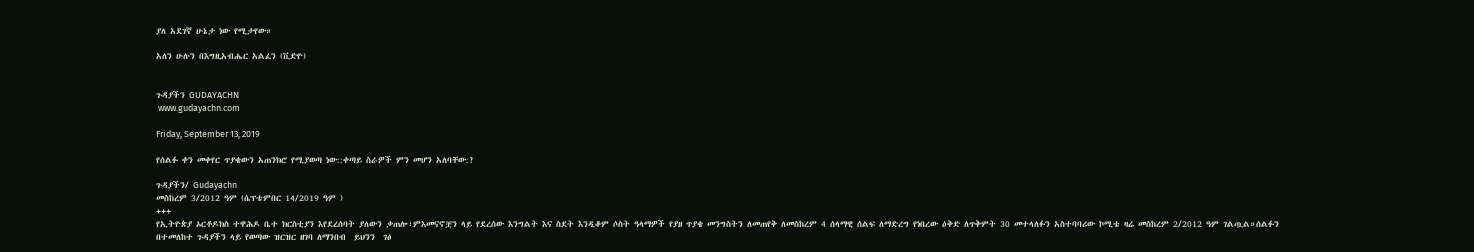ያለ አደገኛ ሁኔታ ነው የሚታየው።

አለን ሁሉን በእግዚአብሔር አልፈን (ቪድዮ)


ጉዳያችን GUDAYACHN
 www.gudayachn.com

Friday, September 13, 2019

የሰልፉ ቀን መቀየር ጥያቄውን አጠንክሮ የሚያወጣ ነው::ቀጣይ ስራዎች ምን መሆን አለባቸው:?

ጉዳያችን/ Gudayachn
መስከረም 3/2012 ዓም (ሴፕቴምበር 14/2019 ዓም )
+++
የኢትዮጵያ ኦርቶዶክስ ተዋሕዶ ቤተ ክርስቲያን እየደረሰባት ያለውን ቃጠሎ፣ምእመናኖቿን ላይ የደረሰው እንግልት እና ስደት እንዲቆም ሶስት ዓላማዎች የያዘ ጥያቄ መንግስትን ለመጠየቅ ለመስከረም 4 ሰላማዊ ሰልፍ ለማድረግ የነበረው ዕቅድ ለጥቅምት 30 መተላለፉን አስተባባሪው ኮሚቴ ዛሬ መስከረም 2/2012 ዓም ገልጧል።ሰልፉን በተመለከተ ጉዳያችን ላይ የወጣው ዝርዝር ዘገባ ለማንበብ  ይህንን  ገፅ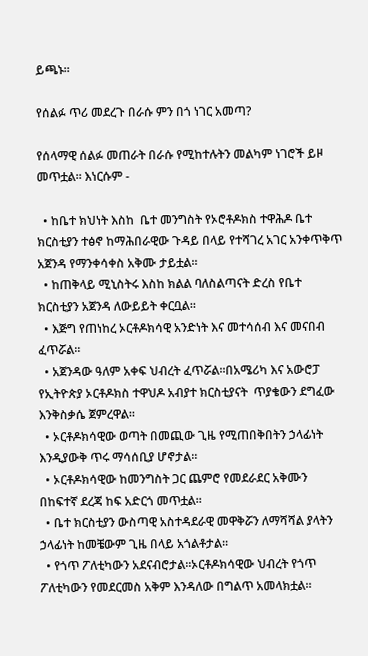ይጫኑ።

የሰልፉ ጥሪ መደረጉ በራሱ ምን በጎ ነገር አመጣ?

የሰላማዊ ሰልፉ መጠራት በራሱ የሚከተሉትን መልካም ነገሮች ይዞ መጥቷል። እነርሱም -

  • ከቤተ ክህነት እስከ  ቤተ መንግስት የኦሮቶዶክስ ተዋሕዶ ቤተ ክርስቲያን ተፅኖ ከማሕበራዊው ጉዳይ በላይ የተሻገረ አገር አንቀጥቅጥ አጀንዳ የማንቀሳቀስ አቅሙ ታይቷል።
  • ከጠቅላይ ሚኒስትሩ እስከ ክልል ባለስልጣናት ድረስ የቤተ ክርስቲያን አጀንዳ ለውይይት ቀርቧል።
  • እጅግ የጠነከረ ኦርቶዶክሳዊ አንድነት እና መተሳሰብ እና መናበብ ፈጥሯል።
  • አጀንዳው ዓለም አቀፍ ህብረት ፈጥሯል።በአሜሪካ እና አውሮፓ የኢትዮጵያ ኦርቶዶክስ ተዋህዶ አብያተ ክርስቲያናት  ጥያቄውን ደግፈው እንቅስቃሴ ጀምረዋል።
  • ኦርቶዶክሳዊው ወጣት በመጪው ጊዜ የሚጠበቅበትን ኃላፊነት እንዲያውቅ ጥሩ ማሳሰቢያ ሆኖታል።
  • ኦርቶዶክሳዊው ከመንግስት ጋር ጨምሮ የመደራደር አቅሙን በከፍተኛ ደረጃ ከፍ አድርጎ መጥቷል።
  • ቤተ ክርስቲያን ውስጣዊ አስተዳደራዊ መዋቅሯን ለማሻሻል ያላትን ኃላፊነት ከመቼውም ጊዜ በላይ አጎልቶታል።
  • የጎጥ ፖለቲካውን አደናብሮታል።ኦርቶዶክሳዊው ህብረት የጎጥ ፖለቲካውን የመደርመስ አቅም እንዳለው በግልጥ አመላክቷል።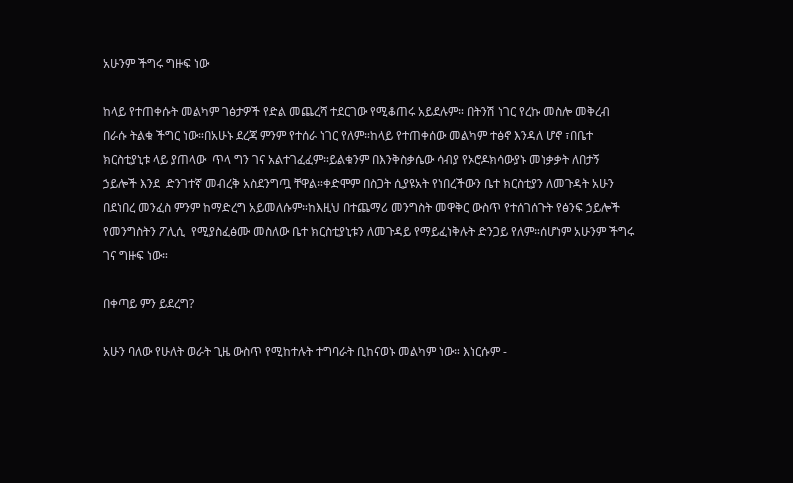አሁንም ችግሩ ግዙፍ ነው

ከላይ የተጠቀሱት መልካም ገፅታዎች የድል መጨረሻ ተደርገው የሚቆጠሩ አይደሉም። በትንሽ ነገር የረኩ መስሎ መቅረብ በራሱ ትልቁ ችግር ነው።በአሁኑ ደረጃ ምንም የተሰራ ነገር የለም።ከላይ የተጠቀሰው መልካም ተፅኖ እንዳለ ሆኖ ፣በቤተ ክርስቲያኒቱ ላይ ያጠላው  ጥላ ግን ገና አልተገፈፈም።ይልቁንም በእንቅስቃሴው ሳብያ የኦሮዶክሳውያኑ መነቃቃት ለበታኝ ኃይሎች እንደ  ድንገተኛ መብረቅ አስደንግጧ ቸዋል።ቀድሞም በስጋት ሲያዩአት የነበረችውን ቤተ ክርስቲያን ለመጉዳት አሁን በደነበረ መንፈስ ምንም ከማድረግ አይመለሱም።ከእዚህ በተጨማሪ መንግስት መዋቅር ውስጥ የተሰገሰጉት የፅንፍ ኃይሎች የመንግስትን ፖሊሲ  የሚያስፈፅሙ መስለው ቤተ ክርስቲያኒቱን ለመጉዳይ የማይፈነቅሉት ድንጋይ የለም።ሰሆነም አሁንም ችግሩ ገና ግዙፍ ነው።

በቀጣይ ምን ይደረግ?

አሁን ባለው የሁለት ወራት ጊዜ ውስጥ የሚከተሉት ተግባራት ቢከናወኑ መልካም ነው። እነርሱም -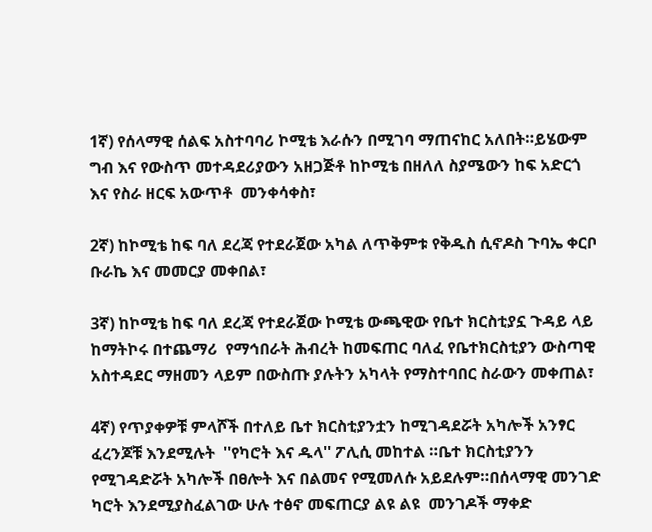1ኛ) የሰላማዊ ሰልፍ አስተባባሪ ኮሚቴ እራሱን በሚገባ ማጠናከር አለበት።ይሄውም ግብ እና የውስጥ መተዳደሪያውን አዘጋጅቶ ከኮሚቴ በዘለለ ስያሜውን ከፍ አድርጎ እና የስራ ዘርፍ አውጥቶ  መንቀሳቀስ፣

2ኛ) ከኮሚቴ ከፍ ባለ ደረጃ የተደራጀው አካል ለጥቅምቱ የቅዱስ ሲኖዶስ ጉባኤ ቀርቦ ቡራኬ እና መመርያ መቀበል፣

3ኛ) ከኮሚቴ ከፍ ባለ ደረጃ የተደራጀው ኮሚቴ ውጫዊው የቤተ ክርስቲያኗ ጉዳይ ላይ ከማትኮሩ በተጨማሪ  የማኅበራት ሕብረት ከመፍጠር ባለፈ የቤተክርስቲያን ውስጣዊ አስተዳደር ማዘመን ላይም በውስጡ ያሉትን አካላት የማስተባበር ስራውን መቀጠል፣

4ኛ) የጥያቀዎቹ ምላሾች በተለይ ቤተ ክርስቲያንቷን ከሚገዳደሯት አካሎች አንፃር ፈረንጆቹ እንደሚሉት  ''የካሮት እና ዱላ'' ፖሊሲ መከተል ።ቤተ ክርስቲያንን የሚገዳድሯት አካሎች በፀሎት እና በልመና የሚመለሱ አይደሉም።በሰላማዊ መንገድ ካሮት እንደሚያስፈልገው ሁሉ ተፅኖ መፍጠርያ ልዩ ልዩ  መንገዶች ማቀድ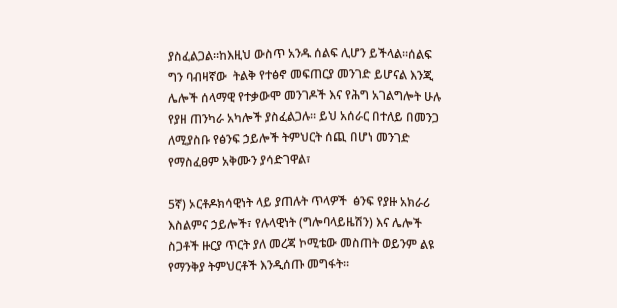ያስፈልጋል።ከእዚህ ውስጥ አንዱ ሰልፍ ሊሆን ይችላል።ሰልፍ ግን ባብዛኛው  ትልቅ የተፅኖ መፍጠርያ መንገድ ይሆናል እንጂ ሌሎች ሰላማዊ የተቃውሞ መንገዶች እና የሕግ አገልግሎት ሁሉ የያዘ ጠንካራ አካሎች ያስፈልጋሉ። ይህ አሰራር በተለይ በመንጋ ለሚያስቡ የፅንፍ ኃይሎች ትምህርት ሰጪ በሆነ መንገድ የማስፈፀም አቅሙን ያሳድገዋል፣

5ኛ) ኦርቶዶክሳዊነት ላይ ያጠሉት ጥላዎች  ፅንፍ የያዙ አክራሪ እስልምና ኃይሎች፣ የሉላዊነት (ግሎባላይዜሽን) እና ሌሎች ስጋቶች ዙርያ ጥርት ያለ መረጃ ኮሚቴው መስጠት ወይንም ልዩ የማንቅያ ትምህርቶች እንዲሰጡ መግፋት።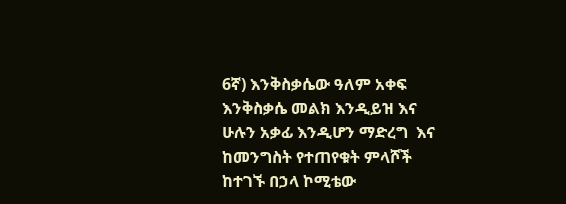6ኛ) እንቅስቃሴው ዓለም አቀፍ እንቅስቃሴ መልክ እንዲይዝ እና ሁሉን አቃፊ እንዲሆን ማድረግ  እና ከመንግስት የተጠየቁት ምላሾች ከተገኙ በኃላ ኮሚቴው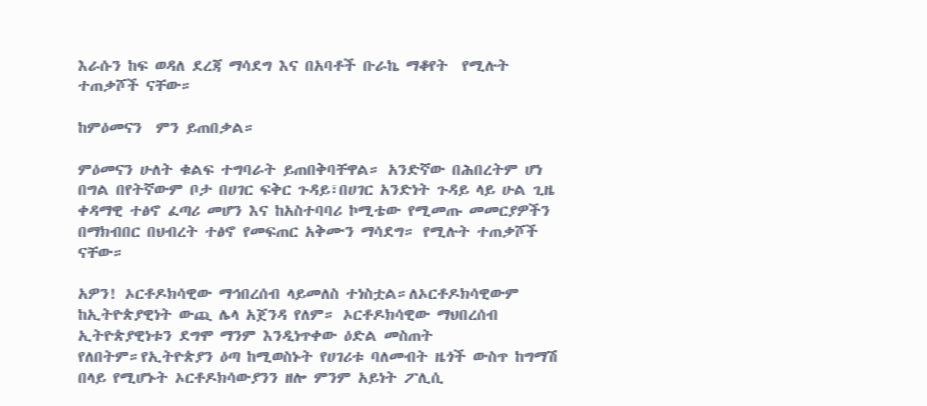እራሱን ከፍ ወዳለ ደረጃ ማሳደግ እና በአባቶች ቡራኬ ማቆየት  የሚሉት ተጠቃሾች ናቸው።

ከምዕመናን  ምን ይጠበቃል።

ምዕመናን ሁለት ቁልፍ ተግባራት ይጠበቅባቸዋል። አንድኛው በሕበረትም ሆነ በግል በየትኛውም ቦታ በሀገር ፍቅር ጉዳይ፣በሀገር አንድነት ጉዳይ ላይ ሁል ጊዜ ቀዳማዊ ተፅኖ ፈጣሪ መሆን እና ከአስተባባሪ ኮሚቴው የሚመጡ መመርያዎችን በማክብበር በህብረት ተፅኖ የመፍጠር አቅሙን ማሳደግ። የሚሉት ተጠቃሾች  ናቸው።

አዎን! ኦርቶዶክሳዊው ማኅበረሰብ ላይመለስ ተነስቷል።ለኦርቶዶክሳዊውም ከኢትዮጵያዊነት ውጪ ሌላ አጀንዳ የለም። ኦርቶዶክሳዊው ማህበረሰብ ኢትዮጵያዊነቱን ደግሞ ማንም እንዲነጥቀው ዕድል መስጠት የለበትም።የኢትዮጵያን ዕጣ ከሚወስኑት የሀገሪቱ ባለመብት ዜጎች ውስጥ ከግማሽ በላይ የሚሆኑት ኦርቶዶክሳውያንን ዘሎ ምንም አይነት ፖሊሲ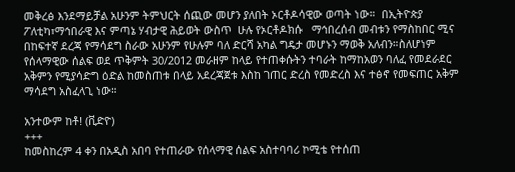መቅረፅ እንደማይቻል አሁንም ትምህርት ሰጪው መሆን ያለበት ኦርቶዶሳዊው ወጣት ነው።  በኢትዮጵያ ፖለቲካ፣ማኅበራዊ እና ምጣኔ ሃብታዊ ሕይወት ውስጥ  ሁሉ የኦርቶዶክሱ   ማኅበረሰብ መብቱን የማስከበር ሚና በከፍተኛ ደረጃ የማሳደግ ስራው አሁንም የሁሉም ባለ ድርሻ አካል ግዴታ መሆኑን ማወቅ አለብን።ስለሆነም የሰላማዊው ሰልፍ ወደ ጥቅምት 30/2012 መራዘም ከላይ የተጠቀሱትን ተባራት ከማከአወን ባለፈ የመደራደር አቅምን የሚያሳድግ ዕድል ከመስጠቱ በላይ አደረጃጀቱ እስከ ገጠር ድረስ የመድረስ እና ተፅኖ የመፍጠር አቅም ማሳደግ አስፈላጊ ነው።

አንተውም ከቶ! (ቪድዮ)
+++
ከመስከረም 4 ቀን በአዲስ አበባ የተጠራው የሰላማዊ ሰልፍ አስተባባሪ ኮሚቴ የተሰጠ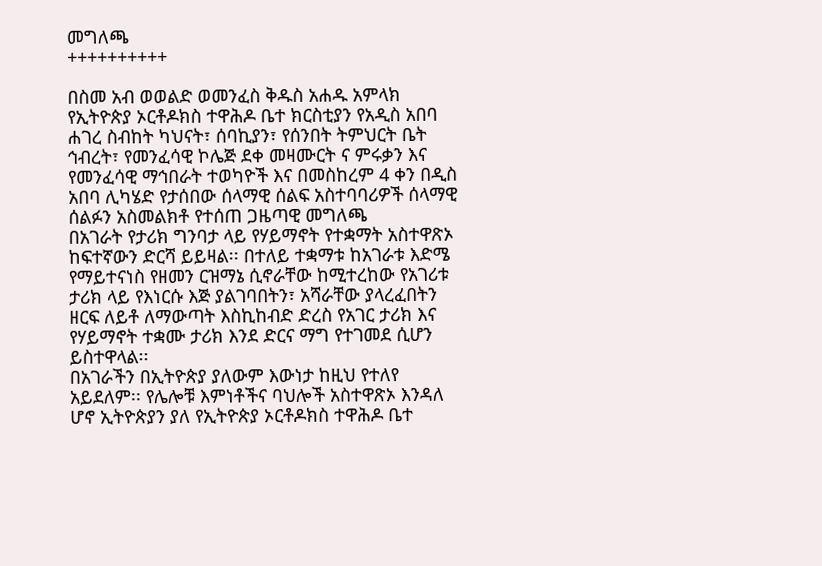መግለጫ
++++++++++

በስመ አብ ወወልድ ወመንፈስ ቅዱስ አሐዱ አምላክ
የኢትዮጵያ ኦርቶዶክስ ተዋሕዶ ቤተ ክርስቲያን የአዲስ አበባ ሐገረ ስብከት ካህናት፣ ሰባኪያን፣ የሰንበት ትምህርት ቤት ኅብረት፣ የመንፈሳዊ ኮሌጅ ደቀ መዛሙርት ና ምሩቃን እና የመንፈሳዊ ማኅበራት ተወካዮች እና በመስከረም 4 ቀን በዲስ አበባ ሊካሄድ የታሰበው ሰላማዊ ሰልፍ አስተባባሪዎች ሰላማዊ ሰልፉን አስመልክቶ የተሰጠ ጋዜጣዊ መግለጫ
በአገራት የታሪክ ግንባታ ላይ የሃይማኖት የተቋማት አስተዋጽኦ ከፍተኛውን ድርሻ ይይዛል፡፡ በተለይ ተቋማቱ ከአገራቱ እድሜ የማይተናነስ የዘመን ርዝማኔ ሲኖራቸው ከሚተረከው የአገሪቱ ታሪክ ላይ የእነርሱ እጅ ያልገባበትን፣ አሻራቸው ያላረፈበትን ዘርፍ ለይቶ ለማውጣት እስኪከብድ ድረስ የአገር ታሪክ እና የሃይማኖት ተቋሙ ታሪክ እንደ ድርና ማግ የተገመደ ሲሆን ይስተዋላል፡፡
በአገራችን በኢትዮጵያ ያለውም እውነታ ከዚህ የተለየ አይደለም፡፡ የሌሎቹ እምነቶችና ባህሎች አስተዋጽኦ እንዳለ ሆኖ ኢትዮጵያን ያለ የኢትዮጵያ ኦርቶዶክስ ተዋሕዶ ቤተ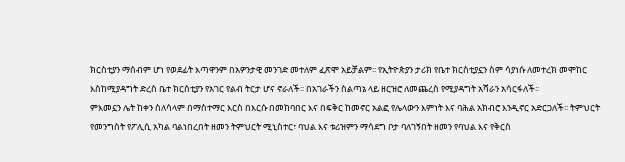ክርስቲያን ማሰብም ሆነ የወደፊት እጣዋንም በአዎንታዊ መንገድ መተለም ፈጽሞ አይቻልም፡፡ የኢትዮጵያን ታሪክ የቤተ ክርስቲያኗን ስም ሳያነሱ ለመተረክ መሞከር እስከሚያዳግት ድረስ ቤተ ክርስቲያን የአገር የልብ ትርታ ሆና ኖራለች፡፡ በአገራችን ስልጣኔ ላይ ዘርዝሮ ለመጨረስ የሚያዳግት አሻራን አሳርፋለች፡፡
ምእመኗን ሌት ከቀን ስለሳላም በማስተማር እርስ በእርሱ በመከባበር እና በፍቅር ከመኖር አልፎ የሌላውን እምነት እና ባሕል አክብሮ እንዲኖር አድርጋለች፡፡ ትምህርት የመንግስት የፖሊሲ አካል ባልነበረበት ዘመን ትምህርት ሚኒስተር፣ ባህል እና ቱሪዝምን ማሳደግ ቦታ ባለገኝበት ዘመን የባህል እና የቅርስ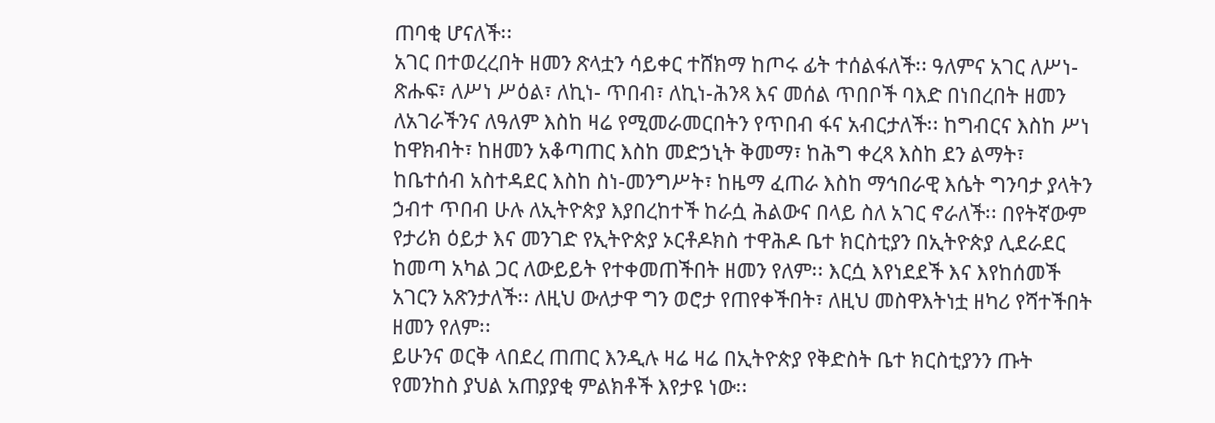ጠባቂ ሆናለች፡፡
አገር በተወረረበት ዘመን ጽላቷን ሳይቀር ተሸክማ ከጦሩ ፊት ተሰልፋለች፡፡ ዓለምና አገር ለሥነ- ጽሑፍ፣ ለሥነ ሥዕል፣ ለኪነ- ጥበብ፣ ለኪነ-ሕንጻ እና መሰል ጥበቦች ባእድ በነበረበት ዘመን ለአገራችንና ለዓለም እስከ ዛሬ የሚመራመርበትን የጥበብ ፋና አብርታለች፡፡ ከግብርና እስከ ሥነ ከዋክብት፣ ከዘመን አቆጣጠር እስከ መድኃኒት ቅመማ፣ ከሕግ ቀረጻ እስከ ደን ልማት፣ ከቤተሰብ አስተዳደር እስከ ስነ-መንግሥት፣ ከዜማ ፈጠራ እስከ ማኅበራዊ እሴት ግንባታ ያላትን ኃብተ ጥበብ ሁሉ ለኢትዮጵያ እያበረከተች ከራሷ ሕልውና በላይ ስለ አገር ኖራለች፡፡ በየትኛውም የታሪክ ዕይታ እና መንገድ የኢትዮጵያ ኦርቶዶክስ ተዋሕዶ ቤተ ክርስቲያን በኢትዮጵያ ሊደራደር ከመጣ አካል ጋር ለውይይት የተቀመጠችበት ዘመን የለም፡፡ እርሷ እየነደደች እና እየከሰመች አገርን አጽንታለች፡፡ ለዚህ ውለታዋ ግን ወሮታ የጠየቀችበት፣ ለዚህ መስዋእትነቷ ዘካሪ የሻተችበት ዘመን የለም፡፡
ይሁንና ወርቅ ላበደረ ጠጠር እንዲሉ ዛሬ ዛሬ በኢትዮጵያ የቅድስት ቤተ ክርስቲያንን ጡት የመንከስ ያህል አጠያያቂ ምልክቶች እየታዩ ነው፡፡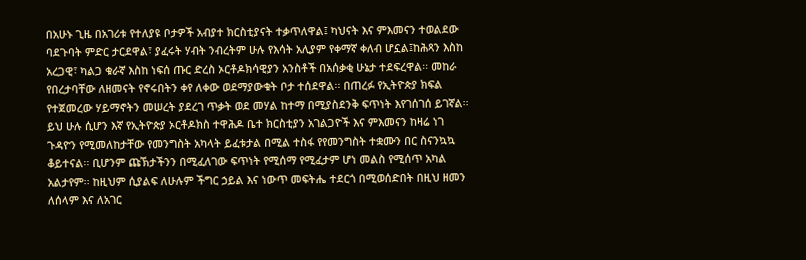በአሁኑ ጊዜ በአገሪቱ የተለያዩ ቦታዎች አብያተ ክርስቲያናት ተቃጥለዋል፤ ካህናት እና ምእመናን ተወልደው ባደጉባት ምድር ታርደዋል፣ ያፈሩት ሃብት ንብረትም ሁሉ የእሳት አሊያም የቀማኛ ቀለብ ሆኗል፤ከሕጻን እስከ አረጋዊ፣ ካልጋ ቁራኛ እስከ ነፍሰ ጡር ድረስ ኦርቶዶክሳዊያን አንስቶች በአሰቃቂ ሁኔታ ተደፍረዋል፡፡ መከራ የበረታባቸው ለዘመናት የኖሩበትን ቀየ ለቀው ወደማያውቁት ቦታ ተሰደዋል፡፡ በጠረፉ የኢትዮጵያ ክፍል የተጀመረው ሃይማኖትን መሠረት ያደረገ ጥቃት ወደ መሃል ከተማ በሚያስደንቅ ፍጥነት እየገሰገሰ ይገኛል፡፡
ይህ ሁሉ ሲሆን እኛ የኢትዮጵያ ኦርቶዶክስ ተዋሕዶ ቤተ ክርስቲያን አገልጋዮች እና ምእመናን ከዛሬ ነገ ጉዳዮን የሚመለከታቸው የመንግስት አካላት ይፈቱታል በሚል ተስፋ የየመንግስት ተቋሙን በር ስናንኳኳ ቆይተናል፡፡ ቢሆንም ጩኽታችንን በሚፈለገው ፍጥነት የሚሰማ የሚፈታም ሆነ መልስ የሚሰጥ አካል አልታየም፡፡ ከዚህም ሲያልፍ ለሁሉም ችግር ኃይል እና ነውጥ መፍትሔ ተደርጎ በሚወሰድበት በዚህ ዘመን ለሰላም እና ለአገር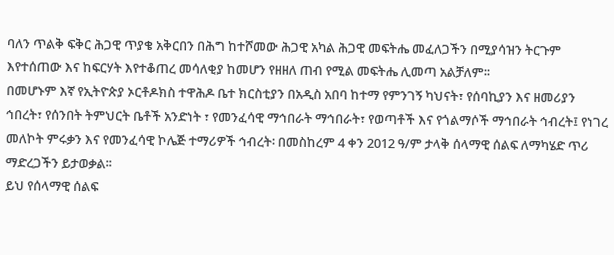ባለን ጥልቅ ፍቅር ሕጋዊ ጥያቄ አቅርበን በሕግ ከተሾመው ሕጋዊ አካል ሕጋዊ መፍትሔ መፈለጋችን በሚያሳዝን ትርጉም እየተሰጠው እና ከፍርሃት እየተቆጠረ መሳለቂያ ከመሆን የዘዘለ ጠብ የሚል መፍትሔ ሊመጣ አልቻለም፡፡
በመሆኑም እኛ የኢትዮጵያ ኦርቶዶክስ ተዋሕዶ ቤተ ክርስቲያን በአዲስ አበባ ከተማ የምንገኝ ካህናት፣ የሰባኪያን እና ዘመሪያን ኅበረት፣ የሰንበት ትምህርት ቤቶች አንድነት ፣ የመንፈሳዊ ማኅበራት ማኅበራት፣ የወጣቶች እና የጎልማሶች ማኅበራት ኅብረት፤ የነገረ መለኮት ምሩቃን እና የመንፈሳዊ ኮሌጅ ተማሪዎች ኅብረት፡ በመስከረም 4 ቀን 2012 ዓ/ም ታላቅ ሰላማዊ ሰልፍ ለማካሄድ ጥሪ ማድረጋችን ይታወቃል፡፡
ይህ የሰላማዊ ሰልፍ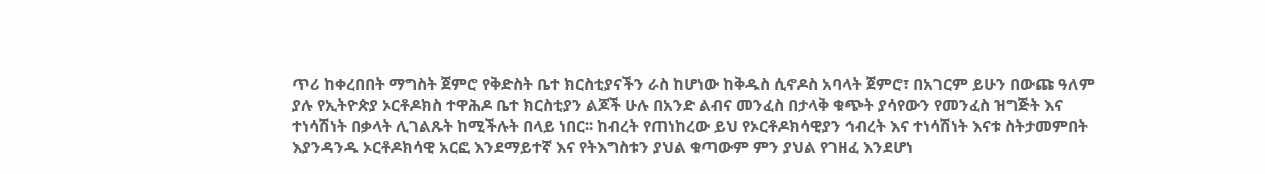ጥሪ ከቀረበበት ማግስት ጀምሮ የቅድስት ቤተ ክርስቲያናችን ራስ ከሆነው ከቅዱስ ሲኖዶስ አባላት ጀምሮ፣ በአገርም ይሁን በውጩ ዓለም ያሉ የኢትዮጵያ ኦርቶዶክስ ተዋሕዶ ቤተ ክርስቲያን ልጆች ሁሉ በአንድ ልብና መንፈስ በታላቅ ቁጭት ያሳየውን የመንፈስ ዝግጅት እና ተነሳሽነት በቃላት ሊገልጹት ከሚችሉት በላይ ነበር፡፡ ከብረት የጠነከረው ይህ የኦርቶዶክሳዊያን ኅብረት እና ተነሳሽነት እናቱ ስትታመምበት እያንዳንዱ ኦርቶዶክሳዊ አርፎ እንደማይተኛ እና የትእግስቱን ያህል ቁጣውም ምን ያህል የገዘፈ እንደሆነ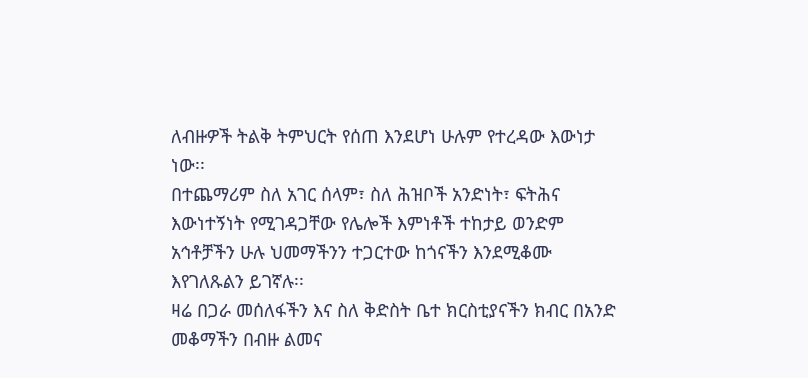ለብዙዎች ትልቅ ትምህርት የሰጠ እንደሆነ ሁሉም የተረዳው እውነታ ነው፡፡
በተጨማሪም ስለ አገር ሰላም፣ ስለ ሕዝቦች አንድነት፣ ፍትሕና እውነተኝነት የሚገዳጋቸው የሌሎች እምነቶች ተከታይ ወንድም አኅቶቻችን ሁሉ ህመማችንን ተጋርተው ከጎናችን እንደሚቆሙ እየገለጹልን ይገኛሉ፡፡
ዛሬ በጋራ መሰለፋችን እና ስለ ቅድስት ቤተ ክርስቲያናችን ክብር በአንድ መቆማችን በብዙ ልመና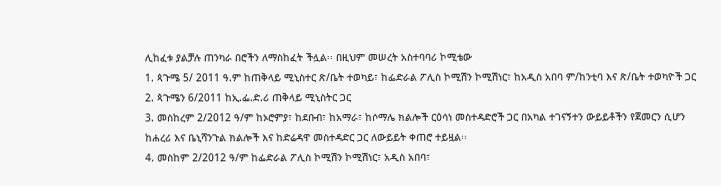ሊከፈቱ ያልቻሉ ጠንካራ በሮችን ለማስከፈት ችሏል፡፡ በዚህም መሠረት አስተባባሪ ኮሚቴው
1. ጳጉሜ 5/ 2011 ዓ.ም ከጠቅላይ ሚኒስተር ጽ/ቤት ተወካይ፣ ከፌድራል ፖሊስ ኮሚሽን ኮሚሽነር፣ ከአዲስ አበባ ም/ከንቲባ እና ጽ/ቤት ተወካዮች ጋር
2. ጳጉሜን 6/2011 ከኢ.ፌ.ድ.ሪ ጠቅላይ ሚኒስትር ጋር
3. መስከረም 2/2012 ዓ/ም ከኦሮምያ፣ ከደቡብ፣ ከአማራ፣ ከሶማሌ ክልሎች ርዕሳነ መስተዳድሮች ጋር በአካል ተገናኝተን ውይይቶችን የጀመርን ሲሆን ከሐረሪ እና ቤኒሻንጉል ክልሎች እና ከድሬዳዋ መስተዳድር ጋር ለውይይት ቀጠሮ ተይዟል፡፡
4. መስከም 2/2012 ዓ/ም ከፌድራል ፖሊስ ኮሚሽን ኮሚሽነር፣ አዲስ አበባ፣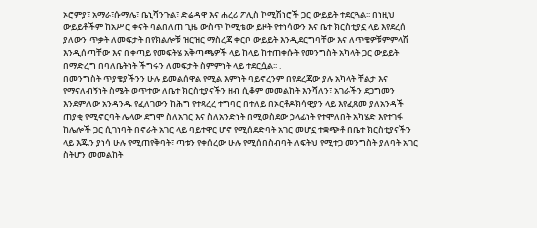ኦሮምያ፣ አማራ፣ሱማሌ፣ ቤኒሻንጉል፣ ድሬዳዋ እና ሐረሪ ፖሊስ ኮሚሽነሮች ጋር ውይይት ተደርጓል፡፡ በነዚህ ውይይቶችም ከአሥር ቀናት ባልበለጠ ጊዜ ውስጥ ኮሚቴው ይዞት የተነሳውን እና ቤተ ክርስቲያኗ ላይ እየደረሰ ያለውን ጥቃት ለመፍታት በየክልሎቹ ዝርዝር ማስረጃ ቀርቦ ውይይት እንዲደርግባቸው እና ለጥቄዎቹምምላሽ እንዲሰጣቸው እና በቀጣይ የመፍትሄ አቅጣጫዎች ላይ ከላይ ከተጠቀሱት የመንግስት አካላት ጋር ውይይት በማድረግ በባለቤትነት ችግሩን ለመፍታት ስምምነት ላይ ተደርሷል፡፡ .
በመንግስት ጥያቄያችንን ሁሉ ይመልሰዋል የሚል እምነት ባይኖረንም በየደረጃው ያሉ አካላት ቸልታ እና የማናለብኝነት ስሜት ወጥተው ለቤተ ክርስቲያናችን ዘብ ሲቆም መመልከት እንሻለን፣ አገራችን ደጋግመን እንደምለው አንዳንዱ የፈለገውን ከሕግ የተጻረረ ተግባር በተለይ በኦርቶዶክሳዊያን ላይ እየፈጸመ ያለአንዳች ጠያቂ የሚኖርባት ሌላው ደግሞ ስለአገር እና ስለአንድነት በሚወስደው ኃላፊነት የተሞለበት አካሄድ እየተገፋ ከሌሎች ጋር ሲገነባት በኖራት አገር ላይ ባይተዋር ሆኖ የሚሰደድባት አገር መሆኗ ተቋጭቶ በቤተ ክርስቲያናችን ላይ እጁን ያነሳ ሁሉ የሚጠየቅባት፣ ጣቱን የቀሰረው ሁሉ የሚሰበስብባት ለፍትህ የሚተጋ መንግስት ያለባት አገር ስትሆን መመልከት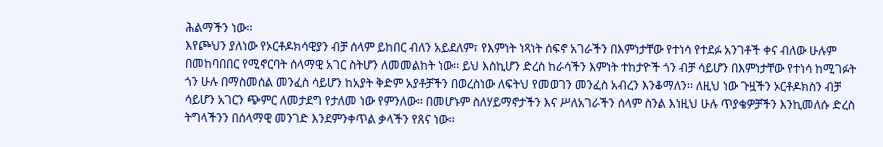ሕልማችን ነው፡፡
እየጮህን ያለነው የኦርቶዶክሳዊያን ብቻ ሰላም ይከበር ብለን አይደለም፣ የእምነት ነጻነት ሰፍኖ አገራችን በእምነታቸው የተነሳ የተደፉ አንገቶች ቀና ብለው ሁሉም በመከባበበር የሚኖርባት ሰላማዊ አገር ስትሆን ለመመልከት ነው፡፡ ይህ እስኪሆን ድረስ ከራሳችን እምነት ተከታዮች ጎን ብቻ ሳይሆን በእምነታቸው የተነሳ ከሚገፉት ጎን ሁሉ በማስመሰል መንፈስ ሳይሆን ከአያት ቅድም አያቶቻችን በወረስነው ለፍትህ የመወገን መንፈስ አብረን እንቆማለን፡፡ ለዚህ ነው ጉዟችን ኦርቶዶክስን ብቻ ሳይሆን አገርን ጭምር ለመታደግ የታለመ ነው የምንለው፡፡ በመሆኑም ስለሃይማኖታችን እና ሥለአገራችን ሰላም ስንል እነዚህ ሁሉ ጥያቄዎቻችን እንኪመለሱ ድረስ ትግላችንን በሰላማዊ መንገድ እንደምንቀጥል ቃላችን የጸና ነው፡፡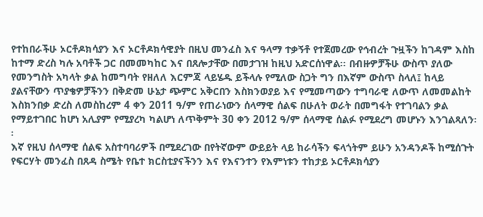የተከበራችሁ ኦርቶዶክሳያን እና ኦርቶዶክሳዊያት በዚህ መንፈስ እና ዓላማ ተቃኝቶ የተጀመረው የኅብረት ጉዟችን ከገዳም እስከ ከተማ ድረስ ካሉ አባቶች ጋር በመመካከር እና በጸሎታቸው በመታገዝ ከዚህ አድርሰነዋል፡፡ በብዙዎቻችሁ ውስጥ ያለው የመንግስት አካላት ቃል ከመግባት የዘለለ እርምጃ ላይሄዱ ይችላሉ የሚለው ስጋት ግን በእኛም ውስጥ ስላለ፤ ከላይ ያልናቸውን ጥያቄዎቻችንን በቅድመ ሁኔታ ጭምር አቅርበን እስክንወያይ እና የሚመጣውን ተግባራዊ ለውጥ ለመመልከት እስክንበቃ ድረስ ለመስከረም 4 ቀን 2011 ዓ/ም የጠራነውን ሰላማዊ ሰልፍ በሁለት ወራት በመግፋት የተገባልን ቃል የማይተገበር ከሆነ አሊያም የሚያረካ ካልሆነ ለጥቅምት 30 ቀን 2012 ዓ/ም ሰላማዊ ሰልፉ የሚደረግ መሆኑን እንገልጻለን፡፡
እኛ የዚህ ሰላማዊ ሰልፍ አስተባባሪዎች በሚደረገው በየትኛውም ውይይት ላይ ከራሳችን ፍላጎትም ይሁን አንዳንዶች ከሚሰጉት የፍርሃት መንፈስ በጸዳ ስሜት የቤተ ክርስቲያናችንን እና የእናንተን የእምነቱን ተከታይ ኦርቶዶክሳያን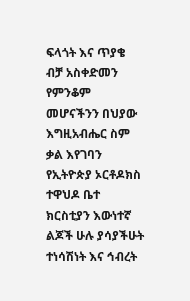ፍላጎት እና ጥያቄ ብቻ አስቀድመን የምንቆም መሆናችንን በህያው እግዚአብሔር ስም ቃል እየገባን የኢትዮጵያ ኦርቶዶክስ ተዋህዶ ቤተ ክርስቲያን እውነተኛ ልጆች ሁሉ ያሳያችሁት ተነሳሽነት እና ኅብረት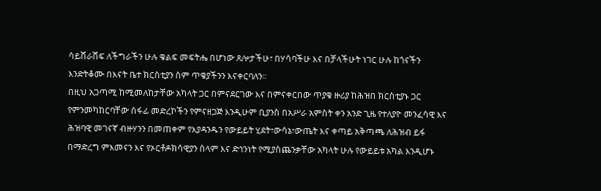ሳይሸራሸፍ ለችግራችን ሁሉ ቁልፍ መፍትሔ በሆነው ጸሎታችሁ፣ በሃሳባችሁ እና በቻላችሁት ነገር ሁሉ ከጎናችን እንድትቆሙ በእናት ቤተ ክርስቲያን ስም ጥቄያችንን እናቀርባለን፡፡
በዚህ አጋጣሚ ከሚመለከታቸው አካላት ጋር በምናደርገው እና በምናቀርበው ጥያቄ ዙሪያ ከሕዝበ ክርስቲያኑ ጋር የምንመካከርባቸው ሰፋፊ መድረኮችን የምናዘጋጅ እንዲሁም ቢያንስ በአሥራ አምስት ቀን አንድ ጊዜ የተለያዮ መንፈሳዊ እና ሕዝባዊ መገናኛ ብዙሃንን በመጠቀም የእያዳንዱን የውይይት ሂደት፣ውሳኔ፣ውጤት እና ቀጣይ አቅጣጫ ለሕዝብ ይፋ በማድረግ ምእመናን እና የኦርቶዶክሳዊያን ሰላም እና ድኅንነት የሚያስጨንቃቸው አካላት ሁሉ የውይይቱ አካል እንዲሆኑ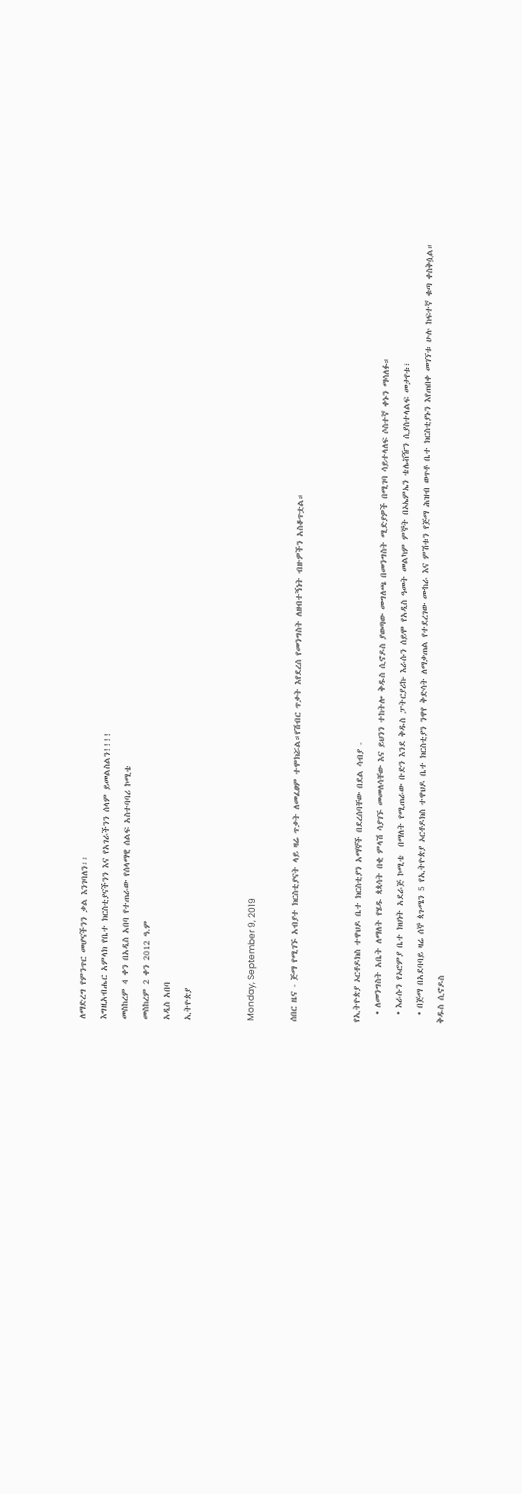ለማድረግ የምንጥር መሆናችንን ቃል እንገባለን፡፡
እግዚአብሔር አምላክ የቤተ ክርስቲያናችንን እና የአገራችንን ሰላም ይመልስልን!!!!
መስከረም 4 ቀን በአዲስ አበባ የተጠራው የሰላማዊ ሰልፍ አስተባባሪ ኮሚቴ
መስከረም 2 ቀን 2012 ዓ.ም
አዲስ አበባ
ኢትዮጵያ


Monday, September 9, 2019

ሰበር ዜና - ጅማ የሚገኙ አብያተ ክርስቲያናት ላይ ዛሬ ጥቃት ለመፈፀም ተሞክሯል።የሽብር ጥቃት እየደረሰ የመንግስት ለዘብተኝነት ብዙዎችን አስቆጥቷል።


የኢትዮጵያ ኦርቶዶክስ ተዋህዶ ቤተ ክርስቲያን አማኞች በደረሰባቸው በደል ሳብያ -
  • ለመንግስት አቤት ለማለት የሄዱ ጳጳሳት በቂ ምላሽ ሳያገኙ መመለሳቸው እና ይህንን ተከትሎ ቅዱስ ሲኖዶስ ያወጣው መግለጫ በመንግስት ሚድያዎች በሚገባ ሳይተላለፍ ሶስተኛ ቀኑን ማሳለፉ።
  • እራሱን የኦሮምያ ቤተ ክህነት አደራጅ ኮሚቴ  በማለት የሚጠራው ቡድን እንደ ቅዱስ ፓትርያሪኩ እራሱን ሰይሞ የአዲስ ዓመት መልካም ምኞት በኦኤምኤን ቴሌቭዥን ሲያስተላልፍ መታየቱ፣
  • በጅማ በአደባባይ ዛሬ ሰኞ ጳጉሜን 5 የኢትዮጵያ ኦርቶዶክስ ተዋህዶ ቤተ ክርስቲያን ንዋየ ቅድሳት ለማቃጠል የተደረገው ሙከራ እና ምሽቱን የጅማ ሕዝብ ወጥቶ ቤተ ክርስቲያኑን እየጠበቀ መገኘቱ ሁሉ ከፍተኛ ቁጣ ቀስቅሷል።
ቅዱስ ሲኖዶስ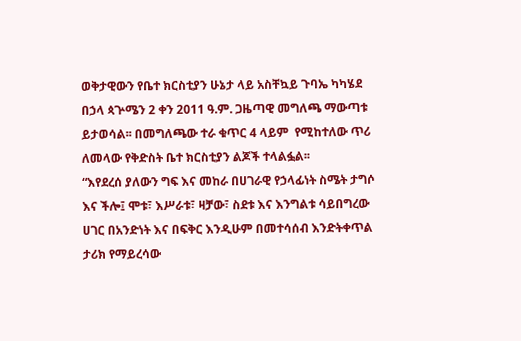ወቅታዊውን የቤተ ክርስቲያን ሁኔታ ላይ አስቸኳይ ጉባኤ ካካሄደ በኃላ ጳጕሜን 2 ቀን 2011 ዓ.ም. ጋዜጣዊ መግለጫ ማውጣቱ ይታወሳል፡፡ በመግለጫው ተራ ቁጥር 4 ላይም  የሚከተለው ጥሪ ለመላው የቅድስት ቤተ ክርስቲያን ልጆች ተላልፏል፡፡
“እየደረሰ ያለውን ግፍ እና መከራ በሀገራዊ የኃላፊነት ስሜት ታግሶ እና ችሎ፤ ሞቱ፣ እሥራቱ፣ ዛቻው፣ ስደቱ እና እንግልቱ ሳይበግረው ሀገር በአንድነት እና በፍቅር እንዲሁም በመተሳሰብ እንድትቀጥል ታሪክ የማይረሳው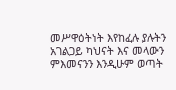መሥዋዕትነት እየከፈሉ ያሉትን አገልጋይ ካህናት እና መላውን ምእመናንን እንዲሁም ወጣት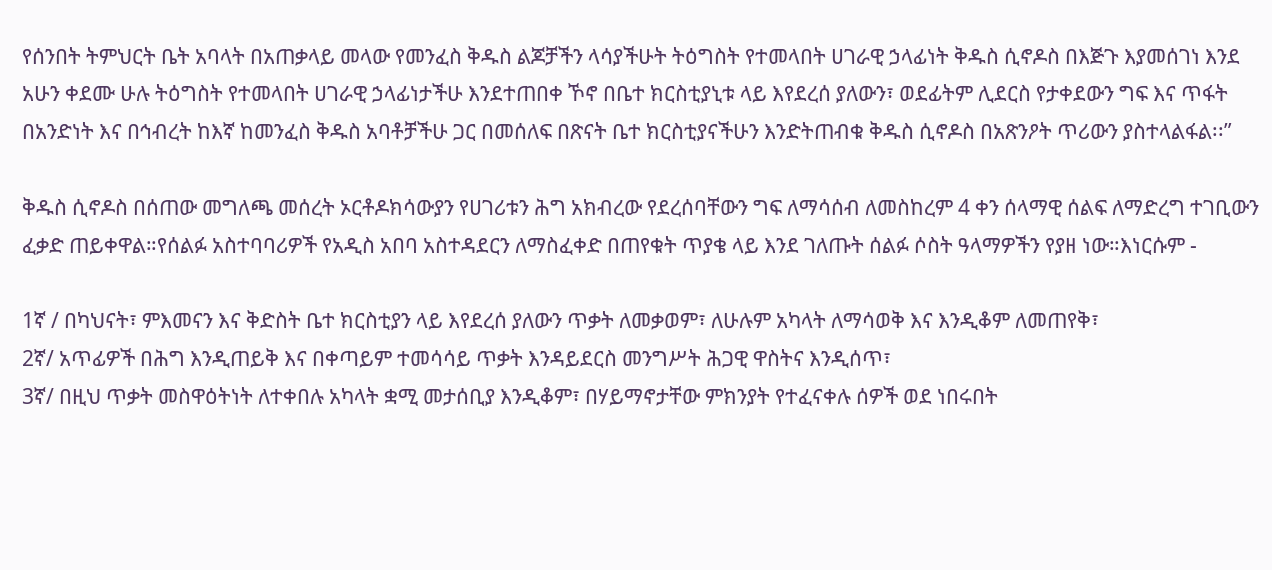የሰንበት ትምህርት ቤት አባላት በአጠቃላይ መላው የመንፈስ ቅዱስ ልጆቻችን ላሳያችሁት ትዕግስት የተመላበት ሀገራዊ ኃላፊነት ቅዱስ ሲኖዶስ በእጅጉ እያመሰገነ እንደ አሁን ቀደሙ ሁሉ ትዕግስት የተመላበት ሀገራዊ ኃላፊነታችሁ እንደተጠበቀ ኾኖ በቤተ ክርስቲያኒቱ ላይ እየደረሰ ያለውን፣ ወደፊትም ሊደርስ የታቀደውን ግፍ እና ጥፋት በአንድነት እና በኅብረት ከእኛ ከመንፈስ ቅዱስ አባቶቻችሁ ጋር በመሰለፍ በጽናት ቤተ ክርስቲያናችሁን እንድትጠብቁ ቅዱስ ሲኖዶስ በአጽንዖት ጥሪውን ያስተላልፋል፡፡”

ቅዱስ ሲኖዶስ በሰጠው መግለጫ መሰረት ኦርቶዶክሳውያን የሀገሪቱን ሕግ አክብረው የደረሰባቸውን ግፍ ለማሳሰብ ለመስከረም 4 ቀን ሰላማዊ ሰልፍ ለማድረግ ተገቢውን ፈቃድ ጠይቀዋል።የሰልፉ አስተባባሪዎች የአዲስ አበባ አስተዳደርን ለማስፈቀድ በጠየቁት ጥያቄ ላይ እንደ ገለጡት ሰልፉ ሶስት ዓላማዎችን የያዘ ነው።እነርሱም -

1ኛ / በካህናት፣ ምእመናን እና ቅድስት ቤተ ክርስቲያን ላይ እየደረሰ ያለውን ጥቃት ለመቃወም፣ ለሁሉም አካላት ለማሳወቅ እና እንዲቆም ለመጠየቅ፣
2ኛ/ አጥፊዎች በሕግ እንዲጠይቅ እና በቀጣይም ተመሳሳይ ጥቃት እንዳይደርስ መንግሥት ሕጋዊ ዋስትና እንዲሰጥ፣
3ኛ/ በዚህ ጥቃት መስዋዕትነት ለተቀበሉ አካላት ቋሚ መታሰቢያ እንዲቆም፣ በሃይማኖታቸው ምክንያት የተፈናቀሉ ሰዎች ወደ ነበሩበት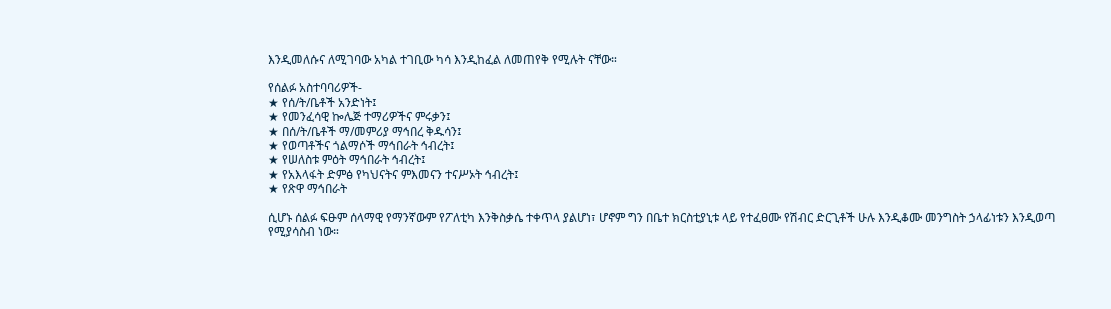እንዲመለሱና ለሚገባው አካል ተገቢው ካሳ እንዲከፈል ለመጠየቅ የሚሉት ናቸው።

የሰልፉ አስተባባሪዎች-
★ የሰ/ት/ቤቶች አንድነት፤
★ የመንፈሳዊ ኰሌጅ ተማሪዎችና ምሩቃን፤
★ በሰ/ት/ቤቶች ማ/መምሪያ ማኅበረ ቅዱሳን፤
★ የወጣቶችና ጎልማሶች ማኅበራት ኅብረት፤
★ የሠለስቱ ምዕት ማኅበራት ኅብረት፤
★ የአእላፋት ድምፅ የካህናትና ምእመናን ተናሥኦት ኅብረት፤
★ የጽዋ ማኅበራት

ሲሆኑ ሰልፉ ፍፁም ሰላማዊ የማንኛውም የፖለቲካ እንቅስቃሴ ተቀጥላ ያልሆነ፣ ሆኖም ግን በቤተ ክርስቲያኒቱ ላይ የተፈፀሙ የሽብር ድርጊቶች ሁሉ እንዲቆሙ መንግስት ኃላፊነቱን እንዲወጣ የሚያሳስብ ነው።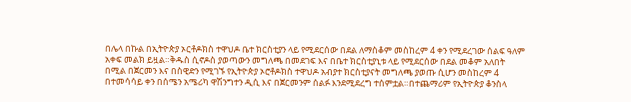በሌላ በኩል በኢትዮጵያ ኦርቶዶክስ ተዋህዶ ቤተ ክርስቲያን ላይ የሚደርሰው በደል ለማስቆም መስከረም 4 ቀን የሚደረገው ሰልፍ ዓለም አቀፍ መልክ ይዟል።ቅዱስ ሲኖዶስ ያወጣውን መግለጫ በመደገፍ እና በቤተ ክርስቲያኒቱ ላይ የሚደርሰው በደል መቆም አለበት በሚል በጀርመን እና በስዊድን የሚገኙ የኢትዮጵያ ኦሮቶዶክስ ተዋህዶ አብያተ ክርስቲያናት መግለጫ ያወጡ ሲሆን መስከረም 4 በተመሳሳይ ቀን በሰሜን አሜሪካ ዋሽንግተን ዲሲ እና በጀርመንም ሰልፉ እንደሚደረግ ተሰምቷል።በተጨማሪም የኢትዮጵያ ቆንስላ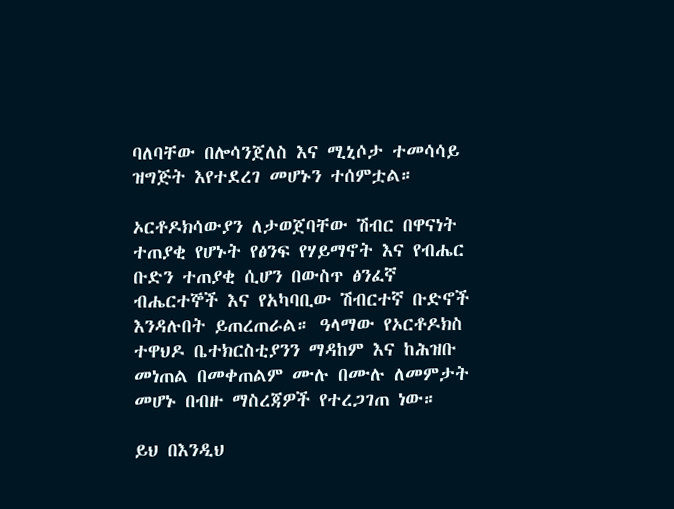ባለባቸው በሎሳንጀለስ እና ሚኒሶታ ተመሳሳይ ዝግጅት እየተደረገ መሆኑን ተሰምቷል።

ኦርቶዶክሳውያን ለታወጀባቸው ሽብር በዋናነት ተጠያቂ የሆኑት የፅንፍ የሃይማኖት እና የብሔር ቡድን ተጠያቂ ሲሆን በውስጥ ፅንፈኛ ብሔርተኞች እና የአካባቢው ሽብርተኛ ቡድኖች እንዳሉበት ይጠረጠራል። ዓላማው የኦርቶዶክስ ተዋህዶ ቤተክርስቲያንን ማዳከም እና ከሕዝቡ መነጠል በመቀጠልም ሙሉ በሙሉ ለመምታት መሆኑ በብዙ ማስረጃዎች የተረጋገጠ ነው።

ይህ በእንዲህ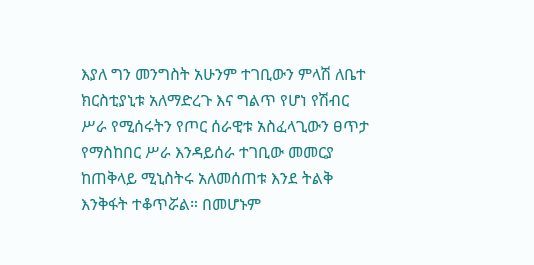እያለ ግን መንግስት አሁንም ተገቢውን ምላሽ ለቤተ ክርስቲያኒቱ አለማድረጉ እና ግልጥ የሆነ የሽብር ሥራ የሚሰሩትን የጦር ሰራዊቱ አስፈላጊውን ፀጥታ የማስከበር ሥራ እንዳይሰራ ተገቢው መመርያ ከጠቅላይ ሚኒስትሩ አለመሰጠቱ እንደ ትልቅ እንቅፋት ተቆጥሯል። በመሆኑም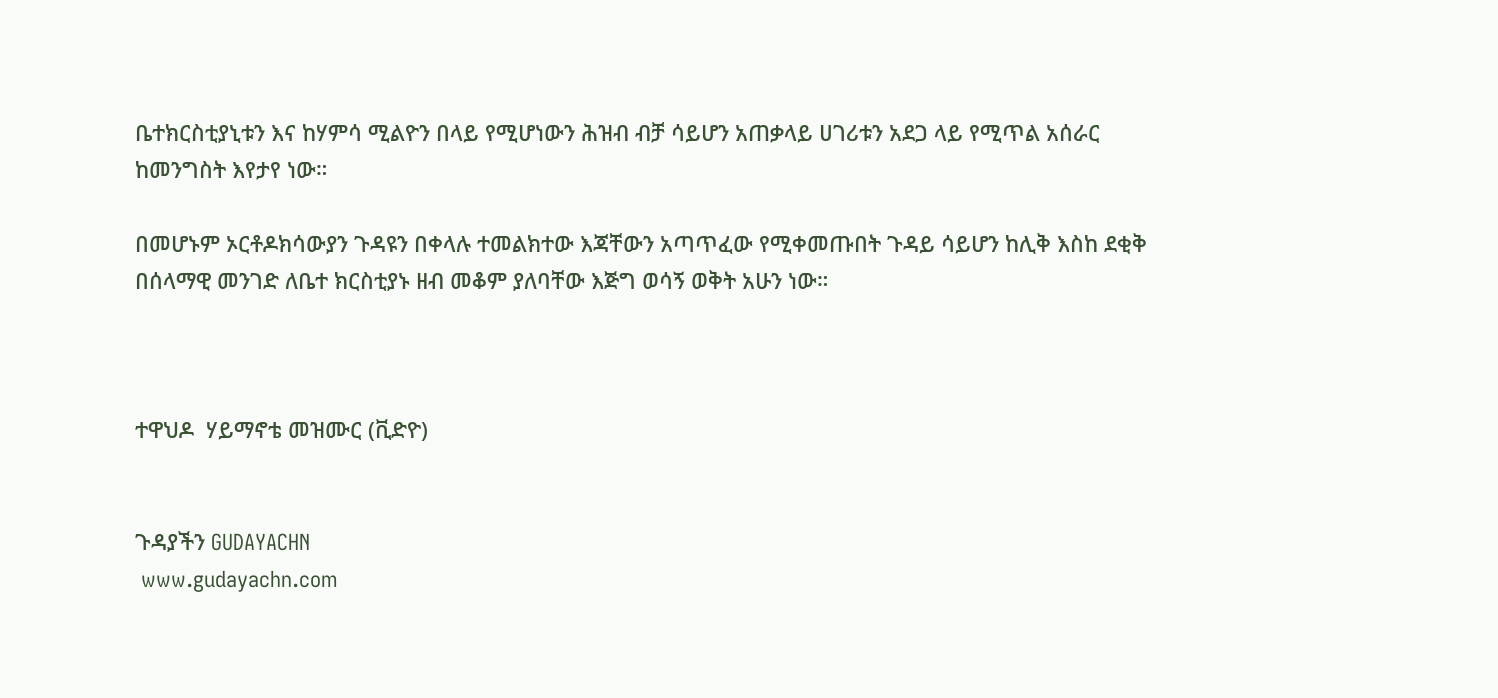ቤተክርስቲያኒቱን እና ከሃምሳ ሚልዮን በላይ የሚሆነውን ሕዝብ ብቻ ሳይሆን አጠቃላይ ሀገሪቱን አደጋ ላይ የሚጥል አሰራር ከመንግስት እየታየ ነው።

በመሆኑም ኦርቶዶክሳውያን ጉዳዩን በቀላሉ ተመልክተው እጃቸውን አጣጥፈው የሚቀመጡበት ጉዳይ ሳይሆን ከሊቅ እስከ ደቂቅ በሰላማዊ መንገድ ለቤተ ክርስቲያኑ ዘብ መቆም ያለባቸው እጅግ ወሳኝ ወቅት አሁን ነው።



ተዋህዶ  ሃይማኖቴ መዝሙር (ቪድዮ)


ጉዳያችን GUDAYACHN
 www.gudayachn.com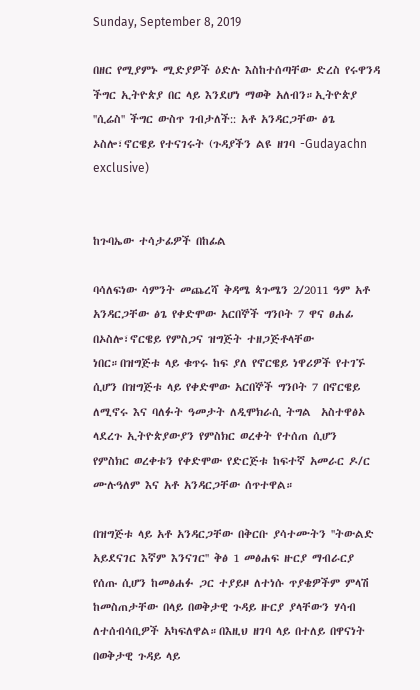Sunday, September 8, 2019

በዘር የሚያምኑ ሚድያዎች ዕድሉ እስከተሰጣቸው ድረስ የሩዋንዳ ችግር ኢትዮጵያ በር ላይ እንደሆነ ማወቅ አለብን።ኢትዮጵያ ''ሲሬስ'' ችግር ውስጥ ገብታለች:: አቶ አንዳርጋቸው ፅጌ ኦስሎ፣ኖርዌይ የተናገሩት (ጉዳያችን ልዩ ዘገባ -Gudayachn exclusive)


ከጉባኤው ተሳታፊዎች በከፊል

ባሳለፍነው ሳምንት መጨረሻ ቅዳሜ ጳጉሜን 2/2011 ዓም አቶ አንዳርጋቸው ፅጌ የቀድሞው አርበኞች ግንቦት 7 ዋና ፀሐፊ በኦስሎ፣ኖርዌይ የምስጋና ዝግጅት ተዘጋጅቶላቸው ነበር።በዝግጅቱ ላይ ቁጥሩ ከፍ ያለ የኖርዌይ ነዋሪዎች የተገኙ ሲሆን በዝግጅቱ ላይ የቀድሞው አርበኞች ግንቦት 7 በኖርዌይ ለሚኖሩ እና ባለፉት ዓመታት ለዲሞክራሲ ትግል  አስተዋፅኦ ላደረጉ ኢትዮጵያውያን የምስክር ወረቀት የተሰጠ ሲሆን  የምስክር ወረቀቱን የቀድሞው የድርጅቱ ከፍተኛ አመራር ዶ/ር ሙሉዓለም እና አቶ አንዳርጋቸው ሰጥተዋል።

በዝግጅቱ ላይ አቶ አንዳርጋቸው በቅርቡ ያሳተሙትን ''ትውልድ አይደናገር እኛም እንናገር'' ቅፅ 1 መፅሐፍ ዙርያ ማብራርያ የሰጡ ሲሆን ከመፅሐፉ ጋር ተያይዞ ለተነሱ ጥያቄዎችም ምላሽ ከመስጠታቸው በላይ በወቅታዊ ጉዳይ ዙርያ ያላቸውን ሃሳብ ለተሰብሳቢዎች አካፍለዋል።በእዚህ ዘገባ ላይ በተለይ በዋናነት  በወቅታዊ ጉዳይ ላይ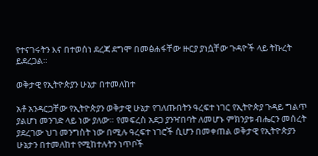የተናገሩትን እና በተወሰነ ደረጃ ደግሞ በመፅሐፋቸው ዙርያ ያነሷቸው ጉዳዮች ላይ ትኩረት ይደረጋል።

ወቅታዊ የኢትዮጵያን ሁኔታ በተመለከተ

አቶ አንዳርጋቸው የኢትዮጵያን ወቅታዊ ሁኔታ የገለጡበትን ዓረፍተ ነገር የኢትዮጵያ ጉዳይ ግልጥ ያልሆነ መንገድ ላይ ነው ያለው። የመፍረስ አደጋ ያንዣበባት ለመሆኑ ምክንያቱ ብሔርን መሰረት ያደረገው ህገ መንግስት ነው በሚሉ ዓረፍተ ነገሮች ሲሆን በመቀጠል ወቅታዊ የኢትዮጵያን ሁኔታን በተመለከተ የሚከተሉትን ነጥቦች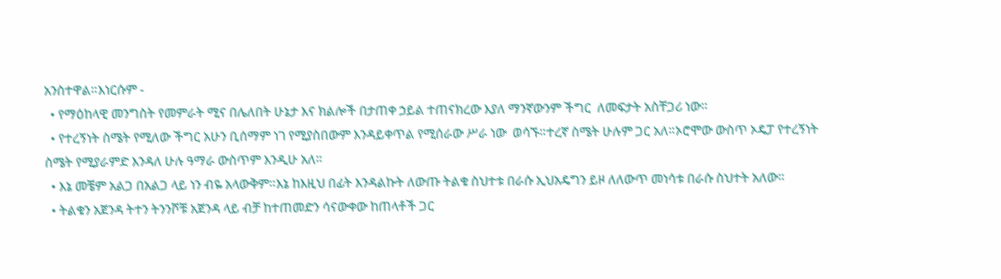አንስተዋል።እነርሱም -
  • የማዕከላዊ መንግስት የመምራት ሚና በሌለበት ሁኔታ እና ክልሎች በታጠቀ ኃይል ተጠናክረው እያለ ማንኛውንም ችግር  ለመፍታት አስቸጋሪ ነው።
  • የተረኝነት ስሜት የሚለው ችግር አሁን ቢሰማም ነገ የሚያስበውም እንዳይቀጥል የሚሰራው ሥራ ነው  ወሳኙ።ተረኛ ስሜት ሁሉም ጋር አለ።ኦሮሞው ውስጥ ኦዴፓ የተረኝነት ስሜት የሚያራምድ እንዳለ ሁሉ ዓማራ ውስጥም እንዲሁ አለ።
  • እኔ መቼም አልጋ በአልጋ ላይ ነን ብዬ አላውቅም።እኔ ከእዚህ በፊት እንዳልኩት ለውጡ ትልቁ ስህተቱ በራሱ ኢህአዴግን ይዞ ለለውጥ መነሳቱ በራሱ ስህተት አለው።
  • ትልቁን አጀንዳ ትተን ትንንሾቹ አጀንዳ ላይ ብቻ ከተጠመድን ሳናውቀው ከጠላቶች ጋር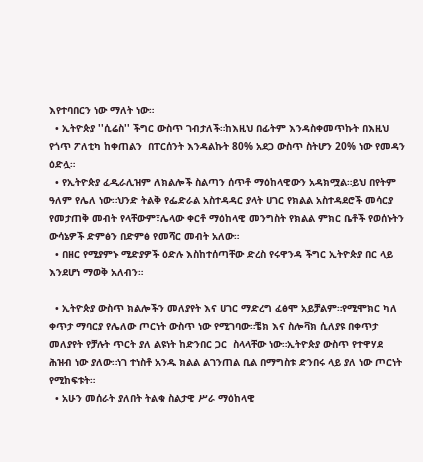እየተባበርን ነው ማለት ነው።
  • ኢትዮጵያ ''ሲሬስ'' ችግር ውስጥ ገብታለች።ከእዚህ በፊትም እንዳስቀመጥኩት በእዚህ የጎጥ ፖለቲካ ከቀጠልን  በፐርሰንት እንዳልኩት 80% አደጋ ውስጥ ስትሆን 20% ነው የመዳን ዕድሏ።
  • የኢትዮጵያ ፈዲራሊዝም ለክልሎች ስልጣን ሰጥቶ ማዕከላዊውን አዳክሟል።ይህ በየትም ዓለም የሌለ ነው።ህንድ ትልቅ የፌድራል አስተዳዳር ያላት ሀገር የክልል አስተዳደሮች መሳርያ የመታጠቅ መብት የላቸውም፣ሌላው ቀርቶ ማዕከላዊ መንግስት የክልል ምክር ቤቶች የወሰኑትን ውሳኔዎች ድምፅን በድምፅ የመሻር መብት አለው።
  • በዘር የሚያምኑ ሚድያዎች ዕድሉ እስከተሰጣቸው ድረስ የሩዋንዳ ችግር ኢትዮጵያ በር ላይ እንደሆነ ማወቅ አለብን።

  • ኢትዮጵያ ውስጥ ክልሎችን መለያየት እና ሀገር ማድረግ ፈፅሞ አይቻልም።የሚሞክር ካለ ቀጥታ ማባርያ የሌለው ጦርነት ውስጥ ነው የሚገባው።ቼክ እና ስሎቫክ ሲለያዩ በቀጥታ መለያየት የቻሉት ጥርት ያለ ልዩነት ከድንበር ጋር  ስላላቸው ነው።ኢትዮጵያ ውስጥ የተዋሃደ ሕዝብ ነው ያለው።ነገ ተነስቶ አንዱ ክልል ልገንጠል ቢል በማግስቱ ድንበሩ ላይ ያለ ነው ጦርነት የሚከፍቱት።
  • አሁን መሰራት ያለበት ትልቁ ስልታዊ ሥራ ማዕከላዊ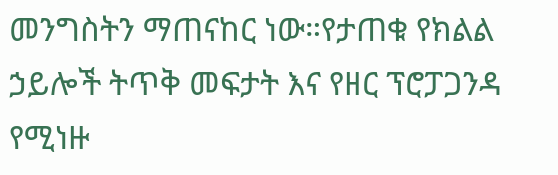መንግስትን ማጠናከር ነው።የታጠቁ የክልል ኃይሎች ትጥቅ መፍታት እና የዘር ፕሮፓጋንዳ የሚነዙ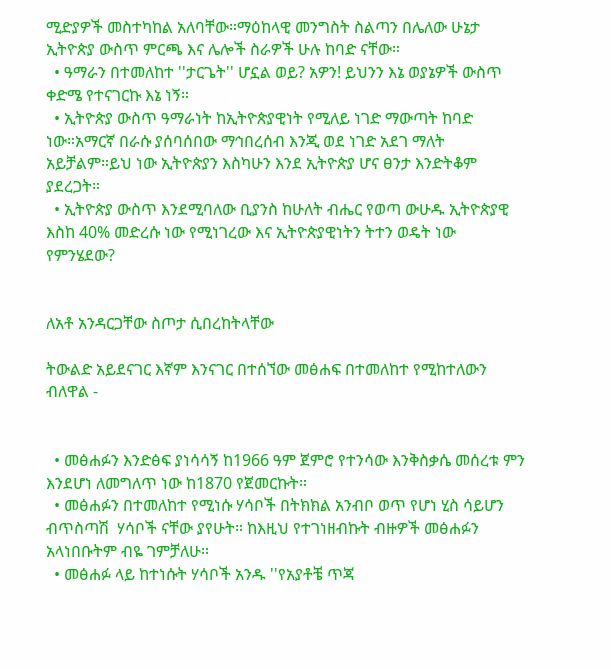ሚድያዎች መስተካከል አለባቸው።ማዕከላዊ መንግስት ስልጣን በሌለው ሁኔታ ኢትዮጵያ ውስጥ ምርጫ እና ሌሎች ስራዎች ሁሉ ከባድ ናቸው።
  • ዓማራን በተመለከተ ''ታርጌት'' ሆኗል ወይ? አዎን! ይህንን እኔ ወያኔዎች ውስጥ ቀድሜ የተናገርኩ እኔ ነኝ።
  • ኢትዮጵያ ውስጥ ዓማራነት ከኢትዮጵያዊነት የሚለይ ነገድ ማውጣት ከባድ ነው።አማርኛ በራሱ ያሰባሰበው ማኅበረሰብ እንጂ ወደ ነገድ አደገ ማለት አይቻልም።ይህ ነው ኢትዮጵያን እስካሁን እንደ ኢትዮጵያ ሆና ፀንታ እንድትቆም ያደረጋት።
  • ኢትዮጵያ ውስጥ እንደሚባለው ቢያንስ ከሁለት ብሔር የወጣ ውሁዱ ኢትዮጵያዊ እስከ 40% መድረሱ ነው የሚነገረው እና ኢትዮጵያዊነትን ትተን ወዴት ነው የምንሄደው?


ለአቶ አንዳርጋቸው ስጦታ ሲበረከትላቸው

ትውልድ አይደናገር እኛም እንናገር በተሰኘው መፅሐፍ በተመለከተ የሚከተለውን ብለዋል -


  • መፅሐፉን እንድፅፍ ያነሳሳኝ ከ1966 ዓም ጀምሮ የተንሳው እንቅስቃሴ መሰረቱ ምን እንደሆነ ለመግለጥ ነው ከ1870 የጀመርኩት።
  • መፅሐፉን በተመለከተ የሚነሱ ሃሳቦች በትክክል አንብቦ ወጥ የሆነ ሂስ ሳይሆን ብጥስጣሽ  ሃሳቦች ናቸው ያየሁት። ከእዚህ የተገነዘብኩት ብዙዎች መፅሐፉን አላነበቡትም ብዬ ገምቻለሁ።
  • መፅሐፉ ላይ ከተነሱት ሃሳቦች አንዱ ''የአያቶቼ ጥጃ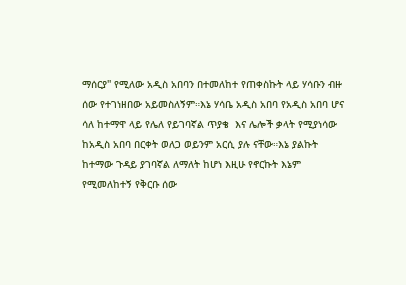ማሰርያ'' የሚለው አዲስ አበባን በተመለከተ የጠቀስኩት ላይ ሃሳቡን ብዙ ሰው የተገነዘበው አይመስለኝም።እኔ ሃሳቤ አዲስ አበባ የአዲስ አበባ ሆና ሳለ ከተማዋ ላይ የሌለ የይገባኛል ጥያቄ  እና ሌሎች ቃላት የሚያነሳው ከአዲስ አበባ በርቀት ወለጋ ወይንም አርሲ ያሉ ናቸው።እኔ ያልኩት ከተማው ጉዳይ ያገባኛል ለማለት ከሆነ እዚሁ የኖርኩት እኔም የሚመለከተኝ የቅርቡ ሰው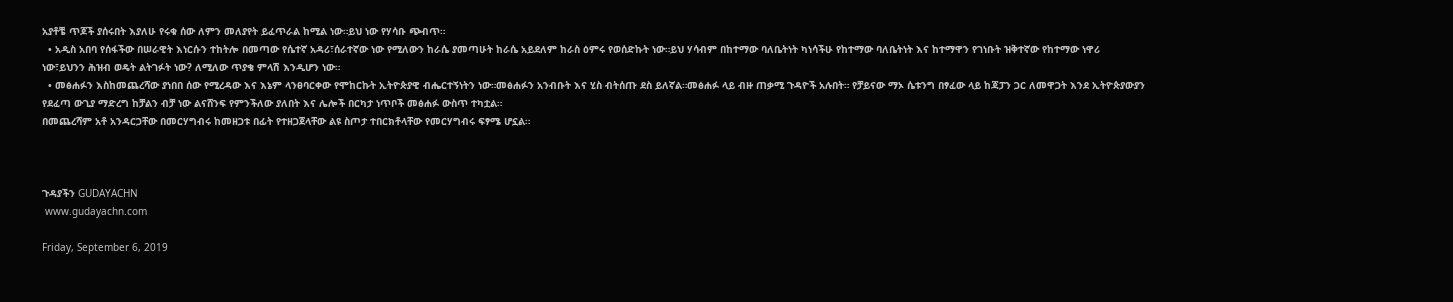አያቶቼ ጥጆች ያሰሩበት እያለሁ የሩቁ ሰው ለምን መለያየት ይፈጥራል ከሚል ነው።ይህ ነው የሃሳቡ ጭብጥ።
  • አዲስ አበባ የሰፋችው በሠራዊት እነርሱን ተከትሎ በመጣው የሴተኛ አዳሪ፣ሰራተኛው ነው የሚለውን ከራሴ ያመጣሁት ከራሴ አይደለም ከራስ ዕምሩ የወሰድኩት ነው።ይህ ሃሳብም በከተማው ባለቤትነት ካነሳችሁ የከተማው ባለቤትነት እና ከተማዋን የገነቡት ዝቅተኛው የከተማው ነዋሪ ነው፣ይህንን ሕዝብ ወዴት ልትገፉት ነው? ለሚለው ጥያቄ ምላሽ እንዲሆን ነው።
  • መፅሐፉን እስከመጨረሻው ያነበበ ሰው የሚረዳው እና እኔም ላንፀባርቀው የሞከርኩት ኢትዮጵያዊ ብሔርተኝነትን ነው።መፅሐፉን አንብቡት እና ሂስ ብትሰጡ ደስ ይለኛል።መፅሐፉ ላይ ብዙ ጠቃሚ ጉዳዮች አሉበት። የቻይናው ማኦ ሴቱንግ በፃፈው ላይ ከጃፓን ጋር ለመዋጋት እንደ ኢትዮጵያውያን የደፈጣ ውጊያ ማድረግ ከቻልን ብቻ ነው ልናሸንፍ የምንችለው ያለበት እና ሌሎች በርካታ ነጥቦች መፅሐፉ ውስጥ ተካቷል።
በመጨረሻም አቶ አንዳርጋቸው በመርሃግብሩ ከመዘጋቱ በፊት የተዘጋጀላቸው ልዩ ስጦታ ተበርክቶላቸው የመርሃግብሩ ፍፃሜ ሆኗል።



ጉዳያችን GUDAYACHN
 www.gudayachn.com

Friday, September 6, 2019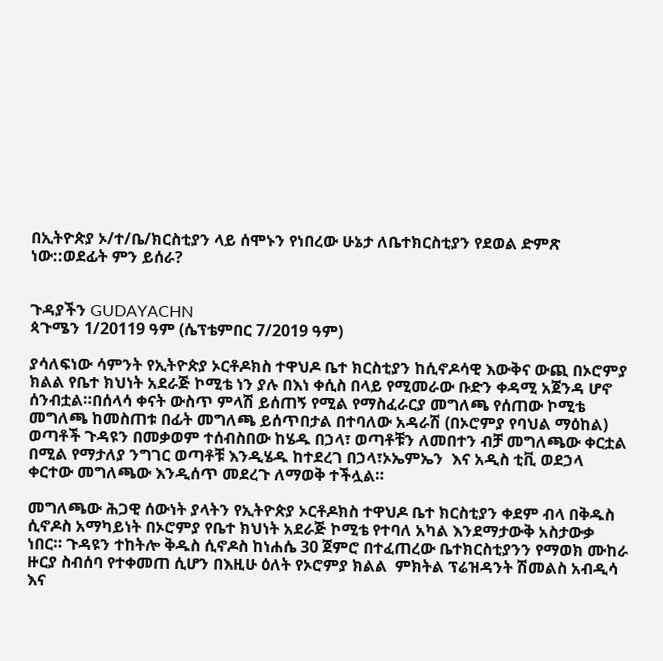በኢትዮጵያ ኦ/ተ/ቤ/ክርስቲያን ላይ ሰሞኑን የነበረው ሁኔታ ለቤተክርስቲያን የደወል ድምጽ ነው::ወደፊት ምን ይሰራ?


ጉዳያችን GUDAYACHN
ጳጉሜን 1/20119 ዓም (ሴፕቴምበር 7/2019 ዓም)

ያሳለፍነው ሳምንት የኢትዮጵያ ኦርቶዶክስ ተዋህዶ ቤተ ክርስቲያን ከሲኖዶሳዊ እውቅና ውጪ በኦሮምያ ክልል የቤተ ክህነት አደራጅ ኮሚቴ ነን ያሉ በእነ ቀሲስ በላይ የሚመራው ቡድን ቀዳሚ አጀንዳ ሆኖ ሰንብቷል።በሰላሳ ቀናት ውስጥ ምላሽ ይሰጠኝ የሚል የማስፈራርያ መግለጫ የሰጠው ኮሚቴ መግለጫ ከመስጠቱ በፊት መግለጫ ይሰጥበታል በተባለው አዳራሽ (በኦሮምያ የባህል ማዕከል) ወጣቶች ጉዳዩን በመቃወም ተሰብስበው ከሄዱ በኃላ፣ ወጣቶቹን ለመበተን ብቻ መግለጫው ቀርቷል በሚል የማታለያ ንግገር ወጣቶቹ እንዲሄዱ ከተደረገ በኃላ፣ኦኤምኤን  እና አዲስ ቲቪ ወደኃላ ቀርተው መግለጫው እንዲሰጥ መደረጉ ለማወቅ ተችሏል።

መግለጫው ሕጋዊ ሰውነት ያላትን የኢትዮጵያ ኦርቶዶክስ ተዋህዶ ቤተ ክርስቲያን ቀደም ብላ በቅዱስ ሲኖዶስ አማካይነት በኦሮምያ የቤተ ክህነት አደራጅ ኮሚቴ የተባለ አካል እንደማታውቅ አስታውቃ ነበር። ጉዳዩን ተከትሎ ቅዱስ ሲኖዶስ ከነሐሴ 30 ጀምሮ በተፈጠረው ቤተክርስቲያንን የማወክ ሙከራ ዙርያ ስብሰባ የተቀመጠ ሲሆን በእዚሁ ዕለት የኦሮምያ ክልል  ምክትል ፕሬዝዳንት ሽመልስ አብዲሳ እና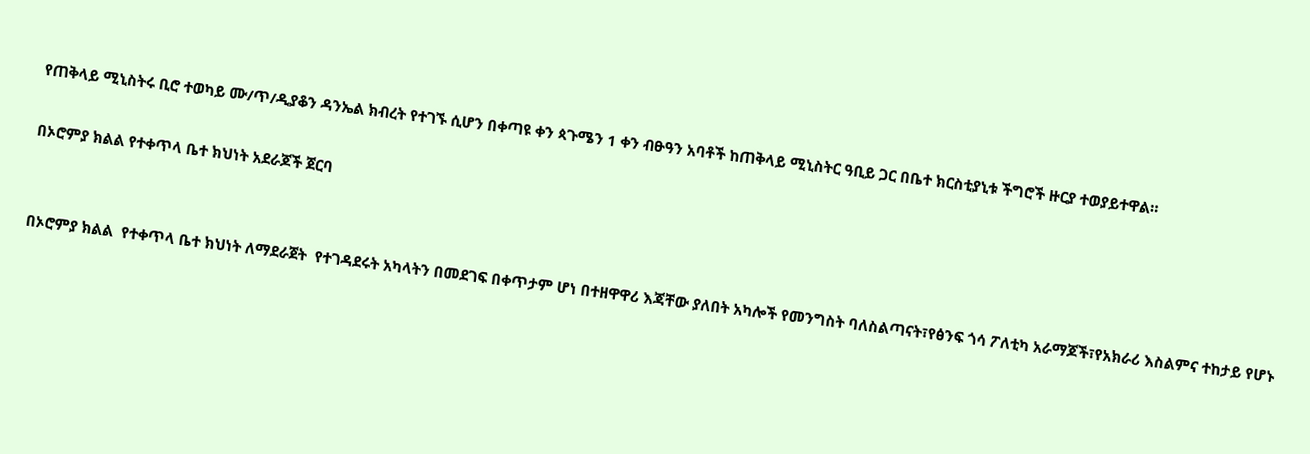የጠቅላይ ሚኒስትሩ ቢሮ ተወካይ ሙ/ጥ/ዲያቆን ዳንኤል ክብረት የተገኙ ሲሆን በቀጣዩ ቀን ጳጉሜን 1 ቀን ብፁዓን አባቶች ከጠቅላይ ሚኒስትር ዓቢይ ጋር በቤተ ክርስቲያኒቱ ችግሮች ዙርያ ተወያይተዋል።

በኦሮምያ ክልል የተቀጥላ ቤተ ክህነት አደራጆች ጀርባ


በኦሮምያ ክልል  የተቀጥላ ቤተ ክህነት ለማደራጀት  የተገዳደሩት አካላትን በመደገፍ በቀጥታም ሆነ በተዘዋዋሪ እጃቸው ያለበት አካሎች የመንግስት ባለስልጣናት፣የፅንፍ ጎሳ ፖለቲካ አራማጆች፣የአክራሪ እስልምና ተከታይ የሆኑ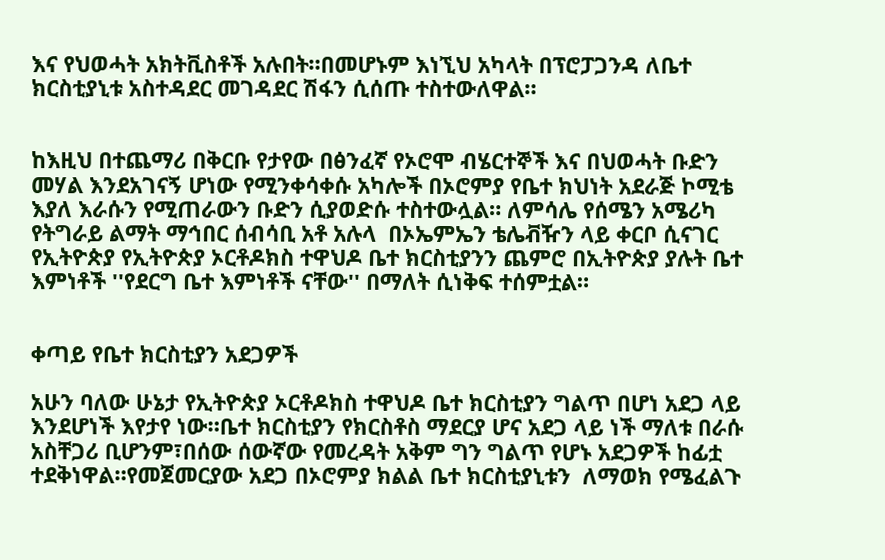እና የህወሓት አክትቪስቶች አሉበት።በመሆኑም እነኚህ አካላት በፕሮፓጋንዳ ለቤተ ክርስቲያኒቱ አስተዳደር መገዳደር ሽፋን ሲሰጡ ተስተውለዋል።


ከእዚህ በተጨማሪ በቅርቡ የታየው በፅንፈኛ የኦሮሞ ብሄርተኞች እና በህወሓት ቡድን መሃል እንደአገናኝ ሆነው የሚንቀሳቀሱ አካሎች በኦሮምያ የቤተ ክህነት አደራጅ ኮሚቴ እያለ እራሱን የሚጠራውን ቡድን ሲያወድሱ ተስተውሏል። ለምሳሌ የሰሜን አሜሪካ የትግራይ ልማት ማኅበር ሰብሳቢ አቶ አሉላ  በኦኤምኤን ቴሌቭዥን ላይ ቀርቦ ሲናገር  የኢትዮጵያ የኢትዮጵያ ኦርቶዶክስ ተዋህዶ ቤተ ክርስቲያንን ጨምሮ በኢትዮጵያ ያሉት ቤተ እምነቶች ''የደርግ ቤተ እምነቶች ናቸው'' በማለት ሲነቅፍ ተሰምቷል።


ቀጣይ የቤተ ክርስቲያን አደጋዎች

አሁን ባለው ሁኔታ የኢትዮጵያ ኦርቶዶክስ ተዋህዶ ቤተ ክርስቲያን ግልጥ በሆነ አደጋ ላይ እንደሆነች እየታየ ነው።ቤተ ክርስቲያን የክርስቶስ ማደርያ ሆና አደጋ ላይ ነች ማለቱ በራሱ አስቸጋሪ ቢሆንም፣በሰው ሰውኛው የመረዳት አቅም ግን ግልጥ የሆኑ አደጋዎች ከፊቷ ተደቅነዋል።የመጀመርያው አደጋ በኦሮምያ ክልል ቤተ ክርስቲያኒቱን  ለማወክ የሜፈልጉ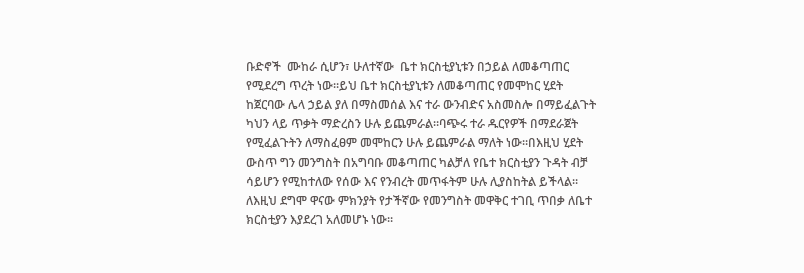ቡድኖች  ሙከራ ሲሆን፣ ሁለተኛው  ቤተ ክርስቲያኒቱን በኃይል ለመቆጣጠር የሚደረግ ጥረት ነው።ይህ ቤተ ክርስቲያኒቱን ለመቆጣጠር የመሞከር ሂደት ከጀርባው ሌላ ኃይል ያለ በማስመሰል እና ተራ ውንብድና አስመስሎ በማይፈልጉት ካህን ላይ ጥቃት ማድረስን ሁሉ ይጨምራል።ባጭሩ ተራ ዱርየዎች በማደራጀት የሚፈልጉትን ለማስፈፀም መሞከርን ሁሉ ይጨምራል ማለት ነው።በእዚህ ሂደት ውስጥ ግን መንግስት በአግባቡ መቆጣጠር ካልቻለ የቤተ ክርስቲያን ጉዳት ብቻ ሳይሆን የሚከተለው የሰው እና የንብረት መጥፋትም ሁሉ ሊያስከትል ይችላል። ለእዚህ ደግሞ ዋናው ምክንያት የታችኛው የመንግስት መዋቅር ተገቢ ጥበቃ ለቤተ ክርስቲያን እያደረገ አለመሆኑ ነው።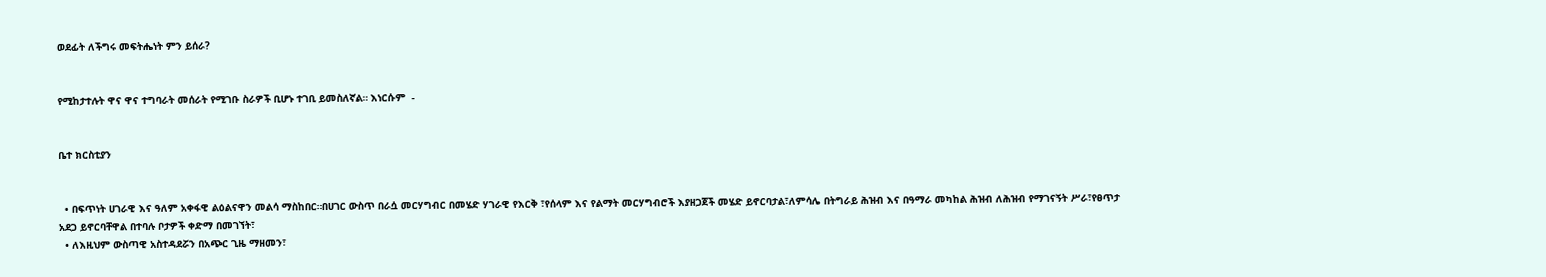ወደፊት ለችግሩ መፍትሔነት ምን ይሰራ?


የሚከታተሉት ዋና ዋና ተግባራት መሰራት የሚገቡ ስራዎች ቢሆኑ ተገቢ ይመስለኛል። እነርሱም  -


ቤተ ክርስቲያን


  • በፍጥነት ሀገራዊ እና ዓለም አቀፋዊ ልዕልናዋን መልሳ ማስከበር።በሀገር ውስጥ በራሷ መርሃግብር በመሄድ ሃገራዊ የእርቅ ፣የሰላም እና የልማት መርሃግብሮች እያዘጋጀች መሄድ ይኖርባታል፣ለምሳሌ በትግራይ ሕዝብ እና በዓማራ መካከል ሕዝብ ለሕዝብ የማገናኝት ሥራ፣የፀጥታ አደጋ ይኖርባቸዋል በተባሉ ቦታዎች ቀድማ በመገኘት፣
  • ለእዚህም ውስጣዊ አስተዳደሯን በአጭር ጊዜ ማዘመን፣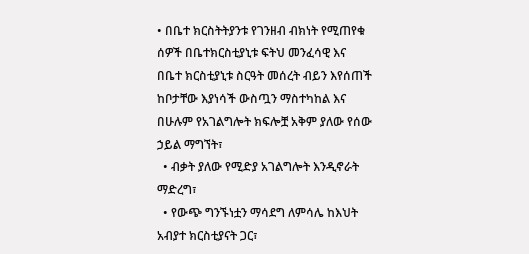• በቤተ ክርስትትያንቱ የገንዘብ ብክነት የሚጠየቁ ሰዎች በቤተክርስቲያኒቱ ፍትህ መንፈሳዊ እና በቤተ ክርስቲያኒቱ ስርዓት መሰረት ብይን እየሰጠች ከቦታቸው እያነሳች ውስጧን ማስተካከል እና በሁሉም የአገልግሎት ክፍሎቿ አቅም ያለው የሰው ኃይል ማግኘት፣
  • ብቃት ያለው የሚድያ አገልግሎት እንዲኖራት ማድረግ፣
  • የውጭ ግንኙነቷን ማሳደግ ለምሳሌ ከእህት አብያተ ክርስቲያናት ጋር፣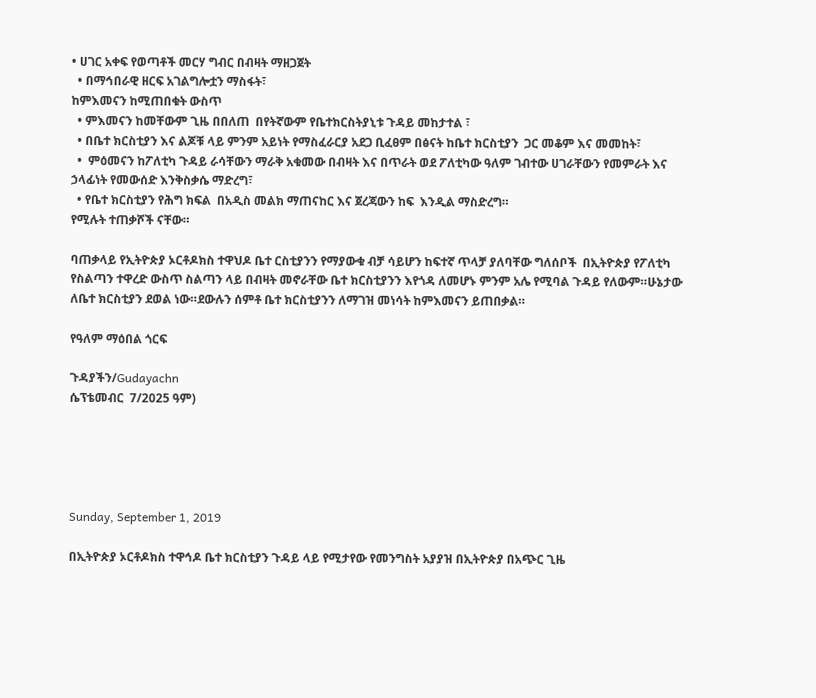• ሀገር አቀፍ የወጣቶች መርሃ ግብር በብዛት ማዘጋጀት
  • በማኅበራዊ ዘርፍ አገልግሎቷን ማስፋት፣
ከምእመናን ከሚጠበቁት ውስጥ
  • ምእመናን ከመቸውም ጊዜ በበለጠ  በየትኛውም የቤተክርስትያኒቱ ጉዳይ መከታተል ፣
  • በቤተ ክርስቲያን እና ልጆቹ ላይ ምንም አይነት የማስፈራርያ አደጋ ቢፈፀም በፅናት ከቤተ ክርስቲያን  ጋር መቆም እና መመከት፣
  •  ምዕመናን ከፖለቲካ ጉዳይ ራሳቸውን ማራቅ አቁመው በብዛት እና በጥራት ወደ ፖለቲካው ዓለም ገብተው ሀገራቸውን የመምራት እና ኃላፊነት የመውሰድ እንቅስቃሴ ማድረግ፣
  • የቤተ ክርስቲያን የሕግ ክፍል  በአዲስ መልክ ማጠናከር እና ጀረጃውን ከፍ  እንዲል ማስድረግ።
የሚሉት ተጠቃሾች ናቸው።

ባጠቃላይ የኢትዮጵያ ኦርቶዶክስ ተዋህዶ ቤተ ርስቲያንን የማያውቁ ብቻ ሳይሆን ከፍተኛ ጥላቻ ያለባቸው ግለሰቦች  በኢትዮጵያ የፖለቲካ  የስልጣን ተዋረድ ውስጥ ስልጣን ላይ በብዛት መኖራቸው ቤተ ክርስቲያንን እየጎዳ ለመሆኑ ምንም አሌ የሚባል ጉዳይ የለውም።ሁኔታው ለቤተ ክርስቲያን ደወል ነው።ደውሉን ሰምቶ ቤተ ክርስቲያንን ለማገዝ መነሳት ከምእመናን ይጠበቃል።

የዓለም ማዕበል ጎርፍ

ጉዳያችን/Gudayachn
ሴፕቴመብር  7/2025 ዓም)





Sunday, September 1, 2019

በኢትዮጵያ ኦርቶዶክስ ተዋኅዶ ቤተ ክርስቲያን ጉዳይ ላይ የሚታየው የመንግስት አያያዝ በኢትዮጵያ በአጭር ጊዜ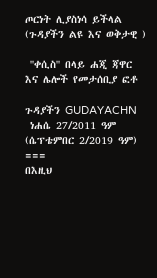ጦርነት ሊያስነሳ ይችላል (ጉዳያችን ልዩ እና ወቅታዊ )

 ''ቀሲስ'' በላይ ሐጂ ጃዋር እና ሌሎች የመታሰቢያ ፎቶ

ጉዳያችን GUDAYACHN
 ነሐሴ 27/2011 ዓም (ሴፕቴምበር 2/2019 ዓም)
===
በእዚህ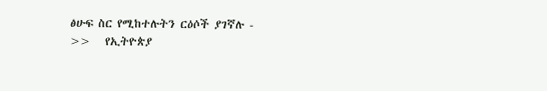ፅሁፍ ስር የሚከተሉትን ርዕሶች ያገኛሉ -
>>   የኢትዮጵያ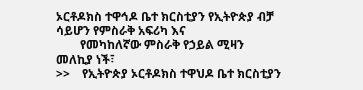ኦርቶዶክስ ተዋኅዶ ቤተ ክርስቲያን የኢትዮጵያ ብቻ ሳይሆን የምስራቅ አፍሪካ እና
        የመካከለኛው ምስራቅ የኃይል ሚዛን መለኪያ ነች፣
>>    የኢትዮጵያ ኦርቶዶክስ ተዋህዶ ቤተ ክርስቲያን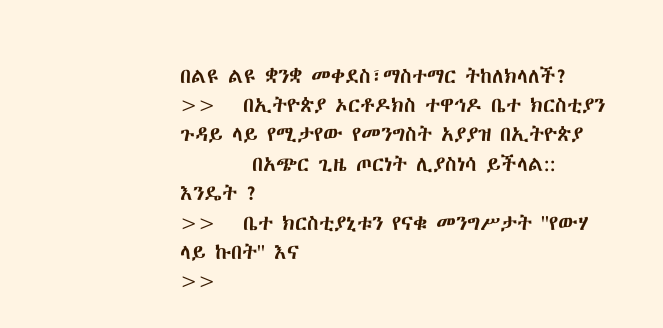በልዩ ልዩ ቋንቋ መቀደስ፣ማስተማር ትከለክላለች?
>>   በኢትዮጵያ ኦርቶዶክስ ተዋኅዶ ቤተ ክርስቲያን ጉዳይ ላይ የሚታየው የመንግስት አያያዝ በኢትዮጵያ
        በአጭር ጊዜ ጦርነት ሊያስነሳ ይችላል:: እንዴት ?
>>   ቤተ ክርስቲያኒቱን የናቁ መንግሥታት ''የውሃ ላይ ኩበት'' እና
>>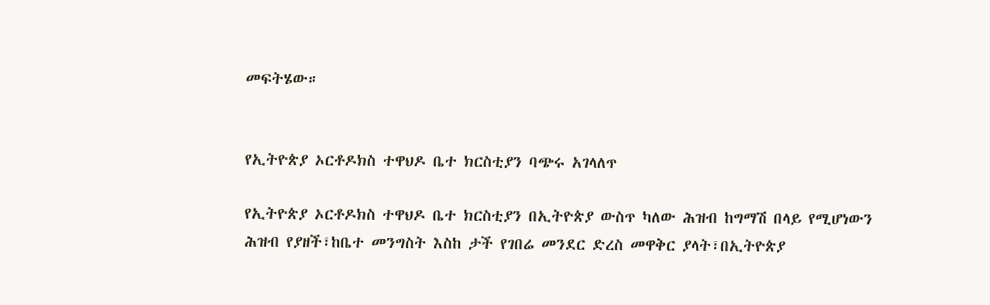መፍትሄው።


የኢትዮጵያ ኦርቶዶክስ ተዋህዶ ቤተ ክርስቲያን ባጭሩ አገላለጥ

የኢትዮጵያ ኦርቶዶክስ ተዋህዶ ቤተ ክርስቲያን በኢትዮጵያ ውስጥ ካለው ሕዝብ ከግማሽ በላይ የሚሆነውን ሕዝብ የያዘች፣ከቤተ መንግስት እስከ ታች የገበሬ መንደር ድረስ መዋቅር ያላት፣በኢትዮጵያ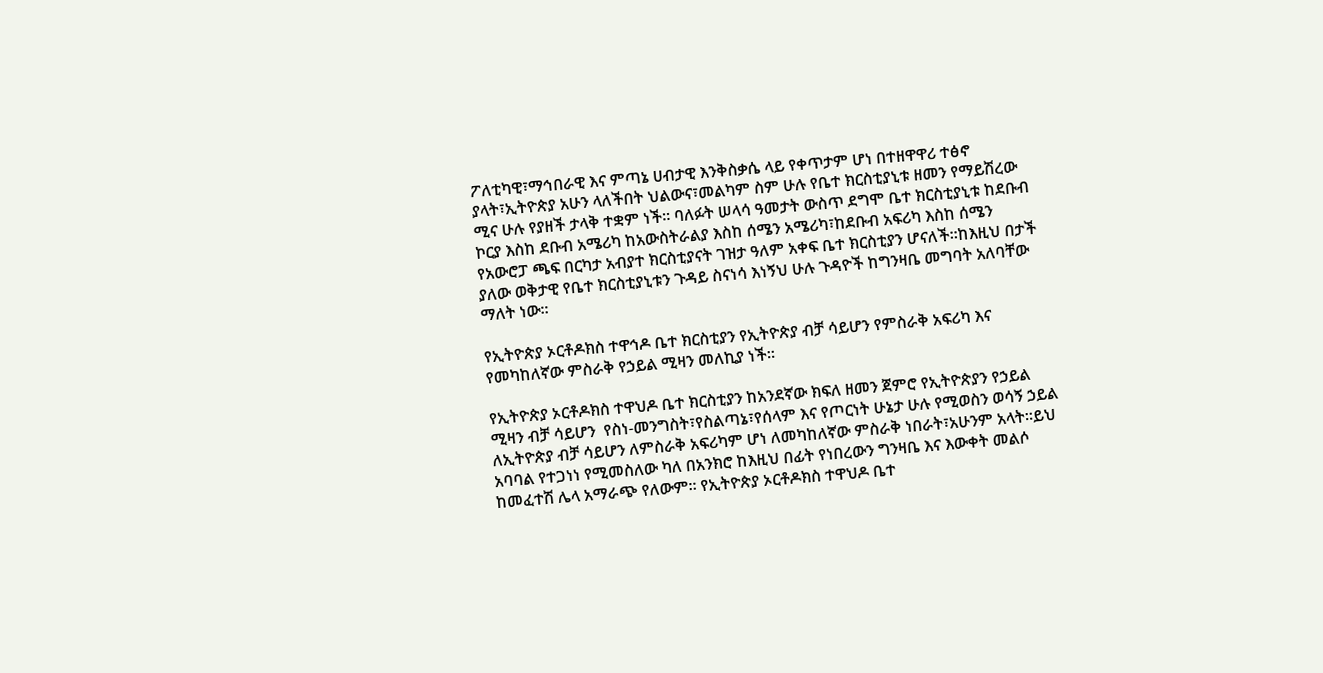ፖለቲካዊ፣ማኅበራዊ እና ምጣኔ ሀብታዊ እንቅስቃሴ ላይ የቀጥታም ሆነ በተዘዋዋሪ ተፅኖ ያላት፣ኢትዮጵያ አሁን ላለችበት ህልውና፣መልካም ስም ሁሉ የቤተ ክርስቲያኒቱ ዘመን የማይሽረው ሚና ሁሉ የያዘች ታላቅ ተቋም ነች። ባለፉት ሠላሳ ዓመታት ውስጥ ደግሞ ቤተ ክርስቲያኒቱ ከደቡብ ኮርያ እስከ ደቡብ አሜሪካ ከአውስትራልያ እስከ ሰሜን አሜሪካ፣ከደቡብ አፍሪካ እስከ ሰሜን የአውሮፓ ጫፍ በርካታ አብያተ ክርስቲያናት ገዝታ ዓለም አቀፍ ቤተ ክርስቲያን ሆናለች።ከእዚህ በታች ያለው ወቅታዊ የቤተ ክርስቲያኒቱን ጉዳይ ስናነሳ እነኝህ ሁሉ ጉዳዮች ከግንዛቤ መግባት አለባቸው ማለት ነው።

የኢትዮጵያ ኦርቶዶክስ ተዋኅዶ ቤተ ክርስቲያን የኢትዮጵያ ብቻ ሳይሆን የምስራቅ አፍሪካ እና የመካከለኛው ምስራቅ የኃይል ሚዛን መለኪያ ነች።

የኢትዮጵያ ኦርቶዶክስ ተዋህዶ ቤተ ክርስቲያን ከአንደኛው ክፍለ ዘመን ጀምሮ የኢትዮጵያን የኃይል ሚዛን ብቻ ሳይሆን  የስነ-መንግስት፣የስልጣኔ፣የሰላም እና የጦርነት ሁኔታ ሁሉ የሚወስን ወሳኝ ኃይል ለኢትዮጵያ ብቻ ሳይሆን ለምስራቅ አፍሪካም ሆነ ለመካከለኛው ምስራቅ ነበራት፣አሁንም አላት።ይህ አባባል የተጋነነ የሚመስለው ካለ በአንክሮ ከእዚህ በፊት የነበረውን ግንዛቤ እና እውቀት መልሶ ከመፈተሽ ሌላ አማራጭ የለውም። የኢትዮጵያ ኦርቶዶክስ ተዋህዶ ቤተ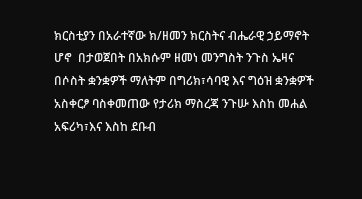ክርስቲያን በአራተኛው ክ/ዘመን ክርስትና ብሔራዊ ኃይማኖት ሆኖ  በታወጀበት በአክሱም ዘመነ መንግስት ንጉስ ኤዛና በሶስት ቋንቋዎች ማለትም በግሪክ፣ሳባዊ እና ግዕዝ ቋንቋዎች አስቀርፆ ባስቀመጠው የታሪክ ማስረጃ ንጉሡ እስከ መሐል አፍሪካ፣እና እስከ ደቡብ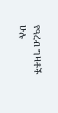የዓረብ ግዛቶች ሁሉ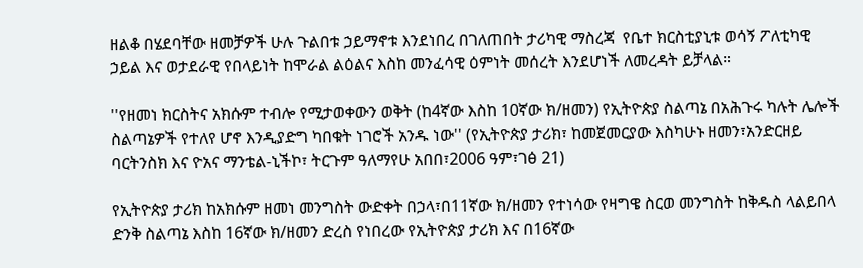ዘልቆ በሄደባቸው ዘመቻዎች ሁሉ ጉልበቱ ኃይማኖቱ እንደነበረ በገለጠበት ታሪካዊ ማስረጃ  የቤተ ክርስቲያኒቱ ወሳኝ ፖለቲካዊ ኃይል እና ወታደራዊ የበላይነት ከሞራል ልዕልና እስከ መንፈሳዊ ዕምነት መሰረት እንደሆነች ለመረዳት ይቻላል።

''የዘመነ ክርስትና አክሱም ተብሎ የሚታወቀውን ወቅት (ከ4ኛው እስከ 10ኛው ክ/ዘመን) የኢትዮጵያ ስልጣኔ በአሕጉሩ ካሉት ሌሎች ስልጣኔዎች የተለየ ሆኖ እንዲያድግ ካበቁት ነገሮች አንዱ ነው'' (የኢትዮጵያ ታሪክ፣ ከመጀመርያው እስካሁኑ ዘመን፣አንድርዘይ ባርትንስክ እና ዮአና ማንቴል-ኒችኮ፣ ትርጉም ዓለማየሁ አበበ፣2006 ዓም፣ገፅ 21)

የኢትዮጵያ ታሪክ ከአክሱም ዘመነ መንግስት ውድቀት በኃላ፣በ11ኛው ክ/ዘመን የተነሳው የዛግዌ ስርወ መንግስት ከቅዱስ ላልይበላ ድንቅ ስልጣኔ እስከ 16ኛው ክ/ዘመን ድረስ የነበረው የኢትዮጵያ ታሪክ እና በ16ኛው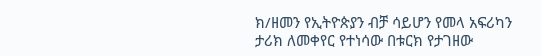ክ/ዘመን የኢትዮጵያን ብቻ ሳይሆን የመላ አፍሪካን ታሪክ ለመቀየር የተነሳው በቱርክ የታገዘው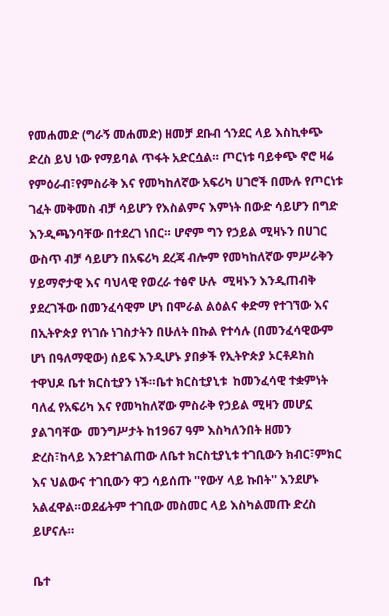የመሐመድ (ግራኝ መሐመድ) ዘመቻ ደቡብ ጎንደር ላይ እስኪቀጭ ድረስ ይህ ነው የማይባል ጥፋት አድርሷል። ጦርነቱ ባይቀጭ ኖሮ ዛሬ የምዕራብ፣የምስራቅ እና የመካከለኛው አፍሪካ ሀገሮች በሙሉ የጦርነቱ ገፈት መቅመስ ብቻ ሳይሆን የእስልምና እምነት በውድ ሳይሆን በግድ እንዲጫንባቸው በተደረገ ነበር። ሆኖም ግን የኃይል ሚዛኑን በሀገር ውስጥ ብቻ ሳይሆን በአፍሪካ ደረጃ ብሎም የመካከለኛው ምሥራቅን  ሃይማኖታዊ እና ባህላዊ የወረራ ተፅኖ ሁሉ  ሚዛኑን እንዲጠብቅ ያደረገችው በመንፈሳዊም ሆነ በሞራል ልዕልና ቀድማ የተገኘው እና በኢትዮጵያ የነገሱ ነገስታትን በሁለት በኩል የተሳሉ (በመንፈሳዊውም ሆነ በዓለማዊው) ሰይፍ እንዲሆኑ ያበቃች የኢትዮጵያ ኦርቶዶክስ ተዋህዶ ቤተ ክርስቲያን ነች።ቤተ ክርስቲያኒቱ  ከመንፈሳዊ ተቋምነት ባለፈ የአፍሪካ እና የመካከለኛው ምስራቅ የኃይል ሚዛን መሆኗ ያልገባቸው  መንግሥታት ከ1967 ዓም እስካለንበት ዘመን ድረስ፣ከላይ እንደተገልጠው ለቤተ ክርስቲያኒቱ ተገቢውን ክብር፣ምክር እና ህልውና ተገቢውን ዋጋ ሳይሰጡ ''የውሃ ላይ ኩበት'' እንደሆኑ አልፈዋል።ወደፊትም ተገቢው መስመር ላይ እስካልመጡ ድረስ ይሆናሉ።

ቤተ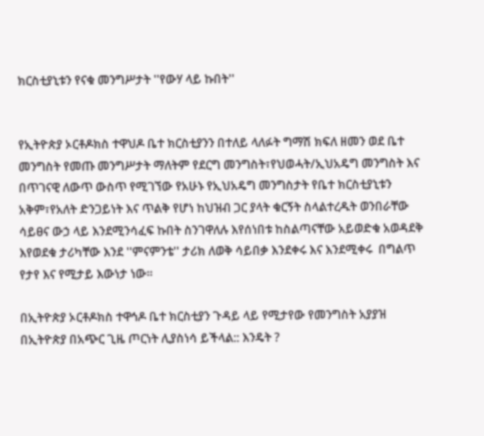ክርስቲያኒቱን የናቁ መንግሥታት ''የውሃ ላይ ኩበት''


የኢትዮጵያ ኦርቶዶክስ ተዋህዶ ቤተ ክርስቲያንን በተለይ ላለፉት ግማሽ ክፍለ ዘመን ወደ ቤተ መንግስት የመጡ መንግሥታት ማለትም የደርግ መንግስት፣የህወሓት/ኢህአዴግ መንግስት እና በጥገናዊ ለውጥ ውስጥ የሚገኘው የአሁኑ የኢህአዴግ መንግስታት የቤተ ክርስቲያኒቱን አቅም፣የአለት ድንጋይነት እና ጥልቅ የሆነ ከህዝብ ጋር ያላት ቁርኝት ስላልተረዱት ወንበራቸው ሳይፀና ውኃ ላይ እንደሚንሳፈፍ ኩበት ስንገዋለሉ እየሰነበቱ ከስልጣናቸው አይወድቁ አወዳደቅ እየወደቁ ታሪካቸው እንደ ''ምናምንቴ'' ታሪክ ለወቅ ሳይበቃ እንደቀሩ እና እንደሚቀሩ  በግልጥ የታየ እና የሚታይ እውነታ ነው።

በኢትዮጵያ ኦርቶዶክስ ተዋኅዶ ቤተ ክርስቲያን ጉዳይ ላይ የሚታየው የመንግስት አያያዝ በኢትዮጵያ በአጭር ጊዜ ጦርነት ሊያስነሳ ይችላል:: እንዴት ?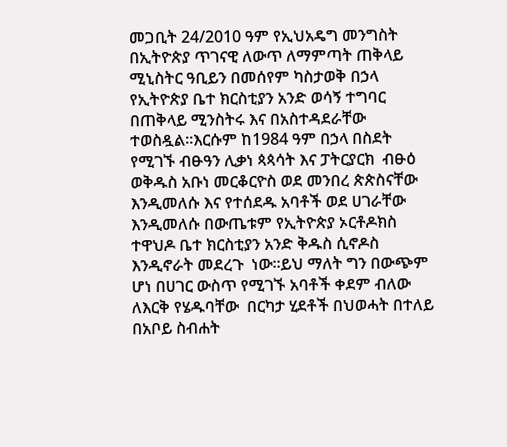መጋቢት 24/2010 ዓም የኢህአዴግ መንግስት በኢትዮጵያ ጥገናዊ ለውጥ ለማምጣት ጠቅላይ ሚኒስትር ዓቢይን በመሰየም ካስታወቅ በኃላ የኢትዮጵያ ቤተ ክርስቲያን አንድ ወሳኝ ተግባር  በጠቅላይ ሚንስትሩ እና በአስተዳደራቸው  ተወስዷል።እርሱም ከ1984 ዓም በኃላ በስደት የሚገኙ ብፁዓን ሊቃነ ጳጳሳት እና ፓትርያርክ  ብፁዕ ወቅዱስ አቡነ መርቆርዮስ ወደ መንበረ ጵጵስናቸው እንዲመለሱ እና የተሰደዱ አባቶች ወደ ሀገራቸው እንዲመለሱ በውጤቱም የኢትዮጵያ ኦርቶዶክስ ተዋህዶ ቤተ ክርስቲያን አንድ ቅዱስ ሲኖዶስ እንዲኖራት መደረጉ  ነው።ይህ ማለት ግን በውጭም ሆነ በሀገር ውስጥ የሚገኙ አባቶች ቀደም ብለው ለእርቅ የሄዱባቸው  በርካታ ሂደቶች በህወሓት በተለይ በአቦይ ስብሐት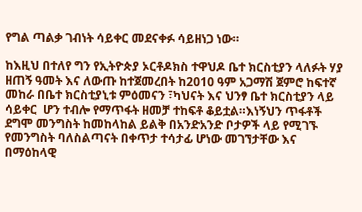የግል ጣልቃ ገብነት ሳይቀር መደናቀፉ ሳይዘነጋ ነው።

ከእዚህ በተለየ ግን የኢትዮጵያ ኦርቶዶክስ ተዋህዶ ቤተ ክርስቲያን ላለፉት ሃያ ዘጠኝ ዓመት እና ለውጡ ከተጀመረበት ከ2010 ዓም አጋማሽ ጀምሮ ከፍተኛ መከራ በቤተ ክርስቲያኒቱ ምዕመናን ፣ካህናት እና ህንፃ ቤተ ክርስቲያን ላይ ሳይቀር  ሆን ተብሎ የማጥፋት ዘመቻ ተከፍቶ ቆይቷል።እነኝህን ጥፋቶች ደግሞ መንግስት ከመከላከል ይልቅ በአንድአንድ ቦታዎች ላይ የሚገኙ የመንግስት ባለስልጣናት በቀጥታ ተሳታፊ ሆነው መገኘታቸው እና በማዕከላዊ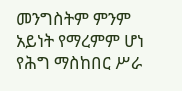መንግስትም ምንም አይነት የማረምም ሆነ የሕግ ማስከበር ሥራ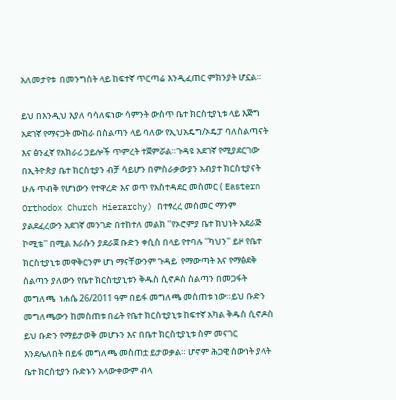አለመታየቱ  በመንግስት ላይ ከፍተኛ ጥርጣሬ እንዲፈጠር ምክንያት ሆኗል።

ይህ በእንዲህ እያለ ባሳለፍነው ሳምንት ውስጥ ቤተ ክርስቲያኒቱ ላይ እጅግ አደገኛ የማናጋት ሙከራ በስልጣን ላይ ባለው የኢህአዴግ/ኦዴፓ ባለስልጣናት እና ፅንፈኛ የአክራሪ ኃይሎች ጥምረት ተጀምሯል።ጉዳዩ አደገኛ የሚያደርገው በኢትዮጵያ ቤተ ክርስቲያን ብቻ ሳይሆን በምስራቃውያን አብያተ ክርስቲያናት  ሁሉ ጥብቅ የሆነውን የተዋረድ እና ወጥ የአስተዳደር መስመር ( Eastern Orthodox Church Hierarchy) በተፃረረ መስመር ማንም ያልደፈረውን አደገኛ መንገድ በተከተለ መልክ ''የኦሮምያ ቤተ ክህነት አደራጅ ኮሚቴ'' በሚል እራሱን ያደራጀ ቡድን ቀሲስ በላይ የተባሉ ''ካህን'' ይዞ የቤተ ክርስቲያኒቱ መዋቅርንም ሆነ ማናቸውንም ጉዳይ  የማውጣት እና የማፅደቅ ስልጣን ያለውን የቤተ ክርስቲያኒቱን ቅዱስ ሲኖዶስ ስልጣን በመጋፋት መግለጫ  ነሐሴ 26/2011 ዓም በይፋ መግለጫ መስጠቱ ነው።ይህ ቡድን መግለጫውን ከመስጠቱ በፊት የቤተ ክርስቲያኒቱ ከፍተኛ አካል ቅዱስ ሲኖዶስ ይህ ቡድን የማይታወቅ መሆኑን እና በቤተ ክርስቲያኒቱ ስም መናገር እንደሌለበት በይፋ መግለጫ መስጠቷ ይታወቃል። ሆኖም ሕጋዊ ሰውነት ያላት ቤተ ክርስቲያን ቡድኑን አላውቀውም ብላ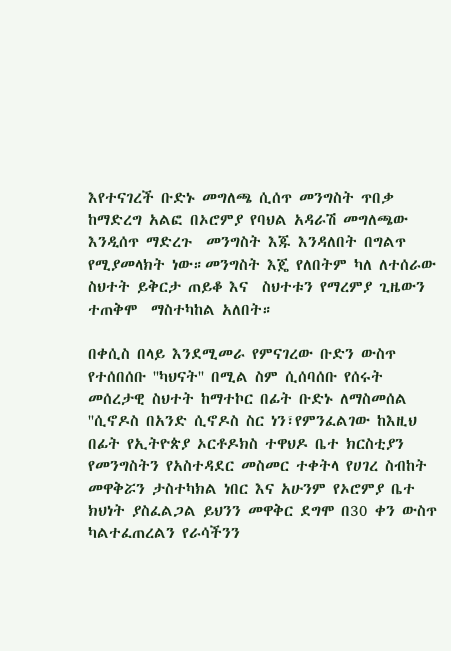እየተናገረች ቡድኑ መግለጫ ሲሰጥ መንግስት ጥበቃ ከማድረግ አልፎ በኦሮምያ የባህል አዳራሽ መግለጫው እንዲሰጥ ማድረጉ  መንግስት እጁ እንዳለበት በግልጥ የሚያመላክት ነው።መንግስት እጄ የለበትም ካለ ለተሰራው ስህተት ይቅርታ ጠይቆ እና  ስህተቱን የማረምያ ጊዜውን ተጠቅሞ  ማስተካከል አለበት።

በቀሲስ በላይ እንደሚመራ የምናገረው ቡድን ውስጥ የተሰበሰቡ ''ካህናት'' በሚል ስም ሲሰባሰቡ የሰሩት መሰረታዊ ስህተት ከማተኮር በፊት ቡድኑ ለማስመሰል ''ሲኖዶስ በአንድ ሲኖዶስ ስር ነን፣የምንፈልገው ከእዚህ በፊት የኢትዮጵያ ኦርቶዶክስ ተዋህዶ ቤተ ክርስቲያን የመንግስትን የአስተዳደር መስመር ተቀትላ የሀገረ ስብከት መዋቅሯን ታስተካክል ነበር እና አሁንም የኦሮምያ ቤተ ክህነት ያስፈልጋል ይህንን መዋቅር ደግሞ በ30 ቀን ውስጥ ካልተፈጠረልን የራሳችንን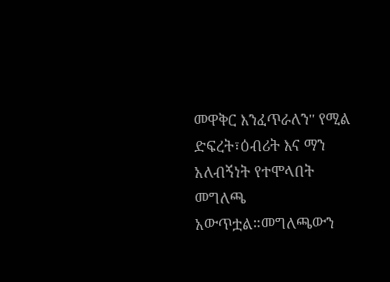መዋቅር እንፈጥራለን'' የሚል ድፍረት፣ዕብሪት እና ማን አለብኝነት የተሞላበት  መግለጫ አውጥቷል።መግለጫውን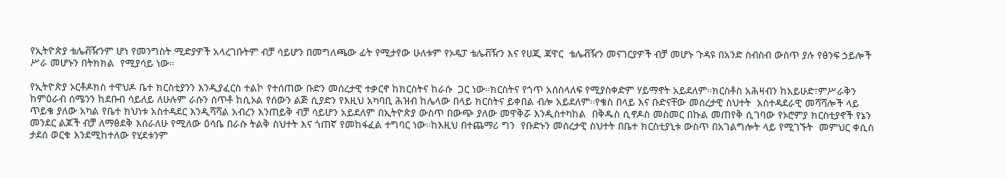የኢትዮጵያ ቴሌቭዥንም ሆነ የመንግስት ሚድያዎች አላረገቡትም ብቻ ሳይሆን በመግለጫው ፊት የሚታየው ሁለቱም የኦዴፓ ቴሌቭዥን እና የሀጂ ጃዋር  ቴሌቭዥን መናገርያዎች ብቻ መሆኑ ጉዳዩ በአንድ ስብስብ ውስጥ ያሉ የፅንፍ ኃይሎች ሥራ መሆኑን በትክክል  የሚያሳይ ነው።

የኢትዮጵያ ኦርቶዶክስ ተዋህዶ ቤተ ክርስቲያንን እንዲያፈርስ ተልኮ የተሰጠው ቡድን መሰረታዊ ተቃርኖ ከክርስትና ከራሱ  ጋር ነው።ክርስትና የጎጥ አሰስላለፍ የሚያስቀድም ሃይማኖት አይደለም።ክርስቶስ አሕዛብን ከአይሁድ፣ምሥራቅን ከምዕራብ ሰሜንን ከደቡብ ሳይለይ ለሁሉም ራሱን ሰጥቶ ከሲኦል የሰውን ልጅ ሲያድን የእዚህ አካባቢ ሕዝብ ከሌላው በላይ ክርስትና ይቀበል ብሎ አይደለም።የቄስ በላይ እና ቡድናቸው መሰረታዊ ስህተት  አስተዳደራዊ መሻሻሎች ላይ ጥይቄ ያለው አካል የቤተ ክህነቱ አስተዳደር እንዲሻሻል አብረን እንጠይቅ ብቻ ሳይሆን አይደለም በኢትዮጵያ ውስጥ በውጭ ያለው መዋቅሯ እንዲስተካከል  በቅዱስ ሲኖዶስ መስመር በኩል መጠየቅ ሲገባው የኦሮምያ ክርስቲያኖች የኔን መንደር ልጆች ብቻ ለማፅደቅ እሰራለሁ የሚለው ዕሳቤ በራሱ ትልቅ ስህተት እና ጎጠኛ የመከፋፈል ተግባር ነው።ከእዚህ በተጨማሪ ግን  የቡድኑን መሰረታዊ ስህተት በቤተ ክርስቲያኒቱ ውስጥ በአገልግሎት ላይ የሚገኙት  መምህር ቀሲስ ታደሰ ወርቁ እንደሚከተለው የሂደቱንም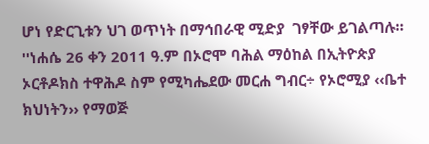ሆነ የድርጊቱን ህገ ወጥነት በማኅበራዊ ሚድያ  ገፃቸው ይገልጣሉ።
''ነሐሴ 26 ቀን 2011 ዓ.ም በኦሮሞ ባሕል ማዕከል በኢትዮጵያ ኦርቶዶክስ ተዋሕዶ ስም የሚካሔደው መርሐ ግብር÷ የኦሮሚያ ‹‹ቤተ ክህነትን›› የማወጅ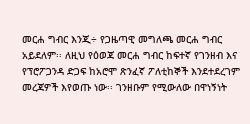መርሐ ግብር እንጂ÷ የጋዜጣዊ መግለጫ መርሐ ግብር አይደለም፡፡ ለዚህ የዕወጃ መርሐ ግብር ከፍተኛ የገንዘብ እና የፕሮፖጋንዳ ድጋፍ ከአሮሞ ጽንፈኛ ፖለቲከኞች እንደተደረገም መረጃዎች እየወጡ ነው፡፡ ገንዘቡም የሚውለው በዋነኝነት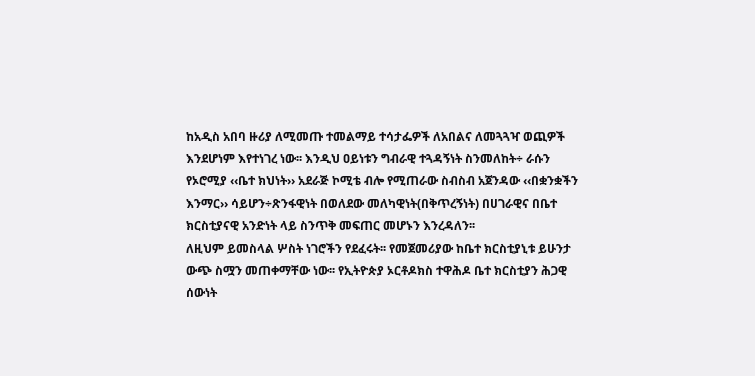ከአዲስ አበባ ዙሪያ ለሚመጡ ተመልማይ ተሳታፌዎች ለአበልና ለመጓጓዣ ወጪዎች እንደሆነም እየተነገረ ነው፡፡ እንዲህ ዐይነቱን ግብራዊ ተጓዳኝነት ስንመለከት÷ ራሱን የኦሮሚያ ‹‹ቤተ ክህነት›› አደራጅ ኮሚቴ ብሎ የሚጠራው ስብስብ አጀንዳው ‹‹በቋንቋችን እንማር›› ሳይሆን÷ጽንፋዊነት በወለደው መለካዊነት(በቅጥረኝነት) በሀገራዊና በቤተ ክርስቲያናዊ አንድነት ላይ ስንጥቅ መፍጠር መሆኑን እንረዳለን፡፡
ለዚህም ይመስላል ሦስት ነገሮችን የደፈሩት፡፡ የመጀመሪያው ከቤተ ክርስቲያኒቱ ይሁንታ ውጭ ስሟን መጠቀማቸው ነው፡፡ የኢትዮጵያ ኦርቶዶክስ ተዋሕዶ ቤተ ክርስቲያን ሕጋዊ ሰውነት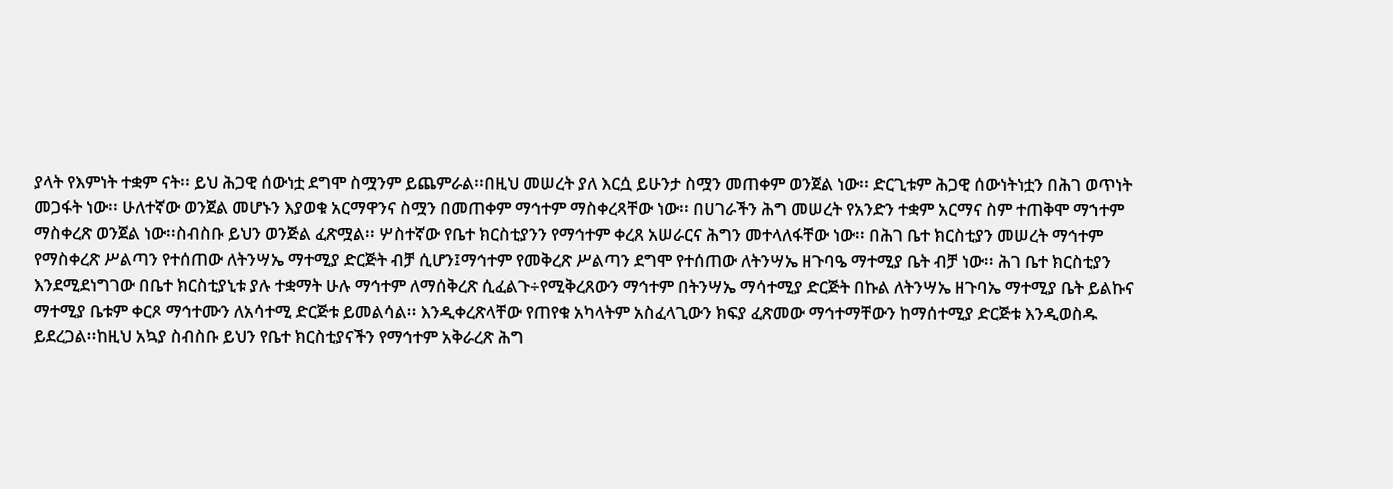ያላት የእምነት ተቋም ናት፡፡ ይህ ሕጋዊ ሰውነቷ ደግሞ ስሟንም ይጨምራል፡፡በዚህ መሠረት ያለ እርሷ ይሁንታ ስሟን መጠቀም ወንጀል ነው፡፡ ድርጊቱም ሕጋዊ ሰውነትነቷን በሕገ ወጥነት መጋፋት ነው፡፡ ሁለተኛው ወንጀል መሆኑን እያወቁ አርማዋንና ስሟን በመጠቀም ማኅተም ማስቀረጻቸው ነው፡፡ በሀገራችን ሕግ መሠረት የአንድን ተቋም አርማና ስም ተጠቅሞ ማኀተም ማስቀረጽ ወንጀል ነው፡፡ስብስቡ ይህን ወንጅል ፈጽሟል፡፡ ሦስተኛው የቤተ ክርስቲያንን የማኅተም ቀረጸ አሠራርና ሕግን መተላለፋቸው ነው፡፡ በሕገ ቤተ ክርስቲያን መሠረት ማኅተም የማስቀረጽ ሥልጣን የተሰጠው ለትንሣኤ ማተሚያ ድርጅት ብቻ ሲሆን፤ማኅተም የመቅረጽ ሥልጣን ደግሞ የተሰጠው ለትንሣኤ ዘጉባዔ ማተሚያ ቤት ብቻ ነው፡፡ ሕገ ቤተ ክርስቲያን እንደሚደነግገው በቤተ ክርስቲያኒቱ ያሉ ተቋማት ሁሉ ማኅተም ለማሰቅረጽ ሲፈልጉ÷የሚቅረጸውን ማኅተም በትንሣኤ ማሳተሚያ ድርጅት በኩል ለትንሣኤ ዘጉባኤ ማተሚያ ቤት ይልኩና ማተሚያ ቤቱም ቀርጾ ማኅተሙን ለአሳተሚ ድርጅቱ ይመልሳል፡፡ እንዲቀረጽላቸው የጠየቁ አካላትም አስፈላጊውን ክፍያ ፈጽመው ማኅተማቸውን ከማሰተሚያ ድርጅቱ እንዲወስዱ ይደረጋል፡፡ከዚህ አኳያ ስብስቡ ይህን የቤተ ክርስቲያናችን የማኅተም አቅራረጽ ሕግ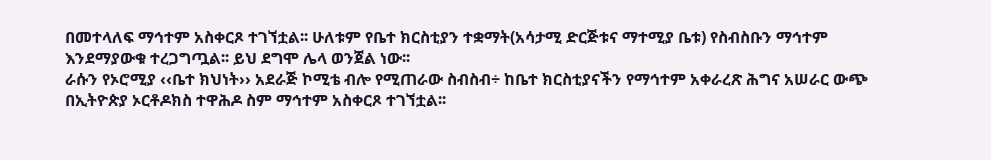በመተላለፍ ማኅተም አስቀርጾ ተገኘቷል፡፡ ሁለቱም የቤተ ክርስቲያን ተቋማት(አሳታሚ ድርጅቱና ማተሚያ ቤቱ) የስብስቡን ማኅተም እንደማያውቁ ተረጋግጧል፡፡ ይህ ደግሞ ሌላ ወንጀል ነው፡፡
ራሱን የኦሮሚያ ‹‹ቤተ ክህነት›› አደራጅ ኮሚቴ ብሎ የሚጠራው ስብስብ÷ ከቤተ ክርስቲያናችን የማኅተም አቀራረጽ ሕግና አሠራር ውጭ በኢትዮጵያ ኦርቶዶክስ ተዋሕዶ ስም ማኅተም አስቀርጾ ተገኘቷል፡፡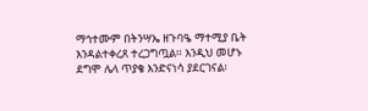ማኅተሙም በትንሣኤ ዘጉባዔ ማተሚያ ቤት እንዳልተቀረጸ ተረጋግጧል፡፡ እንዲህ መሆኑ ደግሞ ሌላ ጥያቄ እንድናነሳ ያደርገናል፡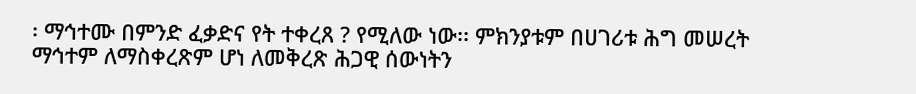፡ ማኅተሙ በምንድ ፈቃድና የት ተቀረጸ ? የሚለው ነው፡፡ ምክንያቱም በሀገሪቱ ሕግ መሠረት ማኅተም ለማስቀረጽም ሆነ ለመቅረጽ ሕጋዊ ሰውነትን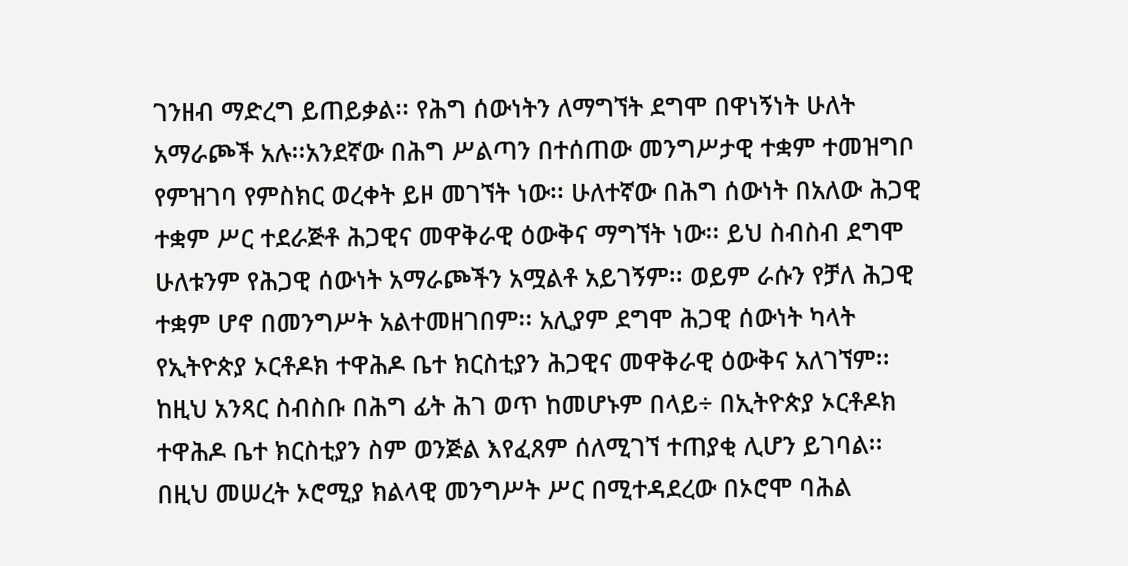ገንዘብ ማድረግ ይጠይቃል፡፡ የሕግ ሰውነትን ለማግኘት ደግሞ በዋነኝነት ሁለት አማራጮች አሉ፡፡አንደኛው በሕግ ሥልጣን በተሰጠው መንግሥታዊ ተቋም ተመዝግቦ የምዝገባ የምስክር ወረቀት ይዞ መገኘት ነው፡፡ ሁለተኛው በሕግ ሰውነት በአለው ሕጋዊ ተቋም ሥር ተደራጅቶ ሕጋዊና መዋቅራዊ ዕውቅና ማግኘት ነው፡፡ ይህ ስብስብ ደግሞ ሁለቱንም የሕጋዊ ሰውነት አማራጮችን አሟልቶ አይገኝም፡፡ ወይም ራሱን የቻለ ሕጋዊ ተቋም ሆኖ በመንግሥት አልተመዘገበም፡፡ አሊያም ደግሞ ሕጋዊ ሰውነት ካላት የኢትዮጵያ ኦርቶዶክ ተዋሕዶ ቤተ ክርስቲያን ሕጋዊና መዋቅራዊ ዕውቅና አለገኘም፡፡ከዚህ አንጻር ስብስቡ በሕግ ፊት ሕገ ወጥ ከመሆኑም በላይ÷ በኢትዮጵያ ኦርቶዶክ ተዋሕዶ ቤተ ክርስቲያን ስም ወንጅል እየፈጸም ሰለሚገኘ ተጠያቂ ሊሆን ይገባል፡፡
በዚህ መሠረት ኦሮሚያ ክልላዊ መንግሥት ሥር በሚተዳደረው በኦሮሞ ባሕል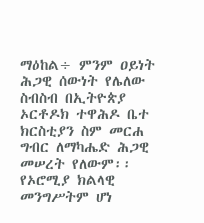ማዕከል÷ ምንም ዐይነት ሕጋዊ ሰውነት የሌለው ስብስብ በኢትዮጵያ ኦርቶዶክ ተዋሕዶ ቤተ ክርስቲያን ስም መርሐ ግብር ለማካሔድ ሕጋዊ መሠረት የለውም፡፡ የኦሮሚያ ክልላዊ መንግሥትም ሆነ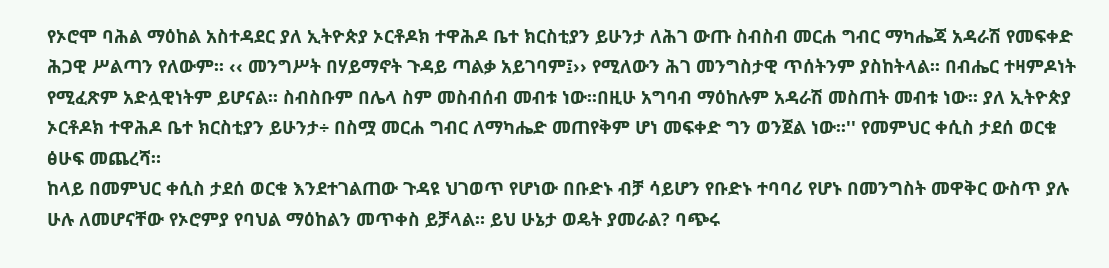የኦሮሞ ባሕል ማዕከል አስተዳደር ያለ ኢትዮጵያ ኦርቶዶክ ተዋሕዶ ቤተ ክርስቲያን ይሁንታ ለሕገ ውጡ ስብስብ መርሐ ግብር ማካሔጃ አዳራሽ የመፍቀድ ሕጋዊ ሥልጣን የለውም፡፡ ‹‹ መንግሥት በሃይማኖት ጉዳይ ጣልቃ አይገባም፤›› የሚለውን ሕገ መንግስታዊ ጥሰትንም ያስከትላል፡፡ በብሔር ተዛምዶነት የሚፈጽም አድሏዊነትም ይሆናል፡፡ ስብስቡም በሌላ ስም መስብሰብ መብቱ ነው፡፡በዚሁ አግባብ ማዕከሉም አዳራሽ መስጠት መብቱ ነው፡፡ ያለ ኢትዮጵያ ኦርቶዶክ ተዋሕዶ ቤተ ክርስቲያን ይሁንታ÷ በስሟ መርሐ ግብር ለማካሔድ መጠየቅም ሆነ መፍቀድ ግን ወንጀል ነው፡፡'' የመምህር ቀሲስ ታደሰ ወርቁ ፅሁፍ መጨረሻ።
ከላይ በመምህር ቀሲስ ታደሰ ወርቁ እንደተገልጠው ጉዳዩ ህገወጥ የሆነው በቡድኑ ብቻ ሳይሆን የቡድኑ ተባባሪ የሆኑ በመንግስት መዋቅር ውስጥ ያሉ ሁሉ ለመሆናቸው የኦሮምያ የባህል ማዕከልን መጥቀስ ይቻላል። ይህ ሁኔታ ወዴት ያመራል? ባጭሩ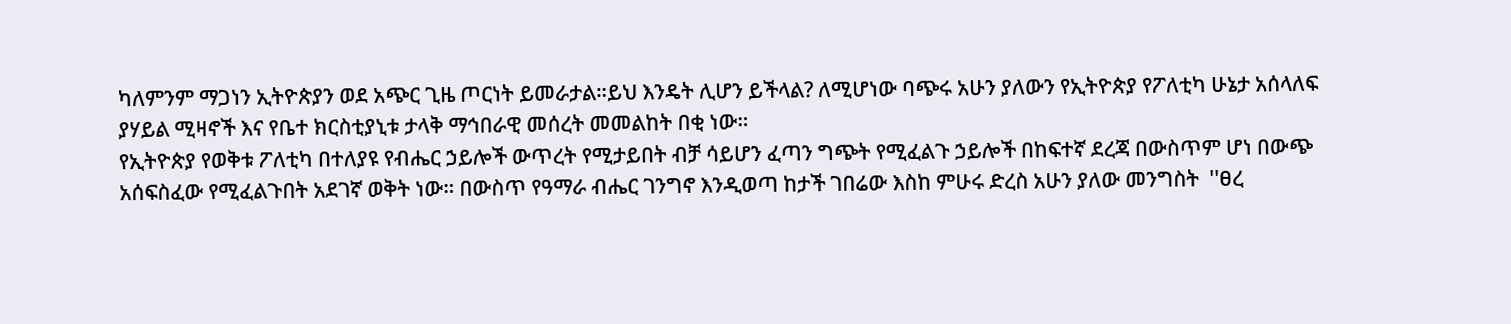ካለምንም ማጋነን ኢትዮጵያን ወደ አጭር ጊዜ ጦርነት ይመራታል።ይህ እንዴት ሊሆን ይችላል? ለሚሆነው ባጭሩ አሁን ያለውን የኢትዮጵያ የፖለቲካ ሁኔታ አሰላለፍ ያሃይል ሚዛኖች እና የቤተ ክርስቲያኒቱ ታላቅ ማኅበራዊ መሰረት መመልከት በቂ ነው።
የኢትዮጵያ የወቅቱ ፖለቲካ በተለያዩ የብሔር ኃይሎች ውጥረት የሚታይበት ብቻ ሳይሆን ፈጣን ግጭት የሚፈልጉ ኃይሎች በከፍተኛ ደረጃ በውስጥም ሆነ በውጭ አሰፍስፈው የሚፈልጉበት አደገኛ ወቅት ነው። በውስጥ የዓማራ ብሔር ገንግኖ እንዲወጣ ከታች ገበሬው እስከ ምሁሩ ድረስ አሁን ያለው መንግስት  ''ፀረ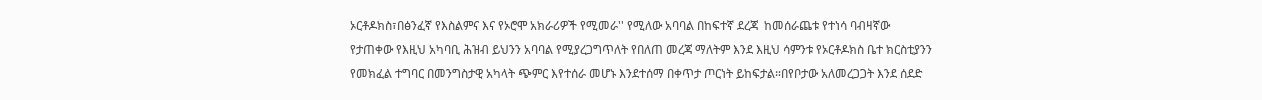ኦርቶዶክስ፣በፅንፈኛ የእስልምና እና የኦሮሞ አክራሪዎች የሚመራ'' የሚለው አባባል በከፍተኛ ደረጃ  ከመሰራጨቱ የተነሳ ባብዛኛው የታጠቀው የእዚህ አካባቢ ሕዝብ ይህንን አባባል የሚያረጋግጥለት የበለጠ መረጃ ማለትም እንደ እዚህ ሳምንቱ የኦርቶዶክስ ቤተ ክርስቲያንን የመክፈል ተግባር በመንግስታዊ አካላት ጭምር እየተሰራ መሆኑ እንደተሰማ በቀጥታ ጦርነት ይከፍታል።በየቦታው አለመረጋጋት እንደ ሰደድ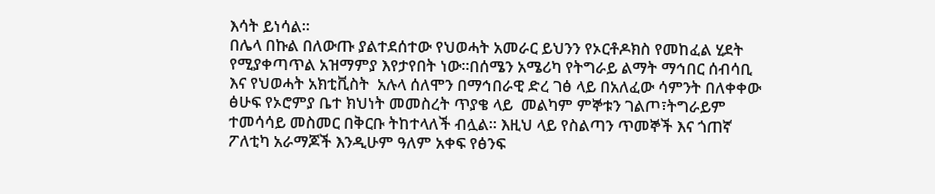እሳት ይነሳል።
በሌላ በኩል በለውጡ ያልተደሰተው የህወሓት አመራር ይህንን የኦርቶዶክስ የመከፈል ሂደት የሚያቀጣጥል አዝማምያ እየታየበት ነው።በሰሜን አሜሪካ የትግራይ ልማት ማኅበር ሰብሳቢ እና የህወሓት አክቲቪስት  አሉላ ሰለሞን በማኅበራዊ ድረ ገፅ ላይ በአለፈው ሳምንት በለቀቀው ፅሁፍ የኦሮምያ ቤተ ክህነት መመስረት ጥያቄ ላይ  መልካም ምኞቱን ገልጦ፣ትግራይም ተመሳሳይ መስመር በቅርቡ ትከተላለች ብሏል። እዚህ ላይ የስልጣን ጥመኞች እና ጎጠኛ ፖለቲካ አራማጆች እንዲሁም ዓለም አቀፍ የፅንፍ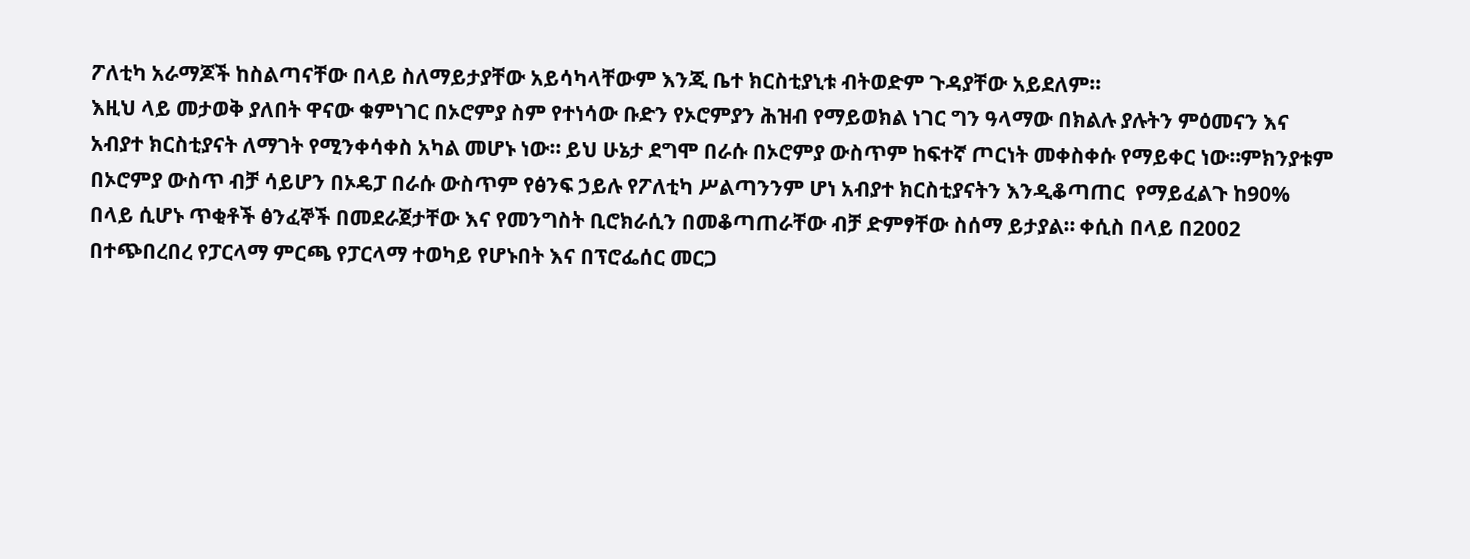ፖለቲካ አራማጆች ከስልጣናቸው በላይ ስለማይታያቸው አይሳካላቸውም እንጂ ቤተ ክርስቲያኒቱ ብትወድም ጉዳያቸው አይደለም።
እዚህ ላይ መታወቅ ያለበት ዋናው ቁምነገር በኦሮምያ ስም የተነሳው ቡድን የኦሮምያን ሕዝብ የማይወክል ነገር ግን ዓላማው በክልሉ ያሉትን ምዕመናን እና አብያተ ክርስቲያናት ለማገት የሚንቀሳቀስ አካል መሆኑ ነው። ይህ ሁኔታ ደግሞ በራሱ በኦሮምያ ውስጥም ከፍተኛ ጦርነት መቀስቀሱ የማይቀር ነው።ምክንያቱም በኦሮምያ ውስጥ ብቻ ሳይሆን በኦዴፓ በራሱ ውስጥም የፅንፍ ኃይሉ የፖለቲካ ሥልጣንንም ሆነ አብያተ ክርስቲያናትን እንዲቆጣጠር  የማይፈልጉ ከ90% በላይ ሲሆኑ ጥቂቶች ፅንፈኞች በመደራጀታቸው እና የመንግስት ቢሮክራሲን በመቆጣጠራቸው ብቻ ድምፃቸው ስሰማ ይታያል። ቀሲስ በላይ በ2002 በተጭበረበረ የፓርላማ ምርጫ የፓርላማ ተወካይ የሆኑበት እና በፕሮፌሰር መርጋ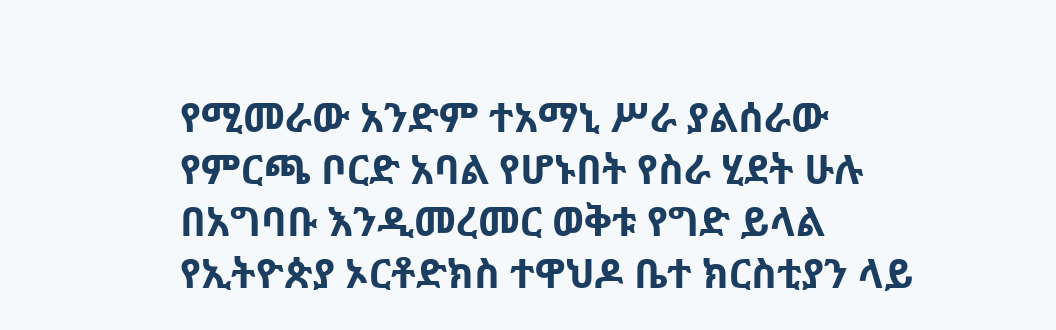የሚመራው አንድም ተአማኒ ሥራ ያልሰራው የምርጫ ቦርድ አባል የሆኑበት የስራ ሂደት ሁሉ በአግባቡ እንዲመረመር ወቅቱ የግድ ይላል
የኢትዮጵያ ኦርቶድክስ ተዋህዶ ቤተ ክርስቲያን ላይ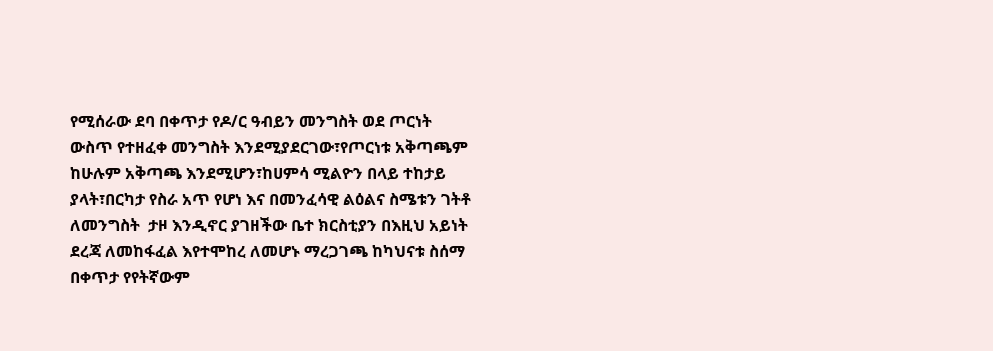የሚሰራው ደባ በቀጥታ የዶ/ር ዓብይን መንግስት ወደ ጦርነት ውስጥ የተዘፈቀ መንግስት እንደሚያደርገው፣የጦርነቱ አቅጣጫም ከሁሉም አቅጣጫ እንደሚሆን፣ከሀምሳ ሚልዮን በላይ ተከታይ ያላት፣በርካታ የስራ አጥ የሆነ እና በመንፈሳዊ ልዕልና ስሜቱን ገትቶ ለመንግስት  ታዞ እንዲኖር ያገዘችው ቤተ ክርስቲያን በእዚህ አይነት ደረጃ ለመከፋፈል እየተሞከረ ለመሆኑ ማረጋገጫ ከካህናቱ ስሰማ በቀጥታ የየትኛውም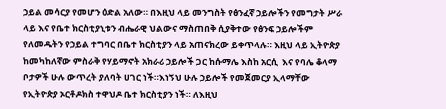ኃይል መሳርያ የመሆን ዕድል አለው። በእዚህ ላይ መንግስት የፅንፈኛ ኃይሎችን የመግታት ሥራ ላይ እና የቤተ ክርስቲያኒቱን ብሔራዊ ህልውና ማስጠበቅ ሲያቅተው የፅንፍ ኃይሎችም የለመዱትን የኃይል ተግባር በቤተ ክርስቲያን ላይ አጠናክረው ይቀጥላሉ። እዚህ ላይ ኢትዮጵያ ከመካከለኛው ምስራቅ የሃይማኖት አክራሪ ኃይሎች ጋር ከሱማሌ እስከ አርሲ  እና የባሌ ቆላማ ቦታዎች ሁሉ ውጥረት ያለባት ሀገር ነች።እነኝህ ሁሉ ኃይሎች የመጀመርያ ኢላማቸው  የኢትዮጵያ ኦርቶዶክስ ተዋህዶ ቤተ ክርስቲያን ነች። ለእዚህ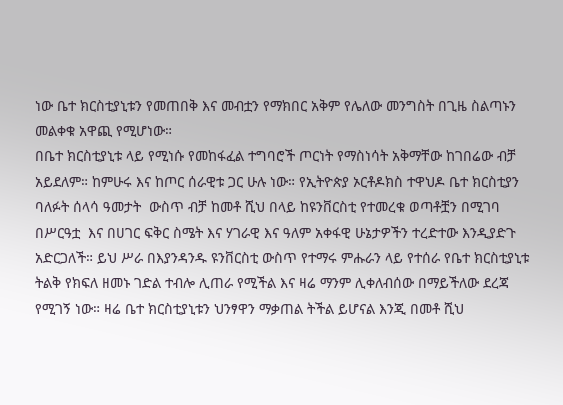ነው ቤተ ክርስቲያኒቱን የመጠበቅ እና መብቷን የማክበር አቅም የሌለው መንግስት በጊዜ ስልጣኑን መልቀቁ አዋጪ የሚሆነው።
በቤተ ክርስቲያኒቱ ላይ የሚነሱ የመከፋፈል ተግባሮች ጦርነት የማስነሳት አቅማቸው ከገበሬው ብቻ አይደለም። ከምሁሩ እና ከጦር ሰራዊቱ ጋር ሁሉ ነው። የኢትዮጵያ ኦርቶዶክስ ተዋህዶ ቤተ ክርስቲያን ባለፉት ሰላሳ ዓመታት  ውስጥ ብቻ ከመቶ ሺህ በላይ ከዩንቨርስቲ የተመረቁ ወጣቶቿን በሚገባ በሥርዓቷ  እና በሀገር ፍቅር ስሜት እና ሃገራዊ እና ዓለም አቀፋዊ ሁኔታዎችን ተረድተው እንዲያድጉ አድርጋለች። ይህ ሥራ በእያንዳንዱ ዩንቨርስቲ ውስጥ የተማሩ ምሑራን ላይ የተሰራ የቤተ ክርስቲያኒቱ ትልቅ የክፍለ ዘመኑ ገድል ተብሎ ሊጠራ የሚችል እና ዛሬ ማንም ሊቀለብሰው በማይችለው ደረጃ የሚገኝ ነው። ዛሬ ቤተ ክርስቲያኒቱን ህንፃዋን ማቃጠል ትችል ይሆናል እንጂ በመቶ ሺህ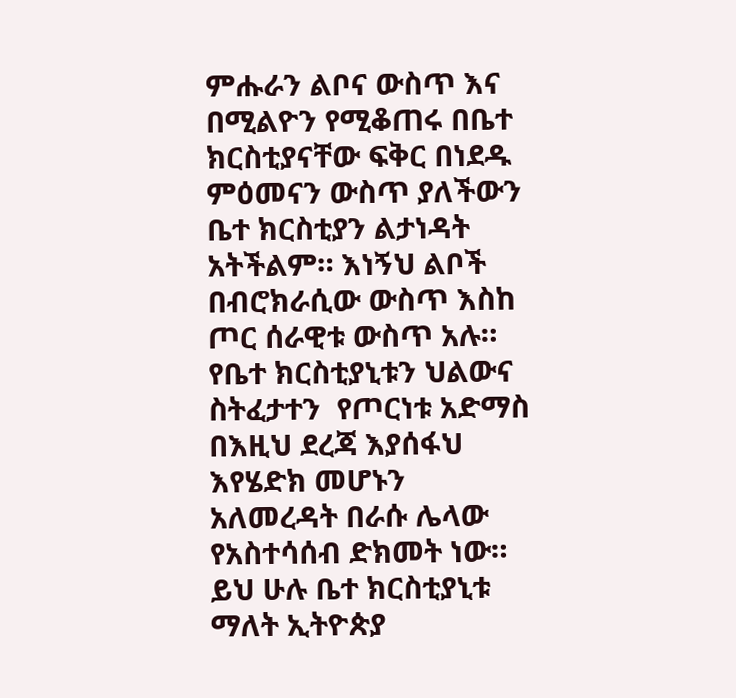ምሑራን ልቦና ውስጥ እና በሚልዮን የሚቆጠሩ በቤተ ክርስቲያናቸው ፍቅር በነደዱ ምዕመናን ውስጥ ያለችውን ቤተ ክርስቲያን ልታነዳት አትችልም። እነኝህ ልቦች በብሮክራሲው ውስጥ እስከ ጦር ሰራዊቱ ውስጥ አሉ። የቤተ ክርስቲያኒቱን ህልውና ስትፈታተን  የጦርነቱ አድማስ በእዚህ ደረጃ እያሰፋህ እየሄድክ መሆኑን አለመረዳት በራሱ ሌላው የአስተሳሰብ ድክመት ነው። ይህ ሁሉ ቤተ ክርስቲያኒቱ ማለት ኢትዮጵያ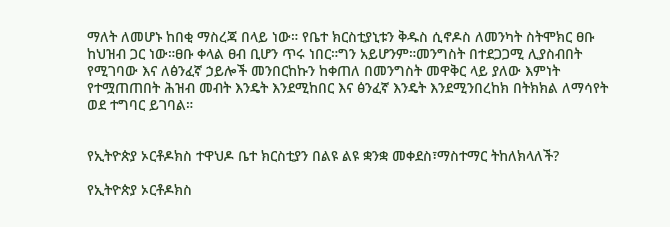ማለት ለመሆኑ ከበቂ ማስረጃ በላይ ነው። የቤተ ክርስቲያኒቱን ቅዱስ ሲኖዶስ ለመንካት ስትሞክር ፀቡ ከህዝብ ጋር ነው።ፀቡ ቀላል ፀብ ቢሆን ጥሩ ነበር።ግን አይሆንም።መንግስት በተደጋጋሚ ሊያስብበት የሚገባው እና ለፅንፈኛ ኃይሎች መንበርከኩን ከቀጠለ በመንግስት መዋቅር ላይ ያለው እምነት የተሟጠጠበት ሕዝብ መብት እንዴት እንደሚከበር እና ፅንፈኛ እንዴት እንደሚንበረከክ በትክክል ለማሳየት ወደ ተግባር ይገባል።


የኢትዮጵያ ኦርቶዶክስ ተዋህዶ ቤተ ክርስቲያን በልዩ ልዩ ቋንቋ መቀደስ፣ማስተማር ትከለክላለች?

የኢትዮጵያ ኦርቶዶክስ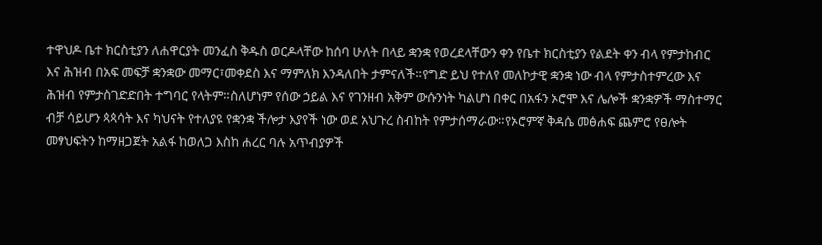ተዋህዶ ቤተ ክርስቲያን ለሐዋርያት መንፈስ ቅዱስ ወርዶላቸው ከሰባ ሁለት በላይ ቋንቋ የወረደላቸውን ቀን የቤተ ክርስቲያን የልደት ቀን ብላ የምታከብር እና ሕዝብ በአፍ መፍቻ ቋንቋው መማር፣መቀደስ እና ማምለክ እንዳለበት ታምናለች።የግድ ይህ የተለየ መለኮታዊ ቋንቋ ነው ብላ የምታስተምረው እና ሕዝብ የምታስገድድበት ተግባር የላትም።ስለሆነም የሰው ኃይል እና የገንዘብ አቅም ውሱንነት ካልሆነ በቀር በአፋን ኦሮሞ እና ሌሎች ቋንቋዎች ማስተማር ብቻ ሳይሆን ጳጳሳት እና ካህናት የተለያዩ የቋንቋ ችሎታ እያየች ነው ወደ አህጉረ ስብከት የምታሰማራው።የኦሮምኛ ቅዳሴ መፅሐፍ ጨምሮ የፀሎት መፃህፍትን ከማዘጋጀት አልፋ ከወለጋ እስከ ሐረር ባሉ አጥብያዎች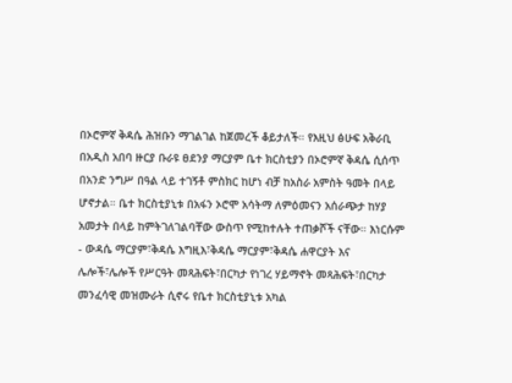በኦሮምኛ ቅዳሴ ሕዝቡን ማገልገል ከጀመረች ቆይታለች። የእዚህ ፅሁፍ አቅራቢ በአዲስ አበባ ዙርያ ቡራዩ ፀደንያ ማርያም ቤተ ክርስቲያን በኦሮምኛ ቅዳሴ ሲሰጥ በአንድ ንግሥ በዓል ላይ ተገኝቶ ምስክር ከሆነ ብቻ ከአስራ አምስት ዓመት በላይ ሆኖታል። ቤተ ክርስቲያኒቱ በአፋን ኦሮሞ አሳትማ ለምዕመናን አሰራጭታ ከሃያ አመታት በላይ ከምትገለገልባቸው ውስጥ የሚከተሉት ተጠቃሾች ናቸው። እነርሱም - ውዳሴ ማርያም፣ቅዳሴ እግዚእ፣ቅዳሴ ማርያም፣ቅዳሴ ሐዋርያት እና ሌሎች፣ሌሎች የሥርዓት መጻሕፍት፣በርካታ የነገረ ሃይማኖት መጻሕፍት፣በርካታ መንፈሳዊ መዝሙራት ሲኖሩ የቤተ ክርስቲያኒቱ አካል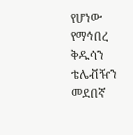የሆነው የማኅበረ ቅዱሳን ቴሌቭዥን መደበኛ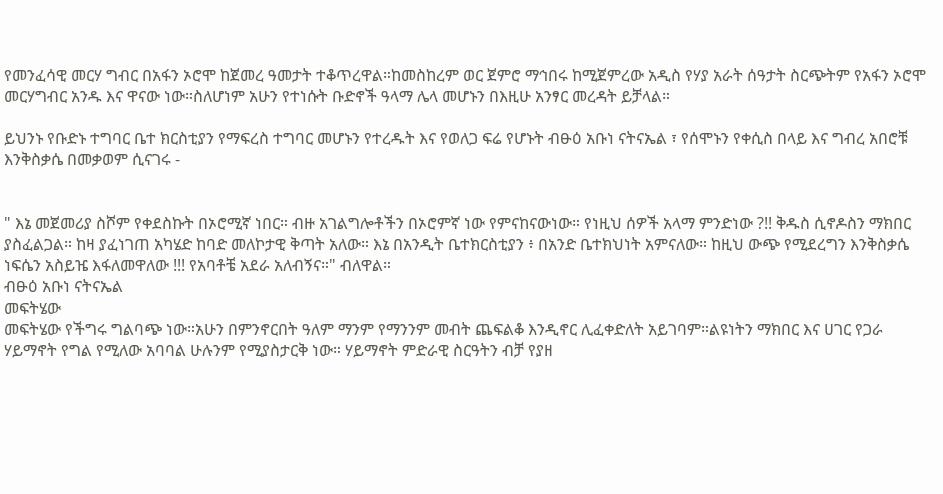የመንፈሳዊ መርሃ ግብር በአፋን ኦሮሞ ከጀመረ ዓመታት ተቆጥረዋል።ከመስከረም ወር ጀምሮ ማኅበሩ ከሚጀምረው አዲስ የሃያ አራት ሰዓታት ስርጭትም የአፋን ኦሮሞ መርሃግብር አንዱ እና ዋናው ነው።ስለሆነም አሁን የተነሱት ቡድኖች ዓላማ ሌላ መሆኑን በእዚሁ አንፃር መረዳት ይቻላል።

ይህንኑ የቡድኑ ተግባር ቤተ ክርስቲያን የማፍረስ ተግባር መሆኑን የተረዱት እና የወለጋ ፍሬ የሆኑት ብፁዕ አቡነ ናትናኤል ፣ የሰሞኑን የቀሲስ በላይ እና ግብረ አበሮቹ እንቅስቃሴ በመቃወም ሲናገሩ -


" እኔ መጀመሪያ ስሾም የቀደስኩት በኦሮሚኛ ነበር። ብዙ አገልግሎቶችን በኦሮምኛ ነው የምናከናውነው። የነዚህ ሰዎች አላማ ምንድነው ?!! ቅዱስ ሲኖዶስን ማክበር ያስፈልጋል። ከዛ ያፈነገጠ አካሄድ ከባድ መለኮታዊ ቅጣት አለው። እኔ በአንዲት ቤተክርስቲያን ፥ በአንድ ቤተክህነት አምናለው። ከዚህ ውጭ የሚደረግን እንቅስቃሴ ነፍሴን አስይዤ እፋለመዋለው !!! የአባቶቼ አደራ አለብኝና።" ብለዋል።
ብፁዕ አቡነ ናትናኤል
መፍትሄው
መፍትሄው የችግሩ ግልባጭ ነው።አሁን በምንኖርበት ዓለም ማንም የማንንም መብት ጨፍልቆ እንዲኖር ሊፈቀድለት አይገባም።ልዩነትን ማክበር እና ሀገር የጋራ ሃይማኖት የግል የሚለው አባባል ሁሉንም የሚያስታርቅ ነው። ሃይማኖት ምድራዊ ስርዓትን ብቻ የያዘ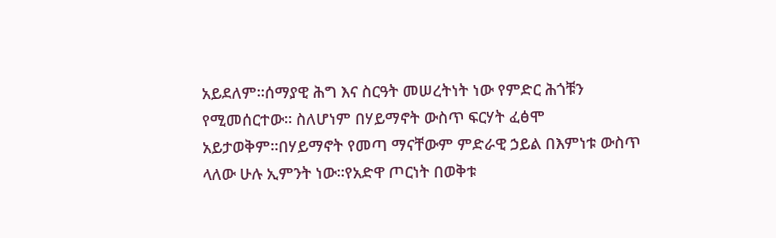አይደለም።ሰማያዊ ሕግ እና ስርዓት መሠረትነት ነው የምድር ሕጎቹን የሚመሰርተው። ስለሆነም በሃይማኖት ውስጥ ፍርሃት ፈፅሞ አይታወቅም።በሃይማኖት የመጣ ማናቸውም ምድራዊ ኃይል በእምነቱ ውስጥ ላለው ሁሉ ኢምንት ነው።የአድዋ ጦርነት በወቅቱ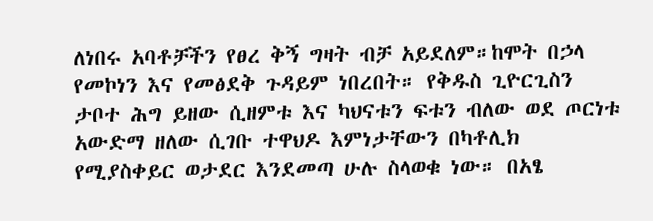ለነበሩ አባቶቻችን የፀረ ቅኝ ግዛት ብቻ አይደለም።ከሞት በኃላ የመኮነን እና የመፅደቅ ጉዳይም ነበረበት። የቅዱስ ጊዮርጊስን ታቦተ ሕግ ይዘው ሲዘምቱ እና ካህናቱን ፍቱን ብለው ወደ ጦርነቱ አውድማ ዘለው ሲገቡ ተዋህዶ እምነታቸውን በካቶሊክ የሚያስቀይር ወታደር እንደመጣ ሁሉ ስላወቁ ነው። በአፄ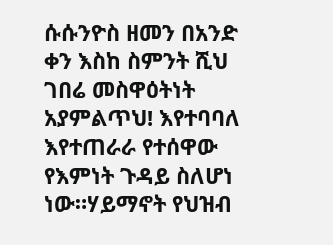ሱሱንዮስ ዘመን በአንድ ቀን እስከ ስምንት ሺህ ገበሬ መስዋዕትነት አያምልጥህ! እየተባባለ እየተጠራራ የተሰዋው የእምነት ጉዳይ ስለሆነ ነው።ሃይማኖት የህዝብ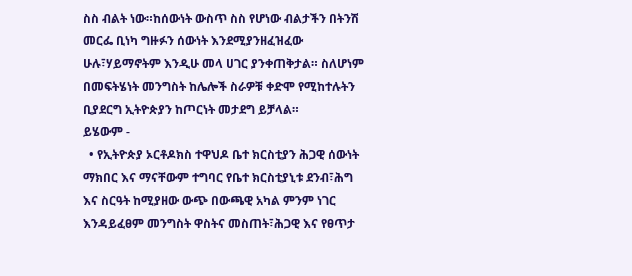ስስ ብልት ነው።ከሰውነት ውስጥ ስስ የሆነው ብልታችን በትንሽ መርፌ ቢነካ ግዙፉን ሰውነት እንደሚያንዘፈዝፈው ሁሉ፣ሃይማኖትም እንዲሁ መላ ሀገር ያንቀጠቅታል። ስለሆነም በመፍትሄነት መንግስት ከሌሎች ስራዎቹ ቀድሞ የሚከተሉትን ቢያደርግ ኢትዮጵያን ከጦርነት መታደግ ይቻላል።
ይሄውም -
  • የኢትዮጵያ ኦርቶዶክስ ተዋህዶ ቤተ ክርስቲያን ሕጋዊ ሰውነት ማክበር እና ማናቸውም ተግባር የቤተ ክርስቲያኒቱ ደንብ፣ሕግ እና ስርዓት ከሚያዘው ውጭ በውጫዊ አካል ምንም ነገር እንዳይፈፀም መንግስት ዋስትና መስጠት፣ሕጋዊ እና የፀጥታ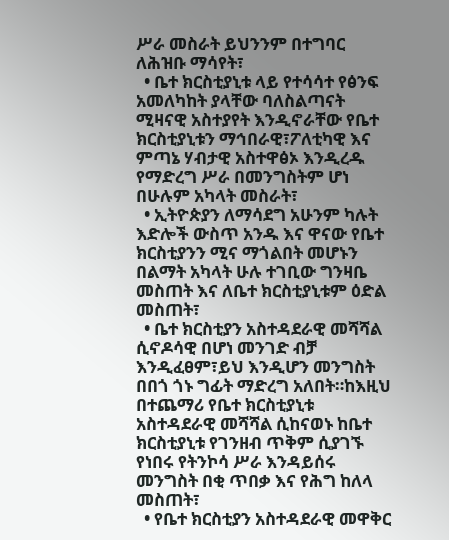ሥራ መስራት ይህንንም በተግባር ለሕዝቡ ማሳየት፣
  • ቤተ ክርስቲያኒቱ ላይ የተሳሳተ የፅንፍ አመለካከት ያላቸው ባለስልጣናት ሚዛናዊ አስተያየት እንዲኖራቸው የቤተ ክርስቲያኒቱን ማኅበራዊ፣ፖለቲካዊ እና ምጣኔ ሃብታዊ አስተዋፅኦ እንዲረዱ የማድረግ ሥራ በመንግስትም ሆነ በሁሉም አካላት መስራት፣
  • ኢትዮጵያን ለማሳደግ አሁንም ካሉት እድሎች ውስጥ አንዱ እና ዋናው የቤተ ክርስቲያንን ሚና ማጎልበት መሆኑን በልማት አካላት ሁሉ ተገቢው ግንዛቤ መስጠት እና ለቤተ ክርስቲያኒቱም ዕድል መስጠት፣
  • ቤተ ክርስቲያን አስተዳደራዊ መሻሻል ሲኖዶሳዊ በሆነ መንገድ ብቻ እንዲፈፀም፣ይህ እንዲሆን መንግስት በበጎ ጎኑ ግፊት ማድረግ አለበት።ከእዚህ በተጨማሪ የቤተ ክርስቲያኒቱ አስተዳደራዊ መሻሻል ሲከናወኑ ከቤተ ክርስቲያኒቱ የገንዘብ ጥቅም ሲያገኙ የነበሩ የትንኮሳ ሥራ እንዳይሰሩ መንግስት በቂ ጥበቃ እና የሕግ ከለላ መስጠት፣
  • የቤተ ክርስቲያን አስተዳደራዊ መዋቅር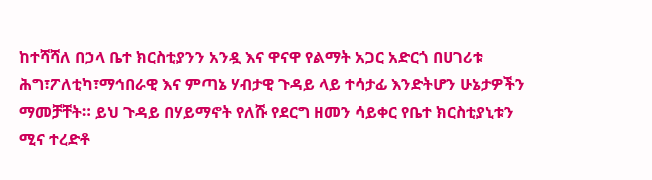ከተሻሻለ በኃላ ቤተ ክርስቲያንን አንዷ እና ዋናዋ የልማት አጋር አድርጎ በሀገሪቱ ሕግ፣ፖለቲካ፣ማኅበራዊ እና ምጣኔ ሃብታዊ ጉዳይ ላይ ተሳታፊ እንድትሆን ሁኔታዎችን ማመቻቸት። ይህ ጉዳይ በሃይማኖት የለሹ የደርግ ዘመን ሳይቀር የቤተ ክርስቲያኒቱን ሚና ተረድቶ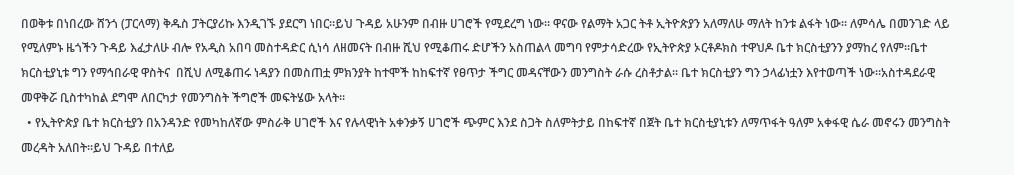በወቅቱ በነበረው ሸንጎ (ፓርላማ) ቅዱስ ፓትርያሪኩ እንዲገኙ ያደርግ ነበር።ይህ ጉዳይ አሁንም በብዙ ሀገሮች የሚደረግ ነው። ዋናው የልማት አጋር ትቶ ኢትዮጵያን አለማለሁ ማለት ከንቱ ልፋት ነው። ለምሳሌ በመንገድ ላይ የሚለምኑ ዜጎችን ጉዳይ እፈታለሁ ብሎ የአዲስ አበባ መስተዳድር ሲነሳ ለዘመናት በብዙ ሺህ የሚቆጠሩ ድሆችን አስጠልላ መግባ የምታሳድረው የኢትዮጵያ ኦርቶዶክስ ተዋህዶ ቤተ ክርስቲያንን ያማከረ የለም።ቤተ ክርስቲያኒቱ ግን የማኅበራዊ ዋስትና  በሺህ ለሚቆጠሩ ነዳያን በመስጠቷ ምክንያት ከተሞች ከከፍተኛ የፀጥታ ችግር መዳናቸውን መንግስት ራሱ ረስቶታል። ቤተ ክርስቲያን ግን ኃላፊነቷን እየተወጣች ነው።አስተዳደራዊ መዋቅሯ ቢስተካከል ደግሞ ለበርካታ የመንግስት ችግሮች መፍትሄው አላት።
  • የኢትዮጵያ ቤተ ክርስቲያን በአንዳንድ የመካከለኛው ምስራቅ ሀገሮች እና የሉላዊነት አቀንቃኝ ሀገሮች ጭምር እንደ ስጋት ስለምትታይ በከፍተኛ በጀት ቤተ ክርስቲያኒቱን ለማጥፋት ዓለም አቀፋዊ ሴራ መኖሩን መንግስት መረዳት አለበት።ይህ ጉዳይ በተለይ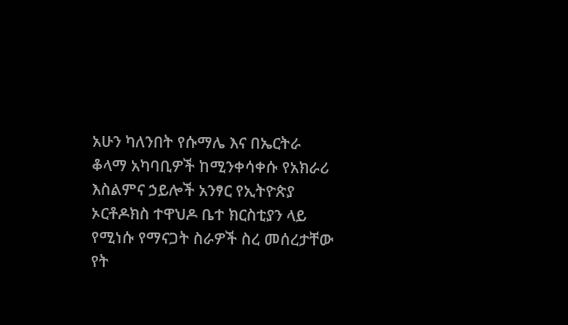አሁን ካለንበት የሱማሌ እና በኤርትራ ቆላማ አካባቢዎች ከሚንቀሳቀሱ የአክራሪ እስልምና ኃይሎች አንፃር የኢትዮጵያ ኦርቶዶክስ ተዋህዶ ቤተ ክርስቲያን ላይ የሚነሱ የማናጋት ስራዎች ስረ መሰረታቸው የት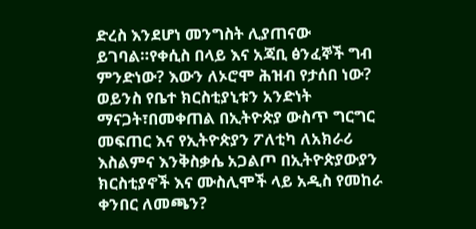ድረስ እንደሆነ መንግስት ሊያጠናው ይገባል።የቀሲስ በላይ እና አጃቢ ፅንፈኞች ግብ ምንድነው? እውን ለኦሮሞ ሕዝብ የታሰበ ነው? ወይንስ የቤተ ክርስቲያኒቱን አንድነት ማናጋት፣በመቀጠል በኢትዮጵያ ውስጥ ግርግር መፍጠር እና የኢትዮጵያን ፖለቲካ ለአክራሪ እስልምና እንቅስቃሴ አጋልጦ በኢትዮጵያውያን ክርስቲያኖች እና ሙስሊሞች ላይ አዲስ የመከራ ቀንበር ለመጫን?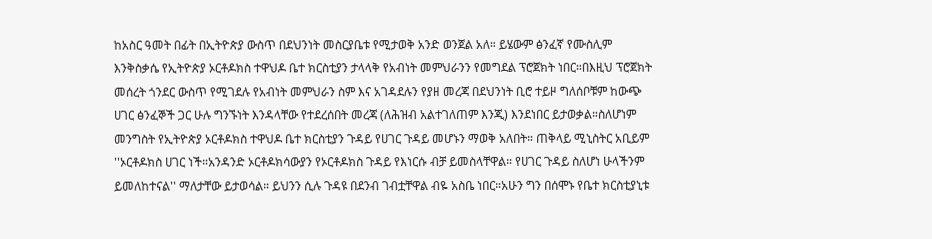ከአስር ዓመት በፊት በኢትዮጵያ ውስጥ በደህንነት መስርያቤቱ የሚታወቅ አንድ ወንጀል አለ። ይሄውም ፅንፈኛ የሙስሊም እንቅስቃሴ የኢትዮጵያ ኦርቶዶክስ ተዋህዶ ቤተ ክርስቲያን ታላላቅ የአብነት መምህራንን የመግደል ፕሮጀክት ነበር።በእዚህ ፕሮጀክት መሰረት ጎንደር ውስጥ የሚገደሉ የአብነት መምህራን ስም እና አገዳደሉን የያዘ መረጃ በደህንነት ቢሮ ተይዞ ግለሰቦቹም ከውጭ ሀገር ፅንፈኞች ጋር ሁሉ ግንኙነት እንዳላቸው የተደረሰበት መረጃ (ለሕዝብ አልተገለጠም እንጂ) እንደነበር ይታወቃል።ስለሆነም መንግስት የኢትዮጵያ ኦርቶዶክስ ተዋህዶ ቤተ ክርስቲያን ጉዳይ የሀገር ጉዳይ መሆኑን ማወቅ አለበት። ጠቅላይ ሚኒስትር አቢይም ''ኦርቶዶክስ ሀገር ነች።አንዳንድ ኦርቶዶክሳውያን የኦርቶዶክስ ጉዳይ የእነርሱ ብቻ ይመስላቸዋል። የሀገር ጉዳይ ስለሆነ ሁላችንም ይመለከተናል'' ማለታቸው ይታወሳል። ይህንን ሲሉ ጉዳዩ በደንብ ገብቷቸዋል ብዬ አስቤ ነበር።አሁን ግን በሰሞኑ የቤተ ክርስቲያኒቱ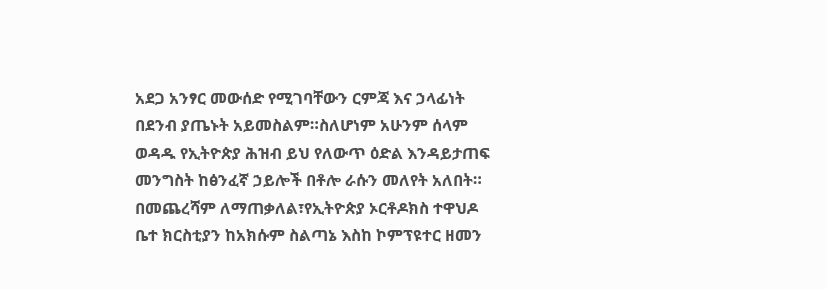አደጋ አንፃር መውሰድ የሚገባቸውን ርምጃ እና ኃላፊነት በደንብ ያጤኑት አይመስልም።ስለሆነም አሁንም ሰላም ወዳዱ የኢትዮጵያ ሕዝብ ይህ የለውጥ ዕድል እንዳይታጠፍ  መንግስት ከፅንፈኛ ኃይሎች በቶሎ ራሱን መለየት አለበት።
በመጨረሻም ለማጠቃለል፣የኢትዮጵያ ኦርቶዶክስ ተዋህዶ ቤተ ክርስቲያን ከአክሱም ስልጣኔ እስከ ኮምፕዩተር ዘመን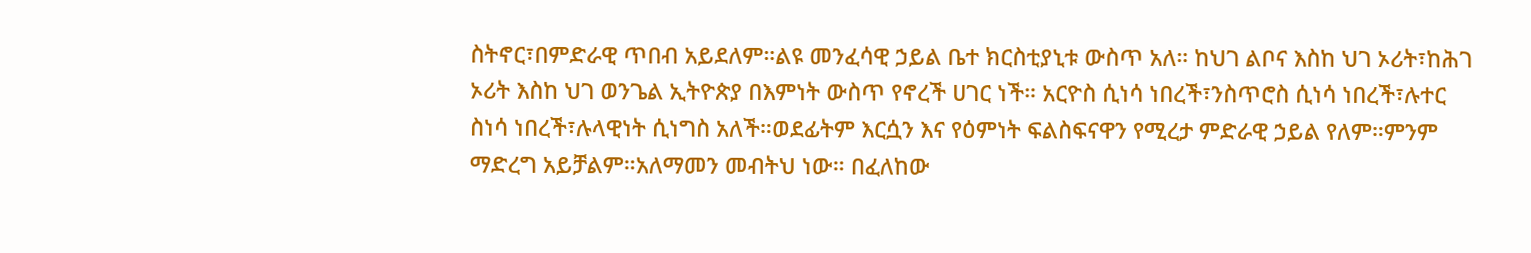ስትኖር፣በምድራዊ ጥበብ አይደለም።ልዩ መንፈሳዊ ኃይል ቤተ ክርስቲያኒቱ ውስጥ አለ። ከህገ ልቦና እስከ ህገ ኦሪት፣ከሕገ ኦሪት እስከ ህገ ወንጌል ኢትዮጵያ በእምነት ውስጥ የኖረች ሀገር ነች። አርዮስ ሲነሳ ነበረች፣ንስጥሮስ ሲነሳ ነበረች፣ሉተር ስነሳ ነበረች፣ሉላዊነት ሲነግስ አለች።ወደፊትም እርሷን እና የዕምነት ፍልስፍናዋን የሚረታ ምድራዊ ኃይል የለም።ምንም ማድረግ አይቻልም።አለማመን መብትህ ነው። በፈለከው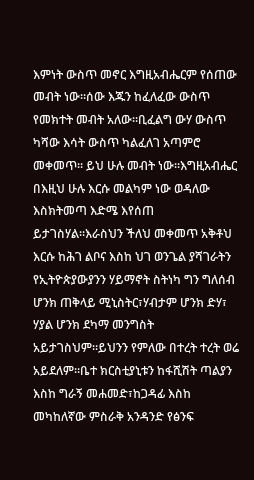እምነት ውስጥ መኖር እግዚአብሔርም የሰጠው መብት ነው።ሰው እጁን ከፈለፈው ውስጥ የመክተት መብት አለው።ቢፈልግ ውሃ ውስጥ ካሻው እሳት ውስጥ ካልፈለገ አጣምሮ መቀመጥ። ይህ ሁሉ መብት ነው።እግዚአብሔር በእዚህ ሁሉ እርሱ መልካም ነው ወዳለው እስክትመጣ እድሜ እየሰጠ ይታገስሃል።እራስህን ችለህ መቀመጥ አቅቶህ እርሱ ከሕገ ልቦና እስከ ህገ ወንጌል ያሻገራትን የኢትዮጵያውያንን ሃይማኖት ስትነካ ግን ግለሰብ ሆንክ ጠቅላይ ሚኒስትር፣ሃብታም ሆንክ ድሃ፣ ሃያል ሆንክ ደካማ መንግስት አይታገስህም።ይህንን የምለው በተረት ተረት ወሬ አይደለም።ቤተ ክርስቲያኒቱን ከፋሺሽት ጣልያን እስከ ግራኝ መሐመድ፣ከጋዳፊ እስከ መካከለኛው ምስራቅ አንዳንድ የፅንፍ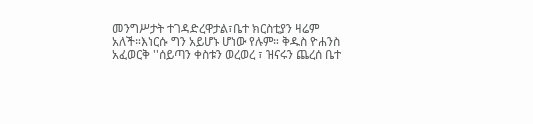መንግሥታት ተገዳድረዋታል፣ቤተ ክርስቲያን ዛሬም አለች።እነርሱ ግን አይሆኑ ሆነው የሉም። ቅዱስ ዮሐንስ አፈወርቅ ''ሰይጣን ቀስቱን ወረወረ ፣ ዝናሩን ጨረሰ ቤተ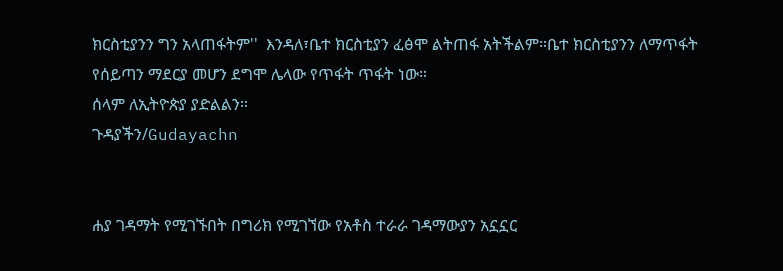ክርስቲያንን ግን አላጠፋትም''  እንዳለ፣ቤተ ክርስቲያን ፈፅሞ ልትጠፋ አትችልም።ቤተ ክርስቲያንን ለማጥፋት የሰይጣን ማደርያ መሆን ደግሞ ሌላው የጥፋት ጥፋት ነው።
ሰላም ለኢትዮጵያ ያድልልን።
ጉዳያችን/Gudayachn


ሐያ ገዳማት የሚገኙበት በግሪክ የሚገኘው የአቶስ ተራራ ገዳማውያን አኗኗር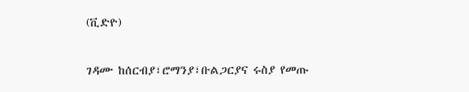(ቪድዮ)

ገዳሙ ከሰርብያ፣ሮማንያ፣ቡልጋርያና ሩስያ የመጡ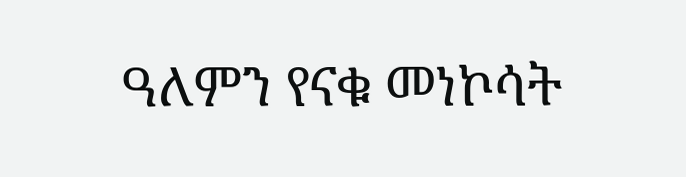ዓለምን የናቁ መነኮሳት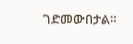ገድመውበታል።